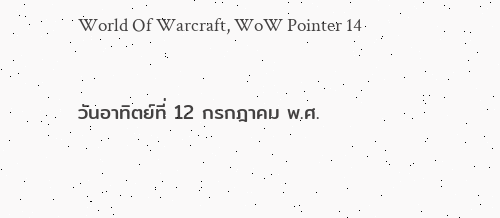World Of Warcraft, WoW Pointer 14

วันอาทิตย์ที่ 12 กรกฎาคม พ.ศ.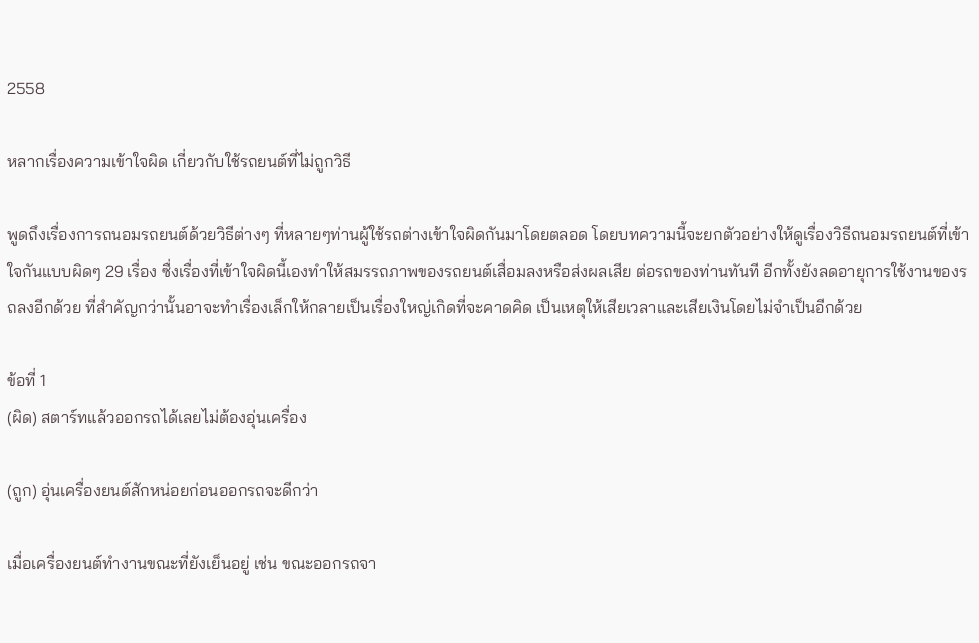2558

หลากเรื่องความเข้าใจผิด เกี่ยวกับใช้รถยนต์ที่ไม่ถูกวิธี

พูดถึงเรื่องการถนอมรถยนต์ด้วยวิธีต่างๆ ที่หลายๆท่านผู้ใช้รถต่างเข้าใจผิดกันมาโดยตลอด โดยบทความนี้จะยกตัวอย่างให้ดูเรื่องวิธีถนอมรถยนต์ที่เข้าใจกันแบบผิดๆ 29 เรื่อง ซื่งเรื่องที่เข้าใจผิดนี้เองทำให้สมรรถภาพของรถยนต์เสื่อมลงหรือส่งผลเสีย ต่อรถของท่านทันที อีกทั้งยังลดอายุการใช้งานของรถลงอีกด้วย ที่สำคัญกว่านั้นอาจะทำเรื่องเล็กให้กลายเป็นเรื่องใหญ่เกิดที่จะคาดคิด เป็นเหตุให้เสียเวลาและเสียเงินโดยไม่จำเป็นอีกด้วย

ข้อที่ 1
(ผิด) สตาร์ทแล้วออกรถได้เลยไม่ต้องอุ่นเครื่อง

(ถูก) อุ่นเครื่องยนต์สักหน่อยก่อนออกรถจะดีกว่า

เมื่อเครื่องยนต์ทำงานขณะที่ยังเย็นอยู่ เช่น ขณะออกรถจา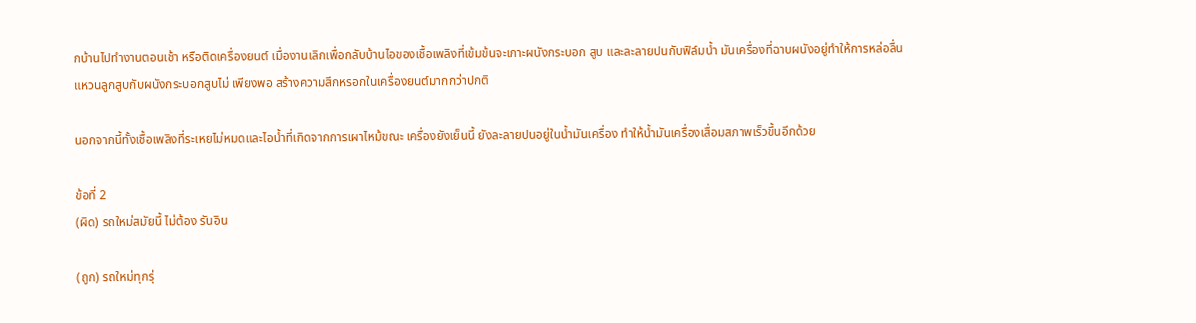กบ้านไปทำงานตอนเช้า หรือติดเครื่องยนต์ เมื่องานเลิกเพื่อกลับบ้านไอของเชื้อเพลิงที่เข้มข้นจะเกาะผนังกระบอก สูบ และละลายปนกับฟิล์มน้ำ มันเครื่องที่ฉาบผนังอยู่ทำให้การหล่อลื่นแหวนลูกสูบกับผนังกระบอกสูบไม่ เพียงพอ สร้างความสึกหรอกในเครื่องยนต์มากกว่าปกติ

นอกจากนี้ทั้งเชื้อเพลิงที่ระเหยไม่หมดและไอน้ำที่เกิดจากการเผาไหม้ขณะ เครื่องยังเย็นนี้ ยังละลายปนอยู่ในน้ำมันเครื่อง ทำให้น้ำมันเครื่องเสื่อมสภาพเร็วขึ้นอีกด้วย

ข้อที่ 2
(ผิด) รถใหม่สมัยนี้ ไม่ต้อง รันอิน

(ถูก) รถใหม่ทุกรุ่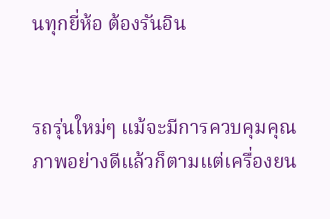นทุกยี่ห้อ ต้องรันอิน


รถรุ่นใหม่ๆ แม้จะมีการควบคุมคุณภาพอย่างดีแล้วก็ตามแต่เครื่องยน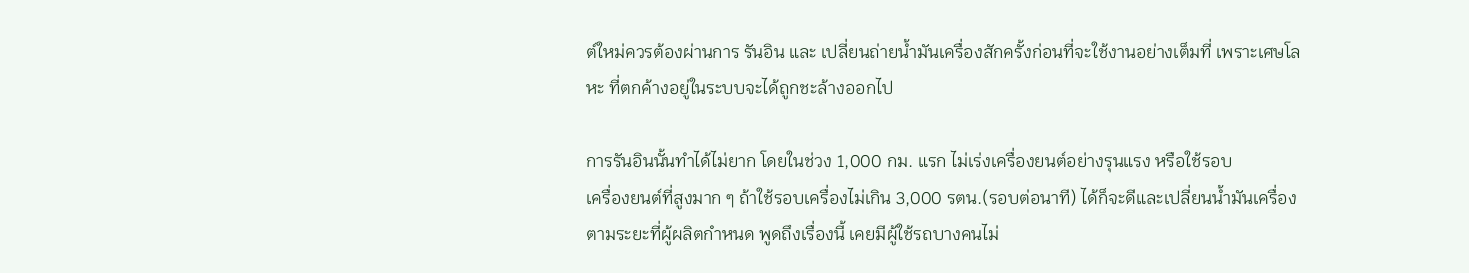ต์ใหม่ควรต้องผ่านการ รันอิน และ เปลี่ยนถ่ายน้ำมันเครื่องสักครั้งก่อนที่จะใช้งานอย่างเต็มที่ เพราะเศษโลหะ ที่ตกค้างอยู่ในระบบจะได้ถูกชะล้างออกไป

การรันอินนั้นทำได้ไม่ยาก โดยในช่วง 1,000 กม. แรก ไม่เร่งเครื่องยนต์อย่างรุนแรง หรือใช้รอบ
เครื่องยนต์ที่สูงมาก ๆ ถ้าใช้รอบเครื่องไม่เกิน 3,000 รตน.(รอบต่อนาที) ได้ก็จะดีและเปลี่ยนน้ำมันเครื่องตามระยะที่ผู้ผลิตกำหนด พูดถึงเรื่องนี้ เคยมีผู้ใช้รถบางคนไม่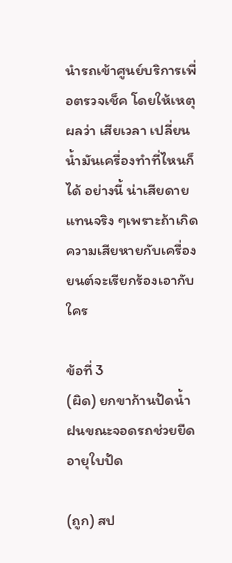นำรถเข้าศูนย์บริการเพื่อตรวจเช็ค โดยให้เหตุผลว่า เสียเวลา เปลี่ยนน้ำมันเครื่องทำที่ไหนก็ได้ อย่างนี้ น่าเสียดาย แทนจริง ๆเพราะถ้าเกิดความเสียหายกับเครื่องยนต์จะเรียกร้องเอากับใคร

ข้อที่ 3
(ผิด) ยกขาก้านปัดน้ำฝนขณะจอดรถช่วยยืดอายุใบปัด

(ถูก) สป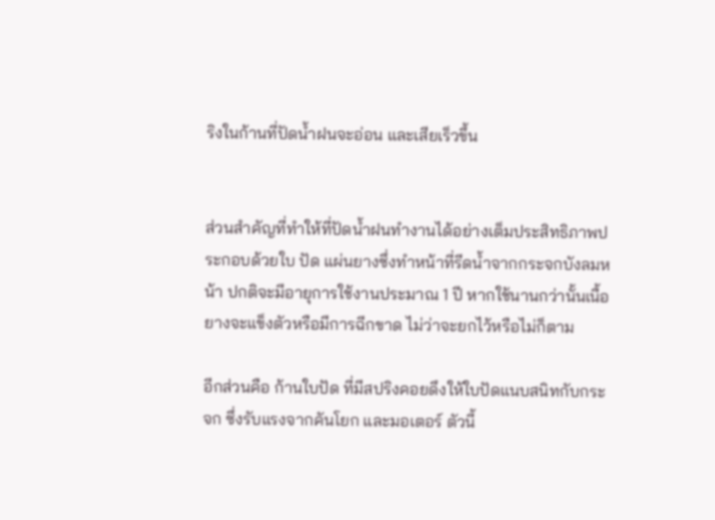ริงในก้านที่ปัดน้ำฝนจะอ่อน และเสียเร็วขึ้น


ส่วนสำคัญที่ทำให้ที่ปัดน้ำฝนทำงานได้อย่างเต็มประสิทธิภาพประกอบด้วยใบ ปัด แผ่นยางซึ่งทำหน้าที่รีดน้ำจากกระจกบังลมหน้า ปกติจะมีอายุการใช้งานประมาณ 1 ปี หากใช้นานกว่านั้นเนื้อยางจะแข็งตัวหรือมีการฉีกขาด ไม่ว่าจะยกไว้หรือไม่ก็ตาม

อีกส่วนคือ ก้านใบปัด ที่มีสปริงคอยดึงให้ใบปัดแนบสนิทกับกระจก ซึ่งรับแรงจากคันโยก และมอเตอร์ ตัวนี้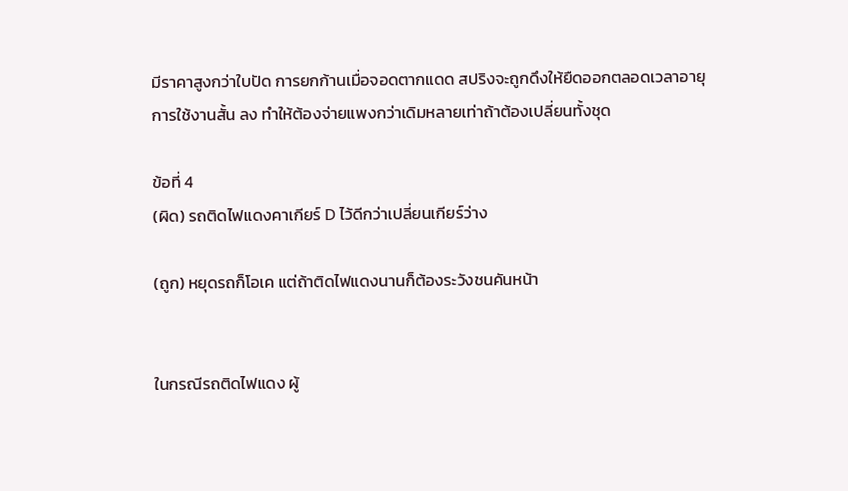มีราคาสูงกว่าใบปัด การยกก้านเมื่อจอดตากแดด สปริงจะถูกดึงให้ยืดออกตลอดเวลาอายุการใช้งานสั้น ลง ทำให้ต้องจ่ายแพงกว่าเดิมหลายเท่าถ้าต้องเปลี่ยนทั้งชุด

ข้อที่ 4
(ผิด) รถติดไฟแดงคาเกียร์ D ไว้ดีกว่าเปลี่ยนเกียร์ว่าง

(ถูก) หยุดรถก็โอเค แต่ถ้าติดไฟแดงนานก็ต้องระวังชนคันหน้า


ในกรณีรถติดไฟแดง ผู้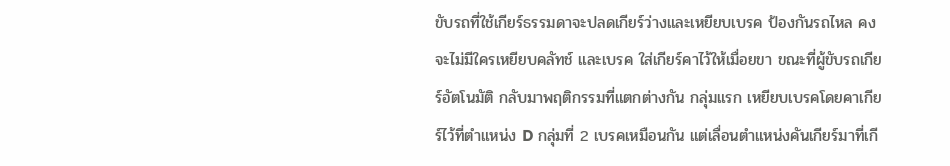ขับรถที่ใช้เกียร์ธรรมดาจะปลดเกียร์ว่างและเหยียบเบรค ป้องกันรถไหล คงจะไม่มีใครเหยียบคลัทช์ และเบรค ใส่เกียร์คาไว้ให้เมื่อยขา ขณะที่ผู้ขับรถเกียร์อัตโนมัติ กลับมาพฤติกรรมที่แตกต่างกัน กลุ่มแรก เหยียบเบรคโดยคาเกียร์ไว้ที่ตำแหน่ง D กลุ่มที่ 2 เบรคเหมือนกัน แต่เลื่อนตำแหน่งคันเกียร์มาที่เกี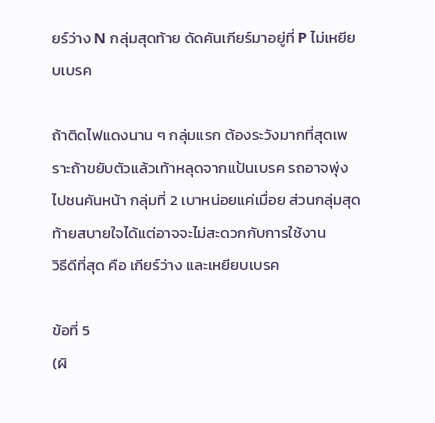ยร์ว่าง N กลุ่มสุดท้าย ดัดคันเกียร์มาอยู่ที่ P ไม่เหยียบเบรค

ถ้าติดไฟแดงนาน ๆ กลุ่มแรก ต้องระวังมากที่สุดเพราะถ้าขยับตัวแล้วเท้าหลุดจากแป้นเบรค รถอาจพุ่ง
ไปชนคันหน้า กลุ่มที่ 2 เบาหน่อยแค่เมื่อย ส่วนกลุ่มสุดท้ายสบายใจได้แต่อาจจะไม่สะดวกกับการใช้งาน
วิธีดีที่สุด คือ เกียร์ว่าง และเหยียบเบรค

ข้อที่ 5
(ผิ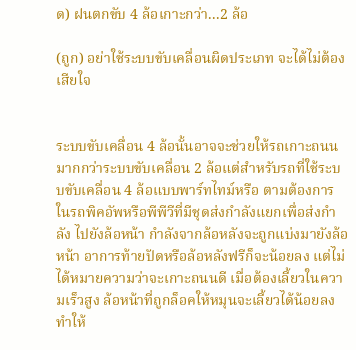ด) ฝนตกขับ 4 ล้อเกาะกว่า...2 ล้อ

(ถูก) อย่าใช้ระบบขับเคลื่อนผิดประเภท จะได้ไม่ต้องเสียใจ


ระบบขับเคลื่อน 4 ล้อนั้นอาจจะช่วยให้รถเกาะถนนมากกว่าระบบขับเคลื่อน 2 ล้อแต่สำหรับรถที่ใช้ระบบขับเคลื่อน 4 ล้อแบบพาร์ทไทม์หรือ ตามต้องการ ในรถพิคอัพหรือพีพีวีที่มีชุดส่งกำลังแยกเพื่อส่งกำลัง ไปยังล้อหน้า กำลังจากล้อหลังจะถูกแบ่งมายังล้อหน้า อาการท้ายปัดหรือล้อหลังฟรีก็จะน้อยลง แต่ไม่ได้หมายความว่าจะเกาะถนนดี เมื่อต้องเลี้ยวในความเร็วสูง ล้อหน้าที่ถูกล็อคให้หมุนจะเลี้ยวได้น้อยลง ทำให้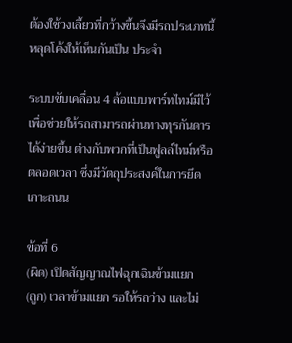ต้องใช้วงเลี้ยวที่กว้างขึ้นจึงมีรถประเภทนี้หลุดโค้งให้เห็นกันเป็น ประจำ

ระบบขับเคลื่อน 4 ล้อแบบพาร์ทไทม์มีไว้เพื่อช่วยให้รถสามารถผ่านทางทุรกันดารได้ง่ายขึ้น ต่างกับพวกที่เป็นฟูลล์ไทม์หรือ ตลอดเวลา ซึ่งมีวัตถุประสงค์ในการยึดเกาะถนน

ข้อที่ 6
(ผิด) เปิดสัญญาณไฟฉุกเฉินข้ามแยก
(ถูก) เวลาข้ามแยก รอให้รถว่าง และไม่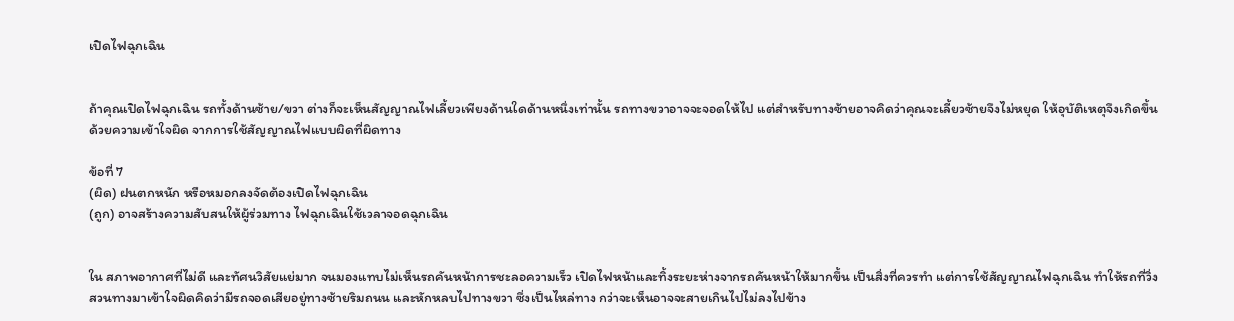เปิดไฟฉุกเฉิน


ถ้าคุณเปิดไฟฉุกเฉิน รถทั้งด้านซ้าย/ขวา ต่างก็จะเห็นสัญญาณไฟเลี้ยวเพียงด้านใดด้านหนึ่งเท่านั้น รถทางขวาอาจจะจอดให้ไป แต่สำหรับทางซ้ายอาจคิดว่าคุณจะเลี้ยวซ้ายจึงไม่หยุด ให้อุบัติเหตุจึงเกิดขึ้นด้วยความเข้าใจผิด จากการใช้สัญญาณไฟแบบผิดที่ผิดทาง

ข้อที่ 7
(ผิด) ฝนตกหนัก หรือหมอกลงจัดต้องเปิดไฟฉุกเฉิน
(ถูก) อาจสร้างความสับสนให้ผู้ร่วมทาง ไฟฉุกเฉินใช้เวลาจอดฉุกเฉิน


ใน สภาพอากาศที่ไม่ดี และทัศนวิสัยแย่มาก จนมองแทบไม่เห็นรถคันหน้าการชะลอความเร็ว เปิดไฟหน้าและทิ้งระยะห่างจากรถคันหน้าให้มากขึ้น เป็นสิ่งที่ควรทำ แต่การใช้สัญญาณไฟฉุกเฉิน ทำให้รถที่วิ่งสวนทางมาเข้าใจผิดคิดว่ามีรถจอดเสียอยู่ทางซ้ายริมถนน และหักหลบไปทางขวา ซึ่งเป็นไหล่ทาง กว่าจะเห็นอาจจะสายเกินไปไม่ลงไปข้าง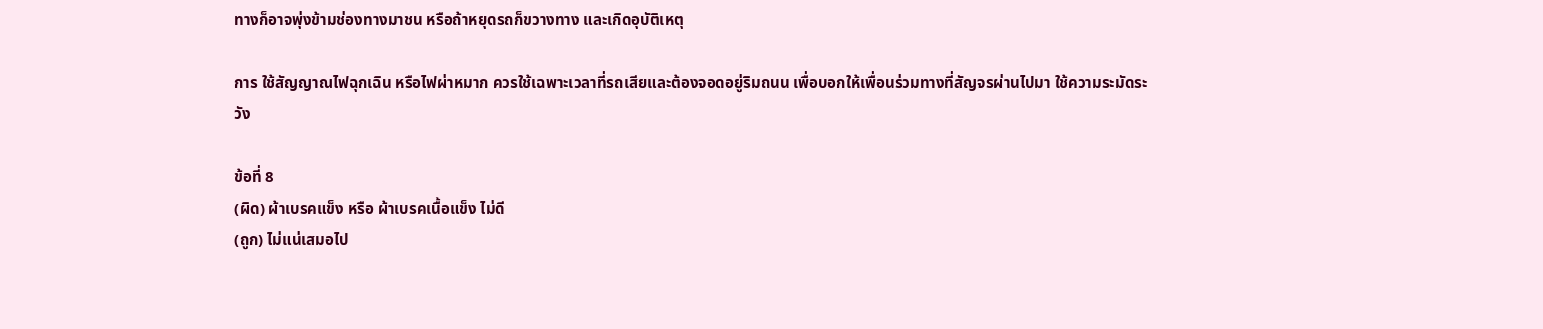ทางก็อาจพุ่งข้ามช่องทางมาชน หรือถ้าหยุดรถก็ขวางทาง และเกิดอุบัติเหตุ

การ ใช้สัญญาณไฟฉุกเฉิน หรือไฟผ่าหมาก ควรใช้เฉพาะเวลาที่รถเสียและต้องจอดอยู่ริมถนน เพื่อบอกให้เพื่อนร่วมทางที่สัญจรผ่านไปมา ใช้ความระมัดระวัง

ข้อที่ 8
(ผิด) ผ้าเบรคแข็ง หรือ ผ้าเบรคเนื้อแข็ง ไม่ดี
(ถูก) ไม่แน่เสมอไป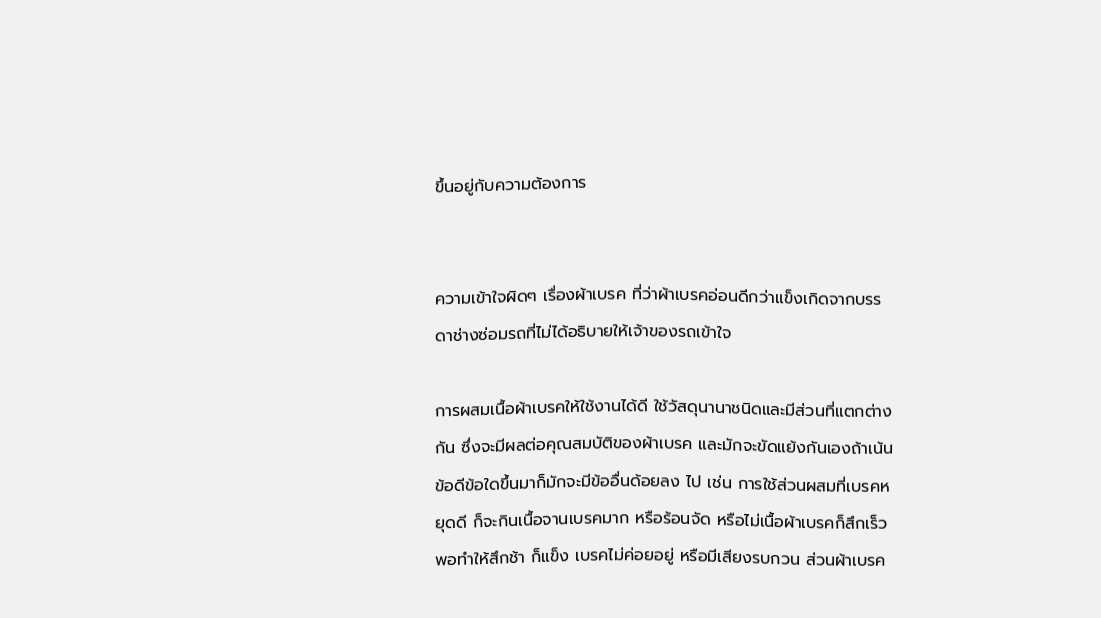ขึ้นอยู่กับความต้องการ


ความเข้าใจผิดๆ เรื่องผ้าเบรค ที่ว่าผ้าเบรคอ่อนดีกว่าแข็งเกิดจากบรรดาช่างซ่อมรถที่ไม่ได้อธิบายให้เจ้าของรถเข้าใจ

การผสมเนื้อผ้าเบรคให้ใช้งานได้ดี ใช้วัสดุนานาชนิดและมีส่วนที่แตกต่างกัน ซึ่งจะมีผลต่อคุณสมบัติของผ้าเบรค และมักจะขัดแย้งกันเองถ้าเน้นข้อดีข้อใดขึ้นมาก็มักจะมีข้ออื่นด้อยลง ไป เช่น การใช้ส่วนผสมที่เบรคหยุดดี ก็จะกินเนื้อจานเบรคมาก หรือร้อนจัด หรือไม่เนื้อผ้าเบรคก็สึกเร็ว พอทำให้สึกช้า ก็แข็ง เบรคไม่ค่อยอยู่ หรือมีเสียงรบกวน ส่วนผ้าเบรค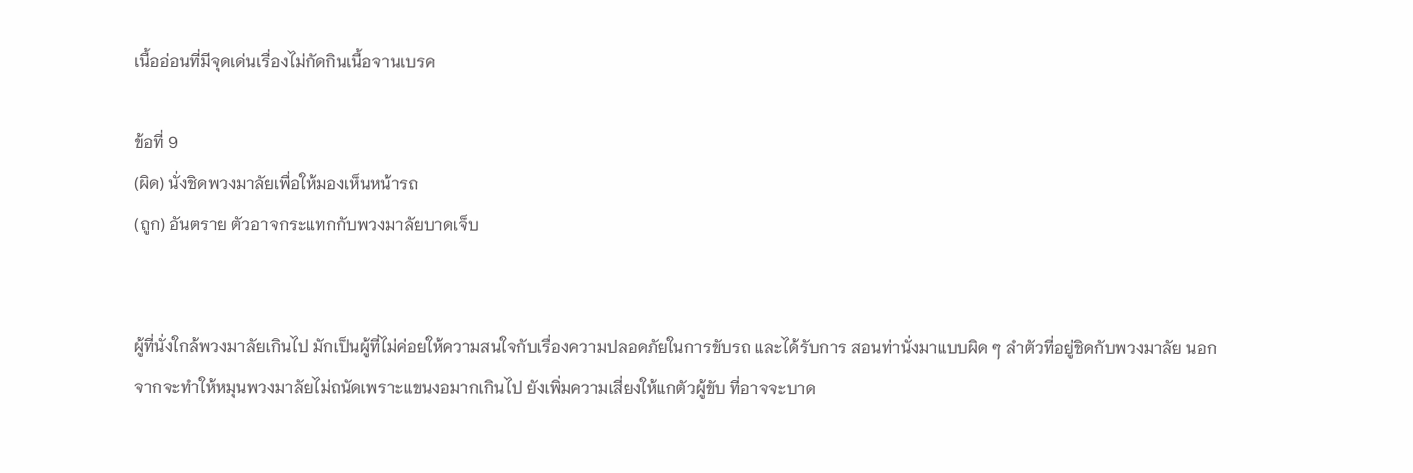เนื้ออ่อนที่มีจุดเด่นเรื่องไม่กัดกินเนื้อจานเบรค

ข้อที่ 9
(ผิด) นั่งชิดพวงมาลัยเพื่อให้มองเห็นหน้ารถ
(ถูก) อันตราย ตัวอาจกระแทกกับพวงมาลัยบาดเจ็บ


ผู้ที่นั่งใกล้พวงมาลัยเกินไป มักเป็นผู้ที่ไม่ค่อยให้ความสนใจกับเรื่องความปลอดภัยในการขับรถ และได้รับการ สอนท่านั่งมาแบบผิด ๆ ลำตัวที่อยู่ชิดกับพวงมาลัย นอกจากจะทำให้หมุนพวงมาลัยไม่ถนัดเพราะแขนงอมากเกินไป ยังเพิ่มความเสี่ยงให้แกตัวผู้ขับ ที่อาจจะบาด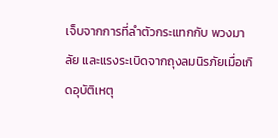เจ็บจากการที่ลำตัวกระแทกกับ พวงมาลัย และแรงระเบิดจากถุงลมนิรภัยเมื่อเกิดอุบัติเหตุ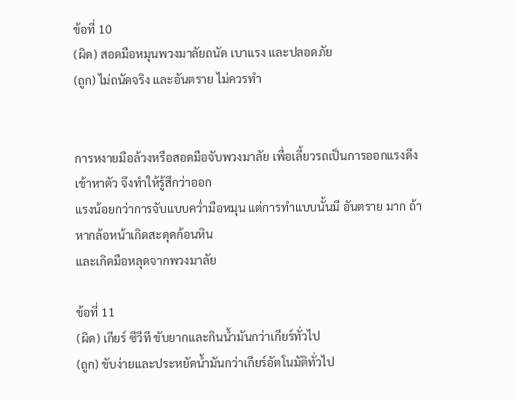ข้อที่ 10
(ผิด) สอดมือหมุนพวงมาลัยถนัด เบาแรง และปลอดภัย
(ถูก) ไม่ถนัดจริง และอันตราย ไม่ควรทำ


การหงายมือล้วงหรือสอดมือจับพวงมาลัย เพื่อเลี้ยวรถเป็นการออกแรงดึงเข้าหาตัว จึงทำให้รู้สึกว่าออก
แรงน้อยกว่าการจับแบบคว่ำมือหมุน แต่การทำแบบนั้นมี อันตราย มาก ถ้าหากล้อหน้าเกิดสะดุดก้อนหิน
และเกิดมือหลุดจากพวงมาลัย

ข้อที่ 11
(ผิด) เกียร์ ซีวีที ขับยากและกินน้ำมันกว่าเกียร์ทั่วไป
(ถูก) ขับง่ายและประหยัดน้ำมันกว่าเกียร์อัตโนมัติทั่วไป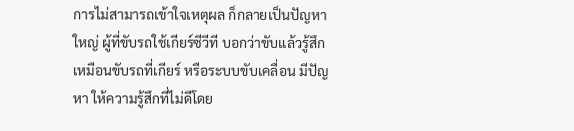การไม่สามารถเข้าใจเหตุผล ก็กลายเป็นปัญหาใหญ่ ผู้ที่ขับรถใช้เกียร์ซีวีที บอกว่าขับแล้วรู้สึกเหมือนขับรถที่เกียร์ หรือระบบขับเคลื่อน มีปัญหา ให้ความรู้สึกที่ไม่ดีโดย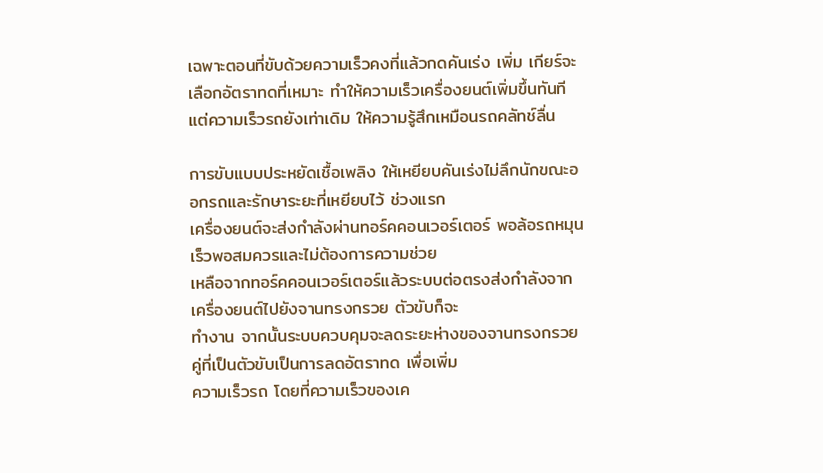เฉพาะตอนที่ขับด้วยความเร็วคงที่แล้วกดคันเร่ง เพิ่ม เกียร์จะเลือกอัตราทดที่เหมาะ ทำให้ความเร็วเครื่องยนต์เพิ่มขึ้นทันที แต่ความเร็วรถยังเท่าเดิม ให้ความรู้สึกเหมือนรถคลัทช์ลื่น

การขับแบบประหยัดเชื้อเพลิง ให้เหยียบคันเร่งไม่ลึกนักขณะออกรถและรักษาระยะที่เหยียบไว้ ช่วงแรก
เครื่องยนต์จะส่งกำลังผ่านทอร์คคอนเวอร์เตอร์ พอล้อรถหมุนเร็วพอสมควรและไม่ต้องการความช่วย
เหลือจากทอร์คคอนเวอร์เตอร์แล้วระบบต่อตรงส่งกำลังจากเครื่องยนต์ไปยังจานทรงกรวย ตัวขับก็จะ
ทำงาน จากนั้นระบบควบคุมจะลดระยะห่างของจานทรงกรวยคู่ที่เป็นตัวขับเป็นการลดอัตราทด เพื่อเพิ่ม
ความเร็วรถ โดยที่ความเร็วของเค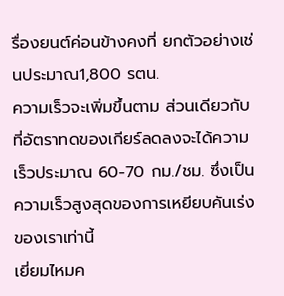รื่องยนต์ค่อนข้างคงที่ ยกตัวอย่างเช่นประมาณ1,800 รตน.
ความเร็วจะเพิ่มขึ้นตาม ส่วนเดียวกับที่อัตราทดของเกียร์ลดลงจะได้ความเร็วประมาณ 60-70 กม./ชม. ซึ่งเป็นความเร็วสูงสุดของการเหยียบคันเร่งของเราเท่านี้
เยี่ยมไหมค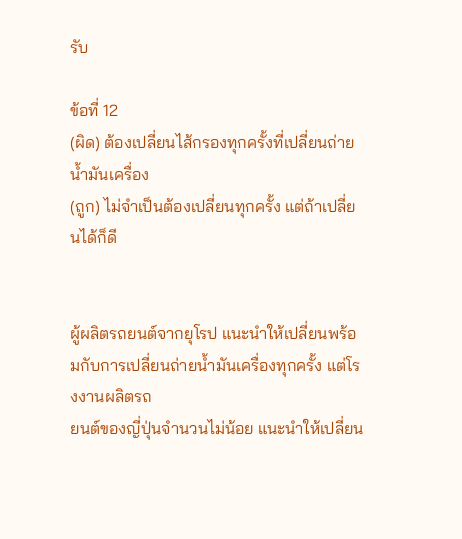รับ

ข้อที่ 12
(ผิด) ต้องเปลี่ยนไส้กรองทุกครั้งที่เปลี่ยนถ่ายน้ำมันเครื่อง
(ถูก) ไม่จำเป็นต้องเปลี่ยนทุกครั้ง แต่ถ้าเปลี่ยนได้ก็ดี


ผู้ผลิตรถยนต์จากยุโรป แนะนำให้เปลี่ยนพร้อมกับการเปลี่ยนถ่ายน้ำมันเครื่องทุกครั้ง แต่โรงงานผลิตรถ
ยนต์ของญี่ปุ่นจำนวนไม่น้อย แนะนำให้เปลี่ยน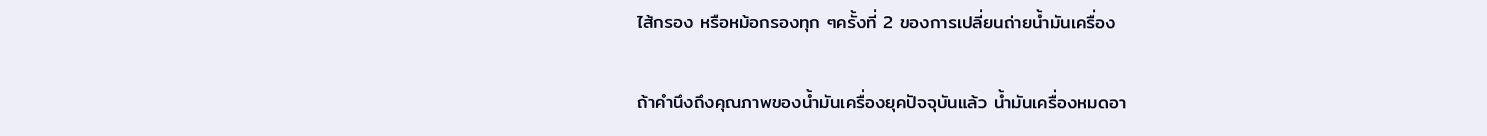ไส้กรอง หรือหม้อกรองทุก ๆครั้งที่ 2 ของการเปลี่ยนถ่ายน้ำมันเครื่อง

ถ้าคำนึงถึงคุณภาพของน้ำมันเครื่องยุคปัจจุบันแล้ว น้ำมันเครื่องหมดอา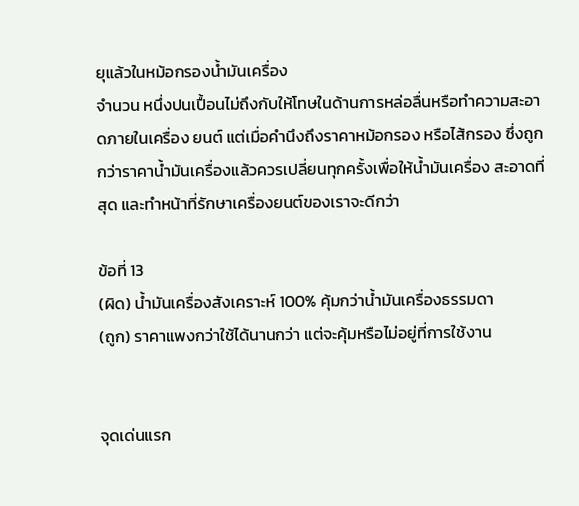ยุแล้วในหม้อกรองน้ำมันเครื่อง
จำนวน หนึ่งปนเปื้อนไม่ถึงกับให้โทษในด้านการหล่อลื่นหรือทำความสะอาดภายในเครื่อง ยนต์ แต่เมื่อคำนึงถึงราคาหม้อกรอง หรือไส้กรอง ซึ่งถูกกว่าราคาน้ำมันเครื่องแล้วควรเปลี่ยนทุกครั้งเพื่อให้น้ำมันเครื่อง สะอาดที่สุด และทำหน้าที่รักษาเครื่องยนต์ของเราจะดีกว่า

ข้อที่ 13
(ผิด) น้ำมันเครื่องสังเคราะห์ 100% คุ้มกว่าน้ำมันเครื่องธรรมดา
(ถูก) ราคาแพงกว่าใช้ได้นานกว่า แต่จะคุ้มหรือไม่อยู่ที่การใช้งาน


จุดเด่นแรก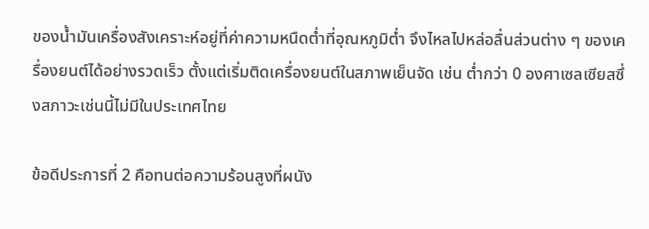ของน้ำมันเครื่องสังเคราะห์อยู่ที่ค่าความหนืดต่ำที่อุณหภูมิต่ำ จึงไหลไปหล่อลื่นส่วนต่าง ๆ ของเครื่องยนต์ได้อย่างรวดเร็ว ตั้งแต่เริ่มติดเครื่องยนต์ในสภาพเย็นจัด เช่น ต่ำกว่า 0 องศาเซลเซียสซึ่งสภาวะเช่นนี้ไม่มีในประเทศไทย

ข้อดีประการที่ 2 คือทนต่อความร้อนสูงที่ผนัง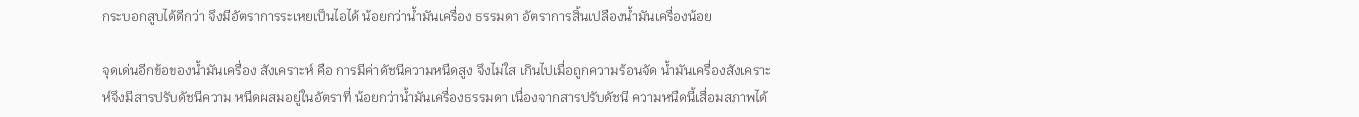กระบอกสูบได้ดีกว่า จึงมีอัตราการระเหยเป็นไอได้ น้อยกว่าน้ำมันเครื่อง ธรรมดา อัตราการสิ้นเปลืองน้ำมันเครื่องน้อย

จุดเด่นอีกข้อของน้ำมันเครื่อง สังเคราะห์ คือ การมีค่าดัชนีความหนืดสูง จึงไม่ใส เกินไปเมื่อถูกความร้อนจัด น้ำมันเครื่องสังเคราะห์จึงมีสารปรับดัชนีความ หนืดผสมอยู่ในอัตราที่ น้อยกว่าน้ำมันเครื่องธรรมดา เนื่องจากสารปรับดัชนี ความหนืดนี้เสื่อมสภาพได้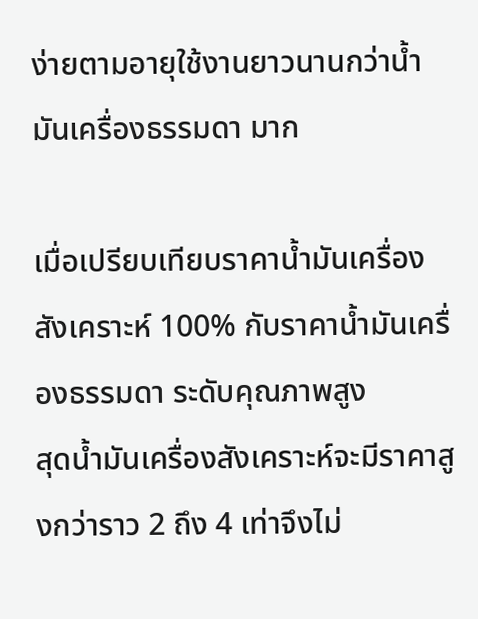ง่ายตามอายุใช้งานยาวนานกว่าน้ำมันเครื่องธรรมดา มาก

เมื่อเปรียบเทียบราคาน้ำมันเครื่องสังเคราะห์ 100% กับราคาน้ำมันเครื่องธรรมดา ระดับคุณภาพสูง
สุดน้ำมันเครื่องสังเคราะห์จะมีราคาสูงกว่าราว 2 ถึง 4 เท่าจึงไม่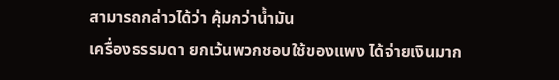สามารถกล่าวได้ว่า คุ้มกว่าน้ำมัน
เครื่องธรรมดา ยกเว้นพวกชอบใช้ของแพง ได้จ่ายเงินมาก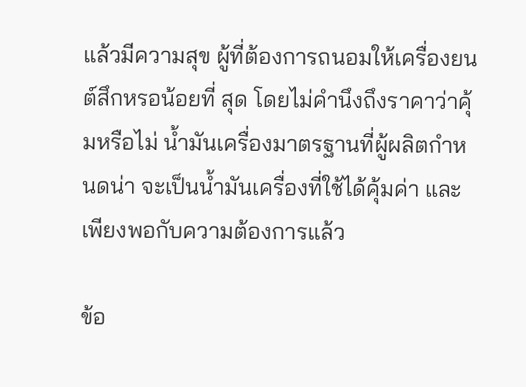แล้วมีความสุข ผู้ที่ต้องการถนอมให้เครื่องยนต์สึกหรอน้อยที่ สุด โดยไม่คำนึงถึงราคาว่าคุ้มหรือไม่ น้ำมันเครื่องมาตรฐานที่ผู้ผลิตกำหนดน่า จะเป็นน้ำมันเครื่องที่ใช้ได้คุ้มค่า และเพียงพอกับความต้องการแล้ว

ข้อ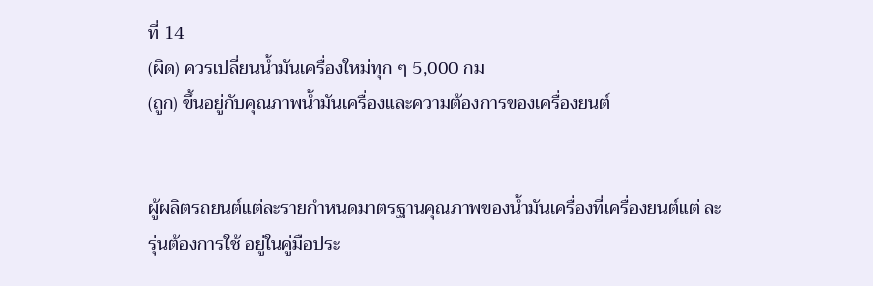ที่ 14
(ผิด) ควรเปลี่ยนน้ำมันเครื่องใหม่ทุก ๆ 5,000 กม
(ถูก) ขึ้นอยู่กับคุณภาพน้ำมันเครื่องและความต้องการของเครื่องยนต์


ผู้ผลิตรถยนต์แต่ละรายกำหนดมาตรฐานคุณภาพของน้ำมันเครื่องที่เครื่องยนต์แต่ ละ รุ่นต้องการใช้ อยู่ในคู่มือประ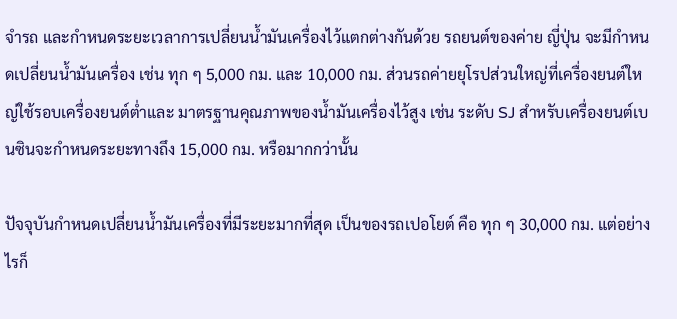จำรถ และกำหนดระยะเวลาการเปลี่ยนน้ำมันเครื่องไว้แตกต่างกันด้วย รถยนต์ของค่าย ญี่ปุ่น จะมีกำหนดเปลี่ยนน้ำมันเครื่อง เช่น ทุก ๆ 5,000 กม. และ 10,000 กม. ส่วนรถค่ายยุโรปส่วนใหญ่ที่เครื่องยนต์ใหญ่ใช้รอบเครื่องยนต์ต่ำและ มาตรฐานคุณภาพของน้ำมันเครื่องไว้สูง เช่น ระดับ SJ สำหรับเครื่องยนต์เบนซินจะกำหนดระยะทางถึง 15,000 กม. หรือมากกว่านั้น

ปัจจุบันกำหนดเปลี่ยนน้ำมันเครื่องที่มีระยะมากที่สุด เป็นของรถเปอโยต์ คือ ทุก ๆ 30,000 กม. แต่อย่างไรก็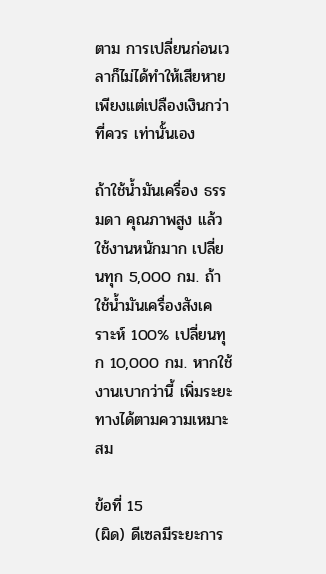ตาม การเปลี่ยนก่อนเวลาก็ไม่ได้ทำให้เสียหายเพียงแต่เปลืองเงินกว่าที่ควร เท่านั้นเอง

ถ้าใช้น้ำมันเครื่อง ธรรมดา คุณภาพสูง แล้วใช้งานหนักมาก เปลี่ยนทุก 5,000 กม. ถ้าใช้น้ำมันเครื่องสังเคราะห์ 100% เปลี่ยนทุก 10,000 กม. หากใช้งานเบากว่านี้ เพิ่มระยะทางได้ตามความเหมาะสม

ข้อที่ 15
(ผิด) ดีเซลมีระยะการ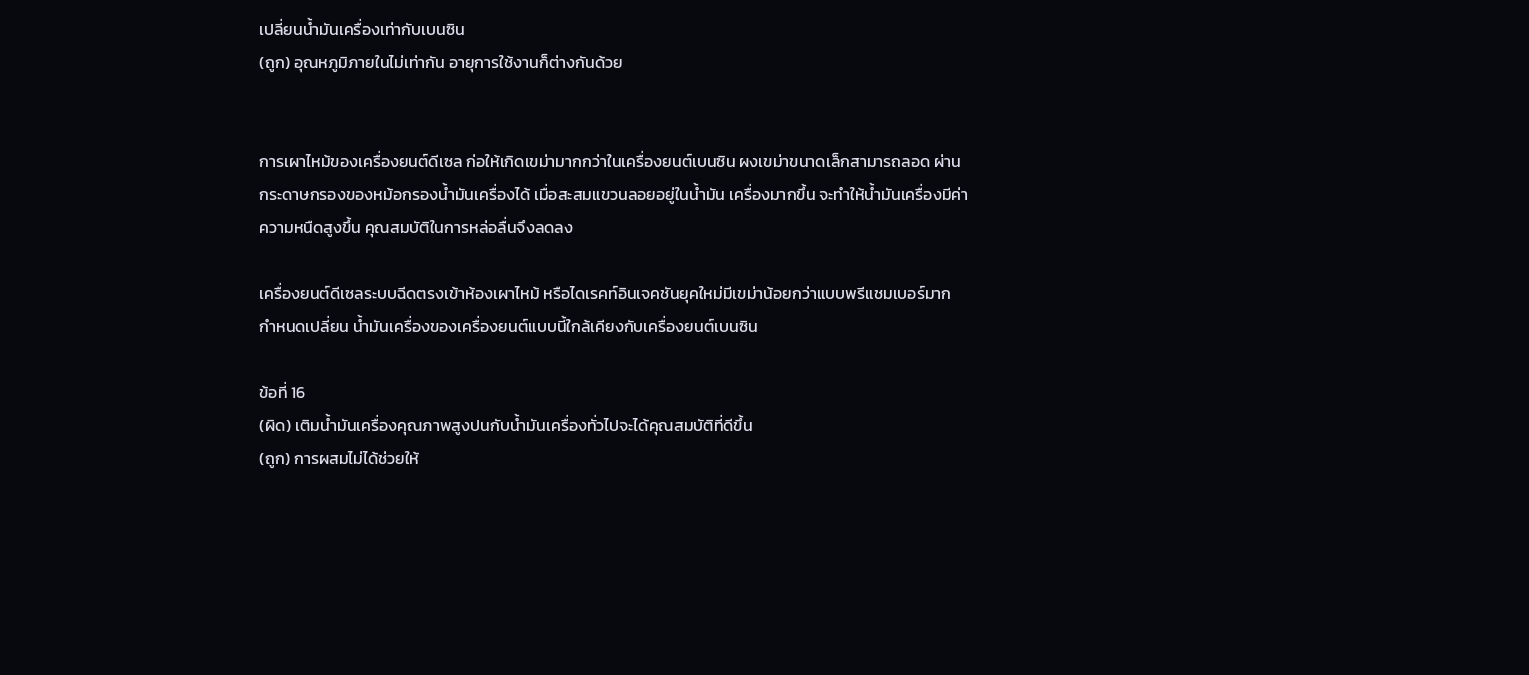เปลี่ยนน้ำมันเครื่องเท่ากับเบนซิน
(ถูก) อุณหภูมิภายในไม่เท่ากัน อายุการใช้งานก็ต่างกันด้วย


การเผาไหม้ของเครื่องยนต์ดีเซล ก่อให้เกิดเขม่ามากกว่าในเครื่องยนต์เบนซิน ผงเขม่าขนาดเล็กสามารถลอด ผ่านกระดาษกรองของหม้อกรองน้ำมันเครื่องได้ เมื่อสะสมแขวนลอยอยู่ในน้ำมัน เครื่องมากขึ้น จะทำให้น้ำมันเครื่องมีค่าความหนืดสูงขึ้น คุณสมบัติในการหล่อลื่นจึงลดลง

เครื่องยนต์ดีเซลระบบฉีดตรงเข้าห้องเผาไหม้ หรือไดเรคท์อินเจคชันยุคใหม่มีเขม่าน้อยกว่าแบบพรีแชมเบอร์มาก กำหนดเปลี่ยน น้ำมันเครื่องของเครื่องยนต์แบบนี้ใกล้เคียงกับเครื่องยนต์เบนซิน

ข้อที่ 16
(ผิด) เติมน้ำมันเครื่องคุณภาพสูงปนกับน้ำมันเครื่องทั่วไปจะได้คุณสมบัติที่ดีขึ้น
(ถูก) การผสมไม่ได้ช่วยให้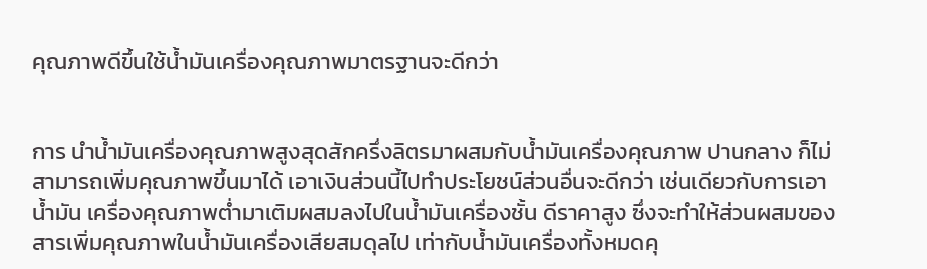คุณภาพดีขึ้นใช้น้ำมันเครื่องคุณภาพมาตรฐานจะดีกว่า


การ นำน้ำมันเครื่องคุณภาพสูงสุดสักครึ่งลิตรมาผสมกับน้ำมันเครื่องคุณภาพ ปานกลาง ก็ไม่สามารถเพิ่มคุณภาพขึ้นมาได้ เอาเงินส่วนนี้ไปทำประโยชน์ส่วนอื่นจะดีกว่า เช่นเดียวกับการเอาน้ำมัน เครื่องคุณภาพต่ำมาเติมผสมลงไปในน้ำมันเครื่องชั้น ดีราคาสูง ซึ่งจะทำให้ส่วนผสมของสารเพิ่มคุณภาพในน้ำมันเครื่องเสียสมดุลไป เท่ากับน้ำมันเครื่องทั้งหมดคุ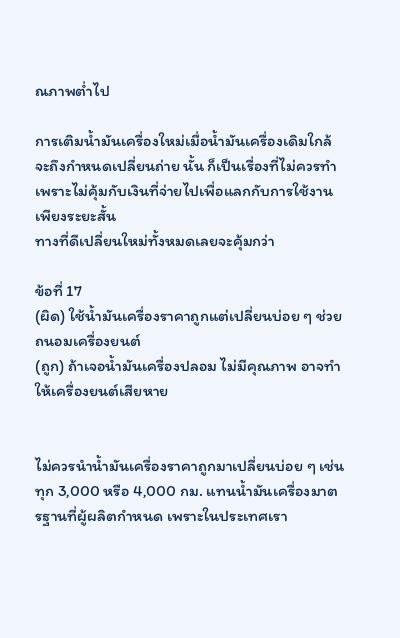ณภาพต่ำไป

การเติมน้ำมันเครื่องใหม่เมื่อน้ำมันเครื่องเดิมใกล้จะถึงกำหนดเปลี่ยนถ่าย นั้น ก็เป็นเรื่องที่ไม่ควรทำเพราะไม่คุ้มกับเงินที่จ่ายไปเพื่อแลกกับการใช้งาน เพียงระยะสั้น
ทางที่ดีเปลี่ยนใหม่ทั้งหมดเลยจะคุ้มกว่า

ข้อที่ 17
(ผิด) ใช้น้ำมันเครื่องราคาถูกแต่เปลี่ยนบ่อย ๆ ช่วยถนอมเครื่องยนต์
(ถูก) ถ้าเจอน้ำมันเครื่องปลอม ไม่มีคุณภาพ อาจทำให้เครื่องยนต์เสียหาย


ไม่ควรนำน้ำมันเครื่องราคาถูกมาเปลี่ยนบ่อย ๆ เช่น ทุก 3,000 หรือ 4,000 กม. แทนน้ำมันเครื่องมาตรฐานที่ผู้ผลิตกำหนด เพราะในประเทศเรา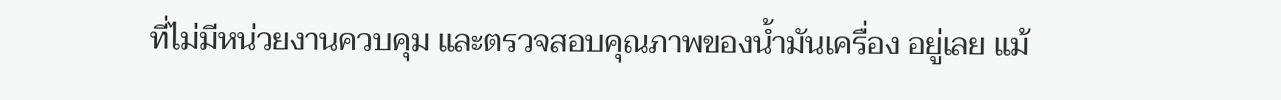ที่ไม่มีหน่วยงานควบคุม และตรวจสอบคุณภาพของน้ำมันเครื่อง อยู่เลย แม้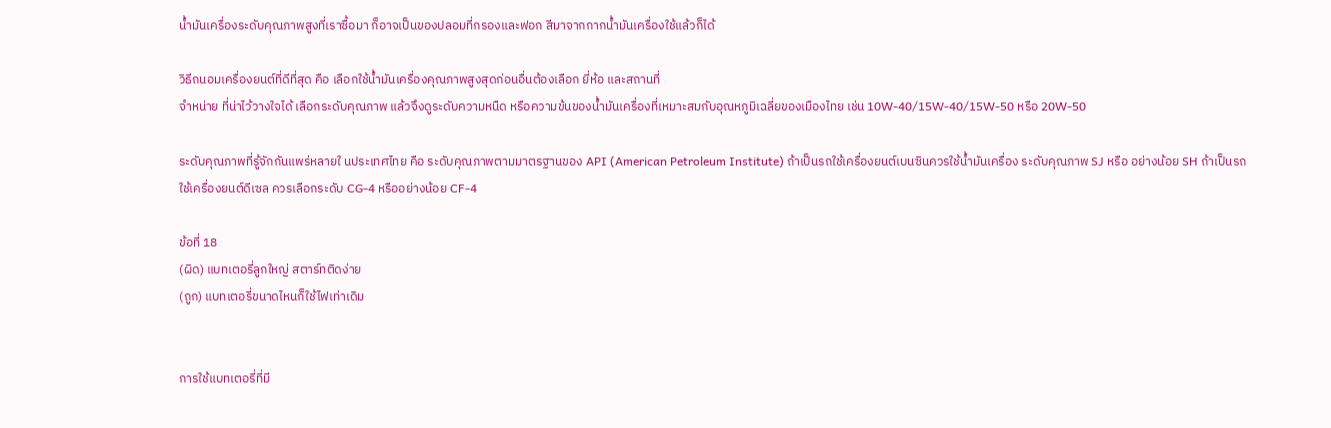น้ำมันเครื่องระดับคุณภาพสูงที่เราซื้อมา ก็อาจเป็นของปลอมที่กรองและฟอก สีมาจากกากน้ำมันเครื่องใช้แล้วก็ได้

วิธีถนอมเครื่องยนต์ที่ดีที่สุด คือ เลือกใช้น้ำมันเครื่องคุณภาพสูงสุดก่อนอื่นต้องเลือก ยี่ห้อ และสถานที่
จำหน่าย ที่น่าไว้วางใจได้ เลือกระดับคุณภาพ แล้วจึงดูระดับความหนืด หรือความข้นของน้ำมันเครื่องที่เหมาะสมกับอุณหภูมิเฉลี่ยของเมืองไทย เช่น 10W-40/15W-40/15W-50 หรือ 20W-50

ระดับคุณภาพที่รู้จักกันแพร่หลายใ นประเทศไทย คือ ระดับคุณภาพตามมาตรฐานของ API (American Petroleum Institute) ถ้าเป็นรถใช้เครื่องยนต์เบนซินควรใช้น้ำมันเครื่อง ระดับคุณภาพ SJ หรือ อย่างน้อย SH ถ้าเป็นรถใช้เครื่องยนต์ดีเซล ควรเลือกระดับ CG-4 หรืออย่างน้อย CF-4

ข้อที่ 18
(ผิด) แบทเตอรี่ลูกใหญ่ สตาร์ทติดง่าย
(ถูก) แบทเตอรี่ขนาดไหนก็ใช้ไฟเท่าเดิม


การใช้แบทเตอรี่ที่มี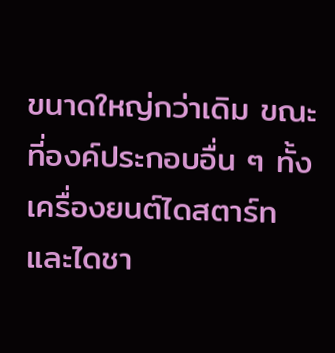ขนาดใหญ่กว่าเดิม ขณะที่องค์ประกอบอื่น ๆ ทั้งเครื่องยนต์ไดสตาร์ท และไดชา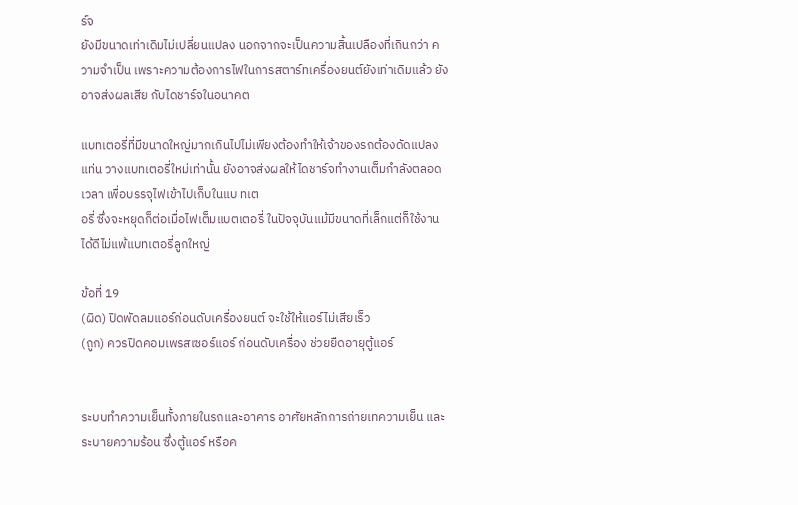ร์จ
ยังมีขนาดเท่าเดิมไม่เปลี่ยนแปลง นอกจากจะเป็นความสิ้นเปลืองที่เกินกว่า ความจำเป็น เพราะความต้องการไฟในการสตาร์ทเครื่องยนต์ยังเท่าเดิมแล้ว ยังอาจส่งผลเสีย กับไดชาร์จในอนาคต

แบทเตอรี่ที่มีขนาดใหญ่มากเกินไปไม่เพียงต้องทำให้เจ้าของรถต้องดัดแปลงแท่น วางแบทเตอรี่ใหม่เท่านั้น ยังอาจส่งผลให้ไดชาร์จทำงานเต็มกำลังตลอดเวลา เพื่อบรรจุไฟเข้าไปเก็บในแบ ทเต
อรี่ ซึ่งจะหยุดก็ต่อเมื่อไฟเต็มแบตเตอรี่ ในปัจจุบันแม้มีขนาดที่เล็กแต่ก็ใช้งานได้ดีไม่แพ้แบทเตอรี่ลูกใหญ่

ข้อที่ 19
(ผิด) ปิดพัดลมแอร์ก่อนดับเครื่องยนต์ จะใช้ให้แอร์ไม่เสียเร็ว
(ถูก) ควรปิดคอมเพรสเซอร์แอร์ ก่อนดับเครื่อง ช่วยยืดอายุตู้แอร์


ระบบทำความเย็นทั้งภายในรถและอาคาร อาศัยหลักการถ่ายเทความเย็น และระบายความร้อน ซึ่งตู้แอร์ หรือค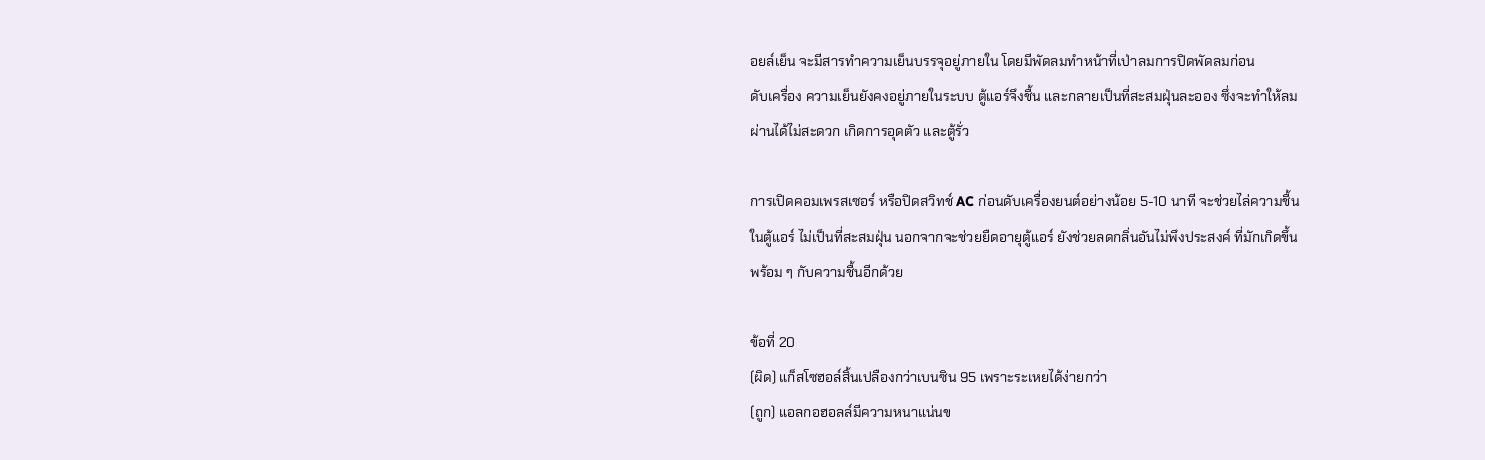อยล์เย็น จะมีสารทำความเย็นบรรจุอยู่ภายใน โดยมีพัดลมทำหน้าที่เป่าลมการปิดพัดลมก่อน
ดับเครื่อง ความเย็นยังคงอยู่ภายในระบบ ตู้แอร์จึงชื้น และกลายเป็นที่สะสมฝุ่นละออง ซึ่งจะทำให้ลม
ผ่านได้ไม่สะดวก เกิดการอุดตัว และตู้รั่ว

การเปิดคอมเพรสเซอร์ หรือปิดสวิทช์ AC ก่อนดับเครื่องยนต์อย่างน้อย 5-10 นาที จะช่วยไล่ความชื้น
ในตู้แอร์ ไม่เป็นที่สะสมฝุ่น นอกจากจะช่วยยืดอายุตู้แอร์ ยังช่วยลดกลิ่นอันไม่พึงประสงค์ ที่มักเกิดขึ้น
พร้อม ๆ กับความชื้นอีกด้วย

ข้อที่ 20
(ผิด) แก็สโซฮอล์สิ้นเปลืองกว่าเบนซิน 95 เพราะระเหยได้ง่ายกว่า
(ถูก) แอลกอฮอลล์มีความหนาแน่นข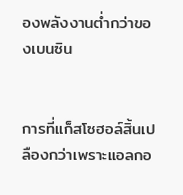องพลังงานต่ำกว่าของเบนซิน


การที่แก็สโซฮอล์สิ้นเปลืองกว่าเพราะแอลกอ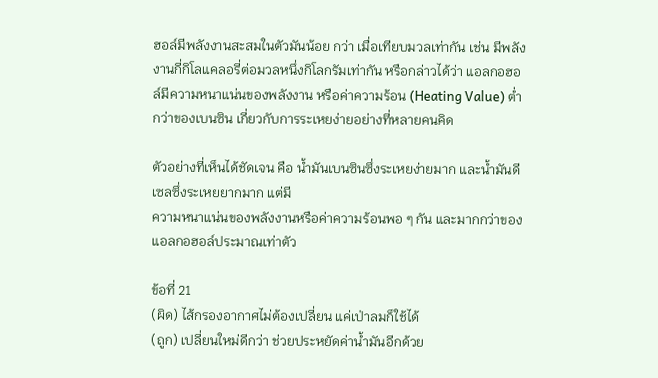ฮอล์มีพลังงานสะสมในตัวมันน้อย กว่า เมื่อเทียบมวลเท่ากัน เช่น มีพลังงานกี่กิโลแคลอรี่ต่อมวลหนึ่งกิโลกรัมเท่ากัน หรือกล่าวได้ว่า แอลกอฮอล์มีความหนาแน่นของพลังงาน หรือค่าความร้อน (Heating Value) ต่ำกว่าของเบนซิน เกี่ยวกับการระเหยง่ายอย่างที่หลายคนคิด

ตัวอย่างที่เห็นได้ชัดเจน คือ น้ำมันเบนซินซึ่งระเหยง่ายมาก และน้ำมันดีเซลซึ่งระเหยยากมาก แต่มี
ความหนาแน่นของพลังงานหรือค่าความร้อนพอ ๆ กัน และมากกว่าของแอลกอฮอล์ประมาณเท่าตัว

ข้อที่ 21
(ผิด) ไส้กรองอากาศไม่ต้องเปลี่ยน แค่เป่าลมก็ใช้ได้
(ถูก) เปลี่ยนใหม่ดีกว่า ช่วยประหยัดค่าน้ำมันอีกด้วย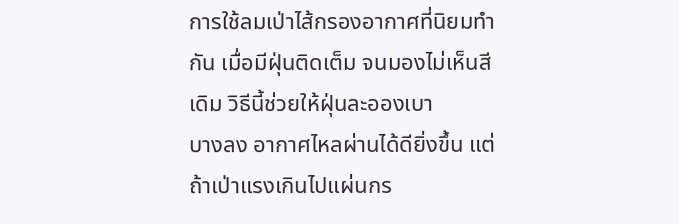การใช้ลมเป่าไส้กรองอากาศที่นิยมทำกัน เมื่อมีฝุ่นติดเต็ม จนมองไม่เห็นสีเดิม วิธีนี้ช่วยให้ฝุ่นละอองเบา
บางลง อากาศไหลผ่านได้ดียิ่งขึ้น แต่ถ้าเป่าแรงเกินไปแผ่นกร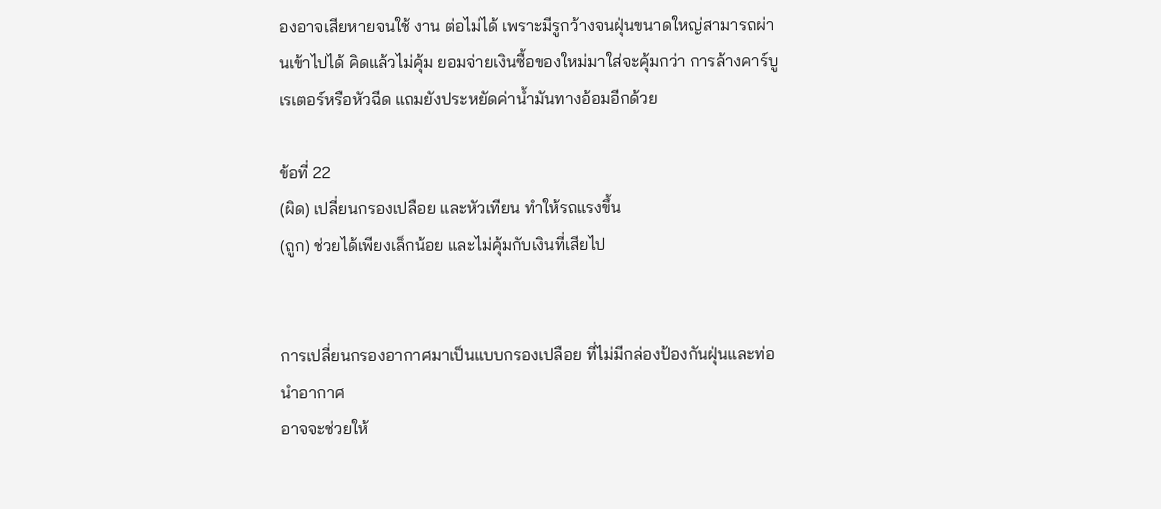องอาจเสียหายจนใช้ งาน ต่อไม่ได้ เพราะมีรูกว้างจนฝุ่นขนาดใหญ่สามารถผ่านเข้าไปได้ คิดแล้วไม่คุ้ม ยอมจ่ายเงินซื้อของใหม่มาใส่จะคุ้มกว่า การล้างคาร์บูเรเตอร์หรือหัวฉีด แถมยังประหยัดค่าน้ำมันทางอ้อมอีกด้วย

ข้อที่ 22
(ผิด) เปลี่ยนกรองเปลือย และหัวเทียน ทำให้รถแรงขึ้น
(ถูก) ช่วยได้เพียงเล็กน้อย และไม่คุ้มกับเงินที่เสียไป


การเปลี่ยนกรองอากาศมาเป็นแบบกรองเปลือย ที่ไม่มีกล่องป้องกันฝุ่นและท่อนำอากาศ
อาจจะช่วยให้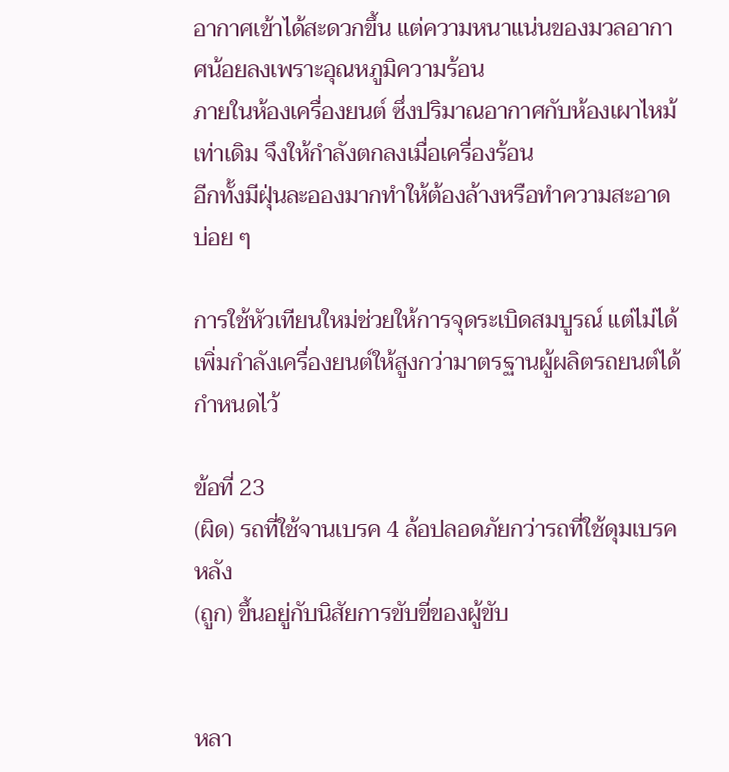อากาศเข้าได้สะดวกขึ้น แต่ความหนาแน่นของมวลอากาศน้อยลงเพราะอุณหภูมิความร้อน
ภายในห้องเครื่องยนต์ ซึ่งปริมาณอากาศกับห้องเผาไหม้เท่าเดิม จึงให้กำลังตกลงเมื่อเครื่องร้อน
อีกทั้งมีฝุ่นละอองมากทำให้ต้องล้างหรือทำความสะอาดบ่อย ๆ

การใช้หัวเทียนใหม่ช่วยให้การจุดระเบิดสมบูรณ์ แต่ไม่ได้เพิ่มกำลังเครื่องยนต์ให้สูงกว่ามาตรฐานผู้ผลิตรถยนต์ได้กำหนดไว้

ข้อที่ 23
(ผิด) รถที่ใช้จานเบรค 4 ล้อปลอดภัยกว่ารถที่ใช้ดุมเบรคหลัง
(ถูก) ขึ้นอยู่กับนิสัยการขับขี่ของผู้ขับ


หลา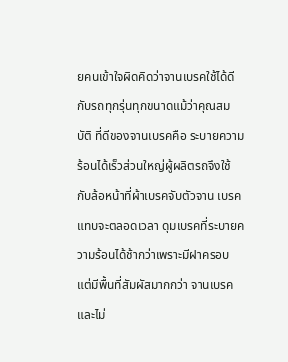ยคนเข้าใจผิดคิดว่าจานเบรคใช้ได้ดีกับรถทุกรุ่นทุกขนาดแม้ว่าคุณสมบัติ ที่ดีของจานเบรคคือ ระบายความร้อนได้เร็วส่วนใหญ่ผู้ผลิตรถจึงใช้กับล้อหน้าที่ผ้าเบรคจับตัวจาน เบรคแทบจะตลอดเวลา ดุมเบรคที่ระบายความร้อนได้ช้ากว่าเพราะมีฝาครอบ แต่มีพื้นที่สัมผัสมากกว่า จานเบรคและไม่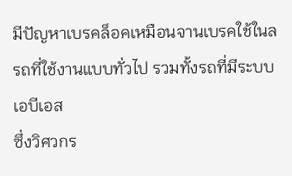มีปัญหาเบรคล็อคเหมือนจานเบรคใช้ในล รถที่ใช้งานแบบทั่วไป รวมทั้งรถที่มีระบบเอบีเอส
ซึ่งวิศวกร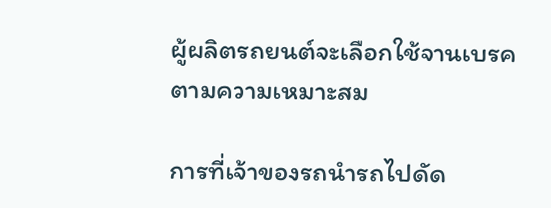ผู้ผลิตรถยนต์จะเลือกใช้จานเบรคตามความเหมาะสม

การที่เจ้าของรถนำรถไปดัด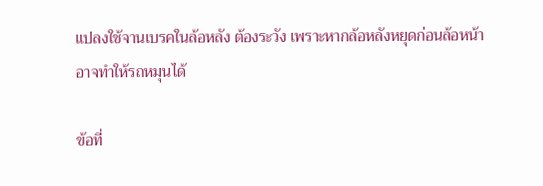แปลงใช้จานเบรคในล้อหลัง ต้องระวัง เพราะหากล้อหลังหยุดก่อนล้อหน้า
อาจทำให้รถหมุนได้

ข้อที่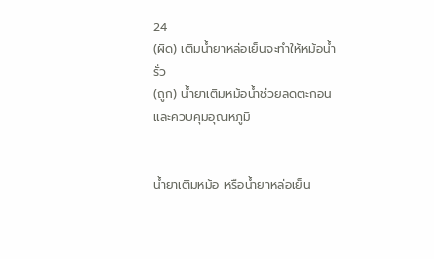24
(ผิด) เติมน้ำยาหล่อเย็นจะทำให้หม้อน้ำรั่ว
(ถูก) น้ำยาเติมหม้อน้ำช่วยลดตะกอนและควบคุมอุณหภูมิ


น้ำยาเติมหม้อ หรือน้ำยาหล่อเย็น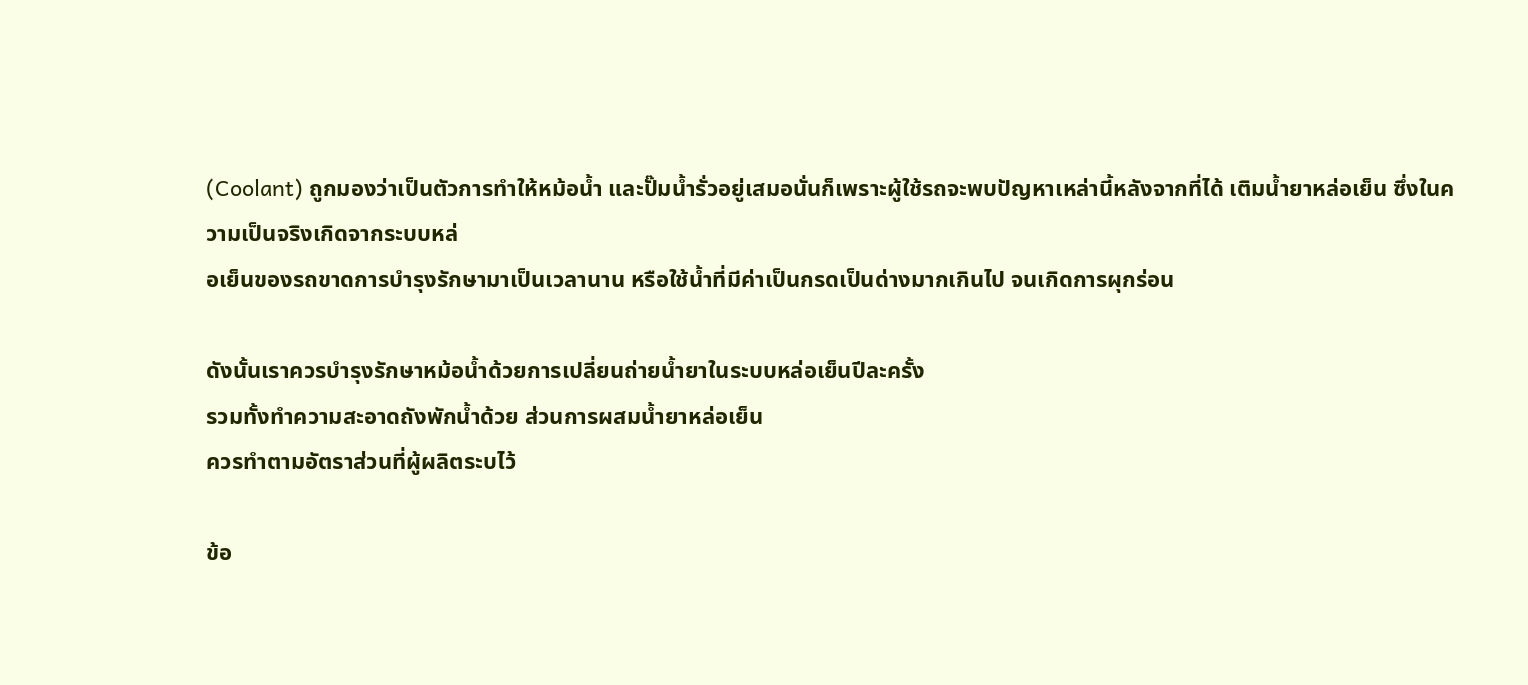(Coolant) ถูกมองว่าเป็นตัวการทำให้หม้อน้ำ และปั๊มน้ำรั่วอยู่เสมอนั่นก็เพราะผู้ใช้รถจะพบปัญหาเหล่านี้หลังจากที่ได้ เติมน้ำยาหล่อเย็น ซึ่งในความเป็นจริงเกิดจากระบบหล่
อเย็นของรถขาดการบำรุงรักษามาเป็นเวลานาน หรือใช้น้ำที่มีค่าเป็นกรดเป็นด่างมากเกินไป จนเกิดการผุกร่อน

ดังนั้นเราควรบำรุงรักษาหม้อน้ำด้วยการเปลี่ยนถ่ายน้ำยาในระบบหล่อเย็นปีละครั้ง
รวมทั้งทำความสะอาดถังพักน้ำด้วย ส่วนการผสมน้ำยาหล่อเย็น
ควรทำตามอัตราส่วนที่ผู้ผลิตระบไว้

ข้อ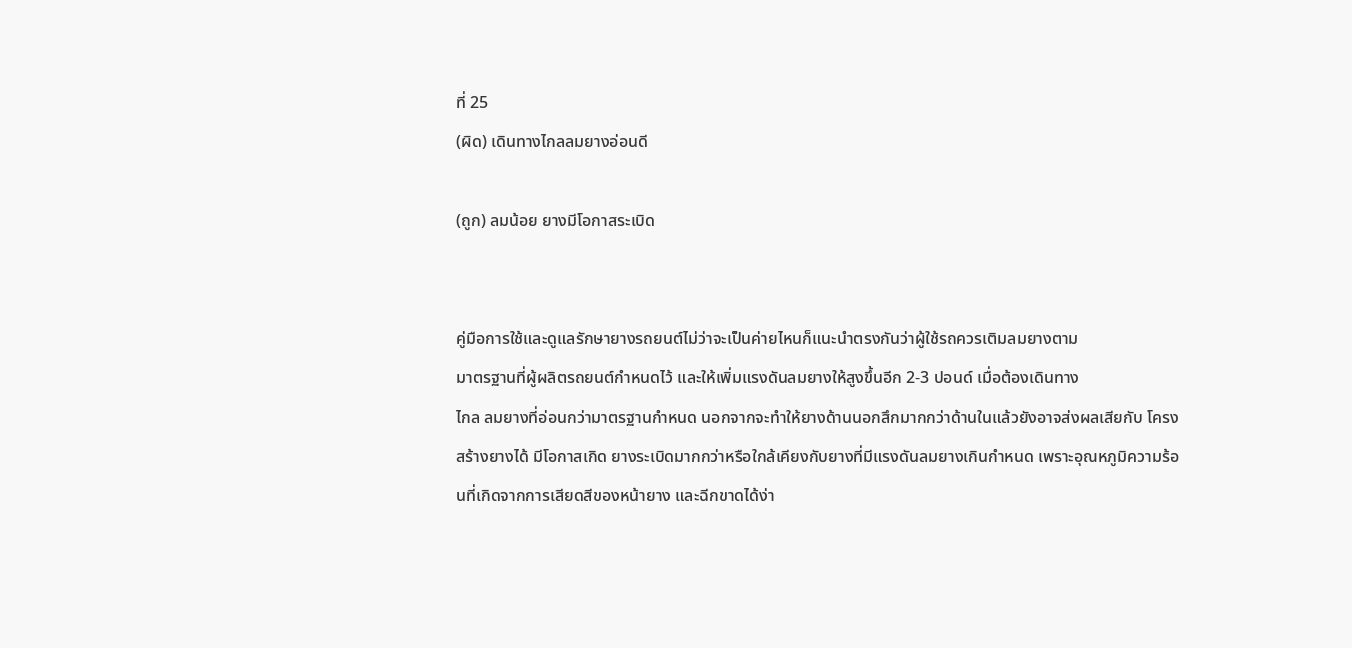ที่ 25
(ผิด) เดินทางไกลลมยางอ่อนดี

(ถูก) ลมน้อย ยางมีโอกาสระเบิด


คู่มือการใช้และดูแลรักษายางรถยนต์ไม่ว่าจะเป็นค่ายไหนก็แนะนำตรงกันว่าผู้ใช้รถควรเติมลมยางตาม
มาตรฐานที่ผู้ผลิตรถยนต์กำหนดไว้ และให้เพิ่มแรงดันลมยางให้สูงขึ้นอีก 2-3 ปอนด์ เมื่อต้องเดินทาง
ไกล ลมยางที่อ่อนกว่ามาตรฐานกำหนด นอกจากจะทำให้ยางด้านนอกสึกมากกว่าด้านในแล้วยังอาจส่งผลเสียกับ โครงสร้างยางได้ มีโอกาสเกิด ยางระเบิดมากกว่าหรือใกล้เคียงกับยางที่มีแรงดันลมยางเกินกำหนด เพราะอุณหภูมิความร้อนที่เกิดจากการเสียดสีของหน้ายาง และฉีกขาดได้ง่า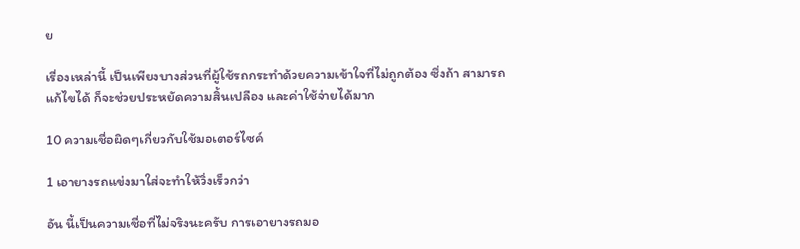ย

เรื่องเหล่านี้ เป็นเพียงบางส่วนที่ผู้ใช้รถกระทำด้วยความเข้าใจที่ไม่ถูกต้อง ซึ่งถ้า สามารถแก้ไขได้ ก็จะช่วยประหยัดความสิ้นเปลือง และค่าใช้จ่ายได้มาก

10 ความเชื่อผิดๆเกี่ยวกับใช้มอเตอร์ไซค์

1 เอายางรถแข่งมาใส่จะทำให้วิ่งเร็วกว่า

อัน นี้เป็นความเชื่อที่ไม่จริงนะครับ การเอายางรถมอ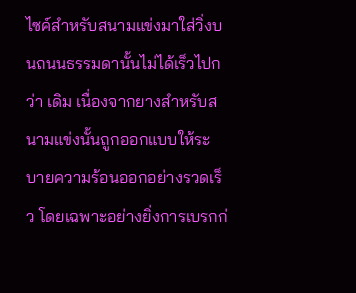ไซค์สำหรับสนามแข่งมาใส่วิ่งบนถนนธรรมดานั้นไม่ได้เร็วไปกว่า เดิม เนื่องจากยางสำหรับสนามแข่งนั้นถูกออกแบบให้ระบายความร้อนออกอย่างรวดเร็ว โดยเฉพาะอย่างยิ่งการเบรกก่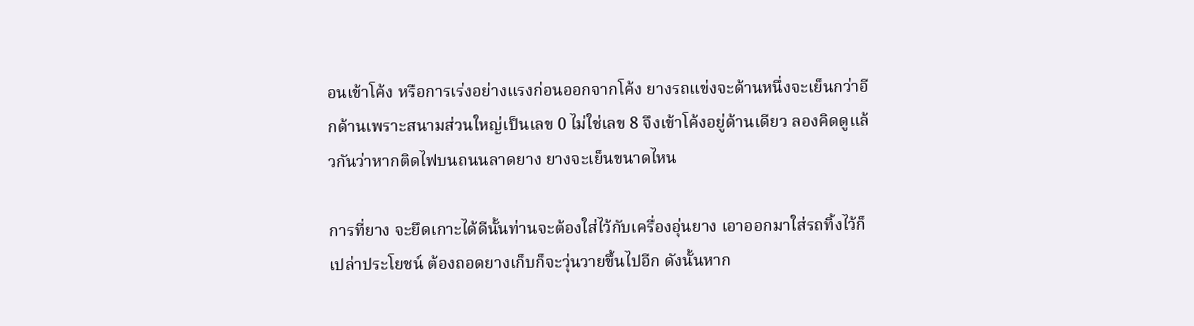อนเข้าโค้ง หรือการเร่งอย่างแรงก่อนออกจากโค้ง ยางรถแข่งจะด้านหนึ่งจะเย็นกว่าอีกด้านเพราะสนามส่วนใหญ่เป็นเลข 0 ไม่ใช่เลข 8 จึงเข้าโค้งอยู่ด้านเดียว ลองคิดดูแล้วกันว่าหากติดไฟบนถนนลาดยาง ยางจะเย็นขนาดไหน

การที่ยาง จะยึดเกาะได้ดีนั้นท่านจะต้องใส่ไว้กับเครื่องอุ่นยาง เอาออกมาใส่รถทิ้งไว้ก็เปล่าประโยชน์ ต้องถอดยางเก็บก็จะวุ่นวายขึ้นไปอีก ดังนั้นหาก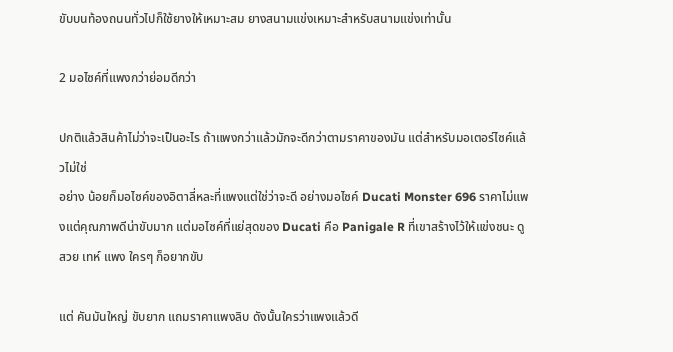ขับบนท้องถนนทั่วไปก็ใช้ยางให้เหมาะสม ยางสนามแข่งเหมาะสำหรับสนามแข่งเท่านั้น

2 มอไซค์ที่แพงกว่าย่อมดีกว่า

ปกติแล้วสินค้าไม่ว่าจะเป็นอะไร ถ้าแพงกว่าแล้วมักจะดีกว่าตามราคาของมัน แต่สำหรับมอเตอร์ไซค์แล้วไม่ใช่
อย่าง น้อยก็มอไซค์ของอิตาลี่หละที่แพงแต่ใช่ว่าจะดี อย่างมอไซค์ Ducati Monster 696 ราคาไม่แพงแต่คุณภาพดีน่าขับมาก แต่มอไซค์ที่แย่สุดของ Ducati คือ Panigale R ที่เขาสร้างไว้ให้แข่งชนะ ดูสวย เทห์ แพง ใครๆ ก็อยากขับ

แต่ คันมันใหญ่ ขับยาก แถมราคาแพงลิบ ดังนั้นใครว่าแพงแล้วดี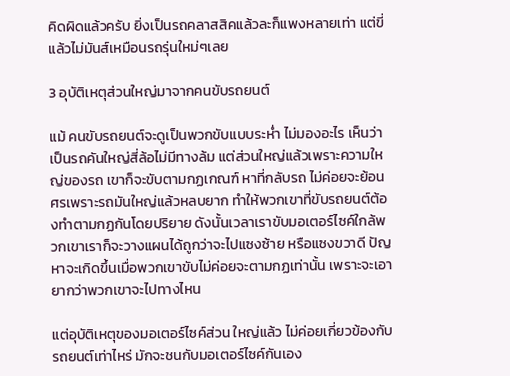คิดผิดแล้วครับ ยิ่งเป็นรถคลาสสิคแล้วละก็แพงหลายเท่า แต่ขี่แล้วไม่มันส์เหมือนรถรุ่นใหม่ๆเลย

3 อุบัติเหตุส่วนใหญ่มาจากคนขับรถยนต์

แม้ คนขับรถยนต์จะดูเป็นพวกขับแบบระห่ำ ไม่มองอะไร เห็นว่าเป็นรถคันใหญ่สี่ล้อไม่มีทางล้ม แต่ส่วนใหญ่แล้วเพราะความใหญ่ของรถ เขาก็จะขับตามกฏเกณฑ์ หาที่กลับรถ ไม่ค่อยจะย้อนศรเพราะรถมันใหญ่แล้วหลบยาก ทำให้พวกเขาที่ขับรถยนต์ต้องทำตามกฏกันโดยปริยาย ดังนั้นเวลาเราขับมอเตอร์ไซค์ใกล้พวกเขาเราก็จะวางแผนได้ถูกว่าจะไปแซงซ้าย หรือแซงขวาดี ปัญหาจะเกิดขึ้นเมื่อพวกเขาขับไม่ค่อยจะตามกฏเท่านั้น เพราะจะเอายากว่าพวกเขาจะไปทางไหน

แต่อุบัติเหตุของมอเตอร์ไซค์ส่วน ใหญ่แล้ว ไม่ค่อยเกี่ยวข้องกับรถยนต์เท่าไหร่ มักจะชนกับมอเตอร์ไซค์กันเอง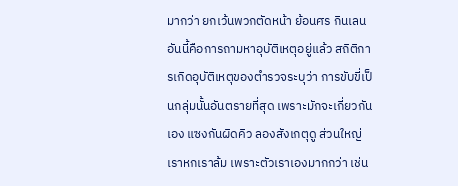มากว่า ยกเว้นพวกตัดหน้า ย้อนศร กินเลน อันนี้คือการถามหาอุบัติเหตุอยู่แล้ว สถิติการเกิดอุบัติเหตุของตำรวจระบุว่า การขับขี่เป็นกลุ่มนั้นอันตรายที่สุด เพราะมักจะเกี่ยวกันเอง แซงกันผิดคิว ลองสังเกตุดู ส่วนใหญ่เราหกเราล้ม เพราะตัวเราเองมากกว่า เช่น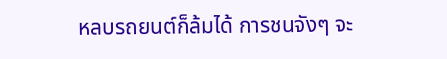หลบรถยนต์ก็ล้มได้ การชนจังๆ จะ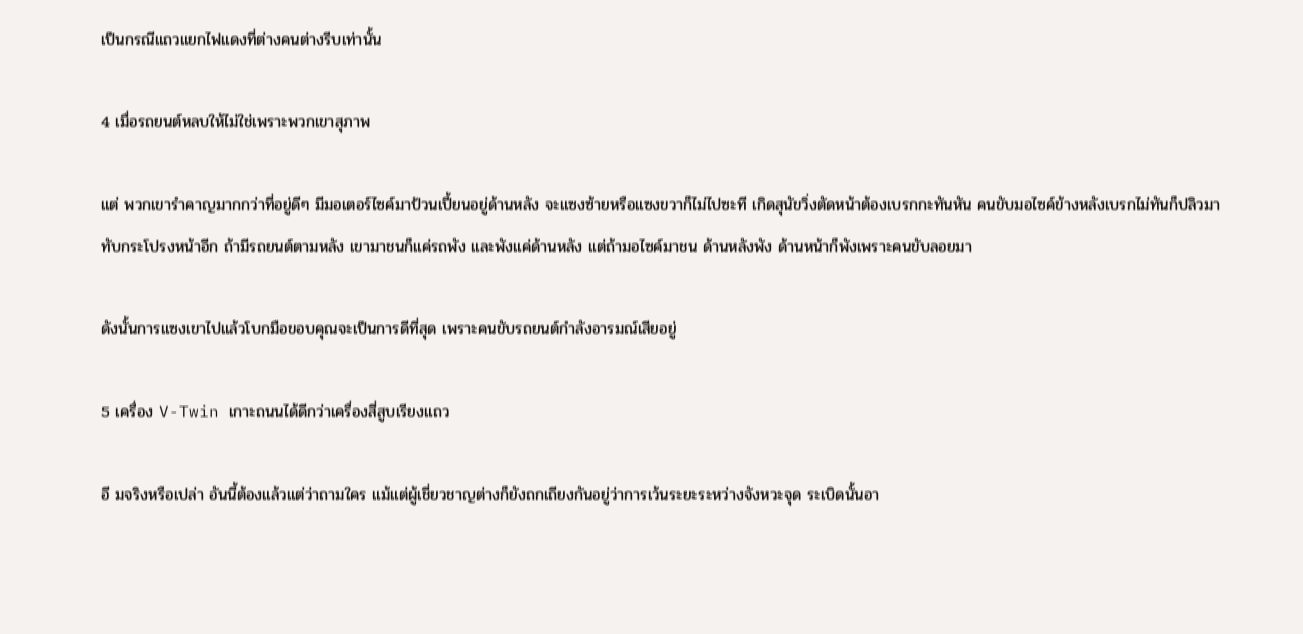เป็นกรณีแถวแยกไฟแดงที่ต่างคนต่างรีบเท่านั้น

4 เมื่อรถยนต์หลบให้ไม่ใช่เพราะพวกเขาสุภาพ

แต่ พวกเขารำคาญมากกว่าที่อยู่ดีๆ มีมอเตอร์ไซค์มาป้วนเปี้ยนอยู่ด้านหลัง จะแซงซ้ายหรือแซงขวาก็ไม่ไปซะที เกิดสุนัขวิ่งตัดหน้าต้องเบรกกะทันหัน คนขับมอไซค์ข้างหลังเบรกไม่ทันก็ปลิวมาทับกระโปรงหน้าอีก ถ้ามีรถยนต์ตามหลัง เขามาชนก็แค่รถพัง และพังแค่ด้านหลัง แต่ถ้ามอไซค์มาชน ด้านหลังพัง ด้านหน้าก็พังเพราะคนขับลอยมา

ดังนั้นการแซงเขาไปแล้วโบกมือขอบคุณจะเป็นการดีที่สุด เพราะคนขับรถยนต์กำลังอารมณ์เสียอยู่

5 เครื่อง V-Twin เกาะถนนได้ดีกว่าเครื่องสี่สูบเรียงแถว

อี มจริงหรือเปล่า อันนี้ต้องแล้วแต่ว่าถามใคร แม้แต่ผู้เชี่ยวชาญต่างก็ยังถกเถียงกันอยู่ว่าการเว้นระยะระหว่างจังหวะจุด ระเบิดนั้นอา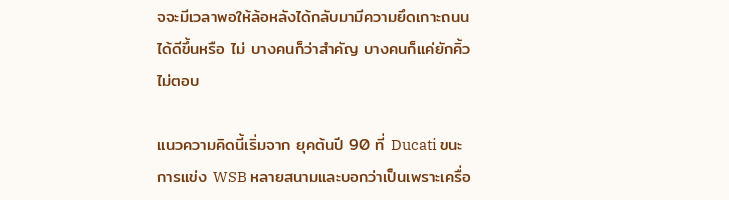จจะมีเวลาพอให้ล้อหลังได้กลับมามีความยึดเกาะถนนได้ดีขึ้นหรือ ไม่ บางคนก็ว่าสำคัญ บางคนก็แค่ยักคิ้วไม่ตอบ

แนวความคิดนี้เริ่มจาก ยุคต้นปี 90 ที่ Ducati ขนะการแข่ง WSB หลายสนามและบอกว่าเป็นเพราะเครื่อ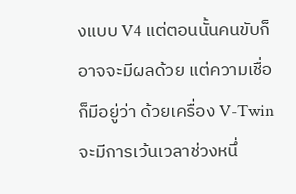งแบบ V4 แต่ตอนนั้นคนขับก็อาจจะมีผลด้วย แต่ความเชื่อก็มีอยู่ว่า ด้วยเครื่อง V-Twin จะมีการเว้นเวลาช่วงหนึ่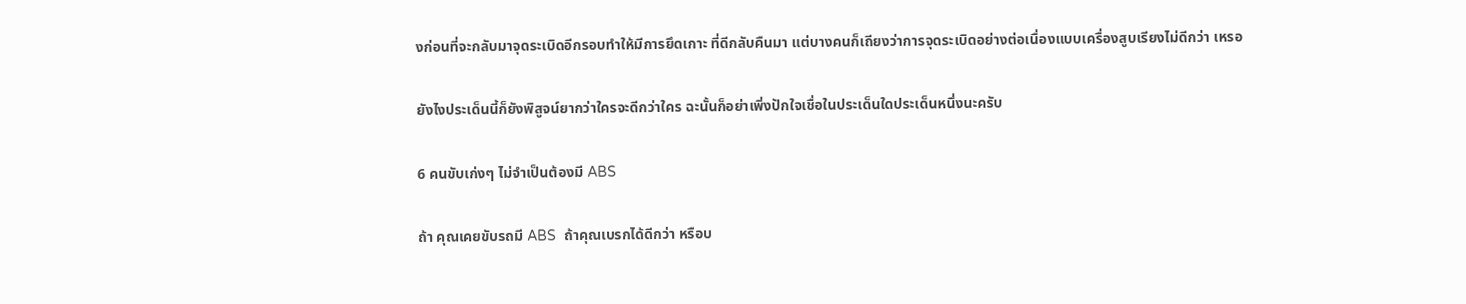งก่อนที่จะกลับมาจุดระเบิดอีกรอบทำให้มีการยึดเกาะ ที่ดีกลับคืนมา แต่บางคนก็เถียงว่าการจุดระเบิดอย่างต่อเนื่องแบบเครื่องสูบเรียงไม่ดีกว่า เหรอ

ยังไงประเด็นนี้ก็ยังพิสูจน์ยากว่าใครจะดีกว่าใคร ฉะนั้นก็อย่าเพิ่งปักใจเชื่อในประเด็นใดประเด็นหนึ่งนะครับ

6 คนขับเก่งๆ ไม่จำเป็นต้องมี ABS

ถ้า คุณเคยขับรถมี ABS  ถ้าคุณเบรกได้ดีกว่า หรือบ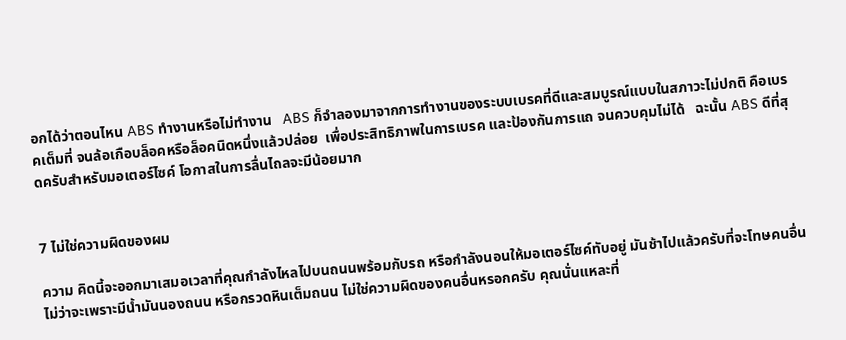อกได้ว่าตอนไหน ABS ทำงานหรือไม่ทำงาน   ABS ก็จำลองมาจากการทำงานของระบบเบรคที่ดีและสมบูรณ์แบบในสภาวะไม่ปกติ คือเบรคเต็มที่ จนล้อเกือบล็อคหรือล็อคนิดหนึ่งแล้วปล่อย  เพื่อประสิทธิภาพในการเบรค และป้องกันการแถ จนควบคุมไม่ได้   ฉะนั้น ABS ดีที่สุดครับสำหรับมอเตอร์ไซค์ โอกาสในการลื่นไถลจะมีน้อยมาก


7 ไม่ใช่ความผิดของผม

ความ คิดนี้จะออกมาเสมอเวลาที่คุณกำลังไหลไปบนถนนพร้อมกับรถ หรือกำลังนอนให้มอเตอร์ไซค์ทับอยู่ มันช้าไปแล้วครับที่จะโทษคนอื่น ไม่ว่าจะเพราะมีน้ำมันนองถนน หรือกรวดหินเต็มถนน ไม่ใช่ความผิดของคนอื่นหรอกครับ คุณนั่นแหละที่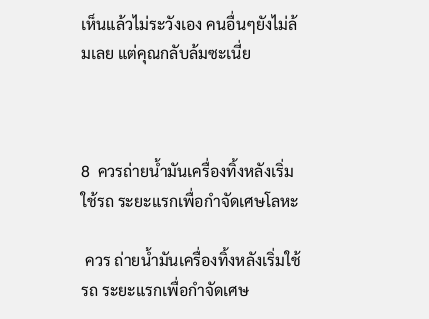เห็นแล้วไม่ระวังเอง คนอื่นๆยังไม่ล้มเลย แต่คุณกลับล้มซะเนี่ย



8  ควรถ่ายน้ำมันเครื่องทิ้งหลังเริ่มใช้รถ ระยะแรกเพื่อกำจัดเศษโลหะ

 ควร ถ่ายน้ำมันเครื่องทิ้งหลังเริ่มใช้รถ ระยะแรกเพื่อกำจัดเศษ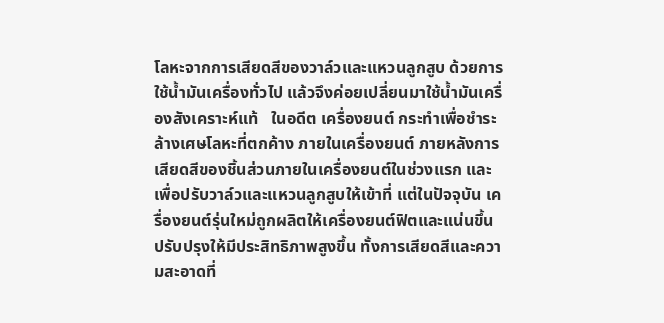โลหะจากการเสียดสีของวาล์วและแหวนลูกสูบ ด้วยการใช้น้ำมันเครื่องทั่วไป แล้วจึงค่อยเปลี่ยนมาใช้น้ำมันเครื่องสังเคราะห์แท้   ในอดีต เครื่องยนต์ กระทำเพื่อชำระล้างเศษโลหะที่ตกค้าง ภายในเครื่องยนต์ ภายหลังการเสียดสีของชิ้นส่วนภายในเครื่องยนต์ในช่วงแรก และเพื่อปรับวาล์วและแหวนลูกสูบให้เข้าที่ แต่ในปัจจุบัน เครื่องยนต์รุ่นใหม่ถูกผลิตให้เครื่องยนต์ฟิตและแน่นขึ้น ปรับปรุงให้มีประสิทธิภาพสูงขึ้น ทั้งการเสียดสีและความสะอาดที่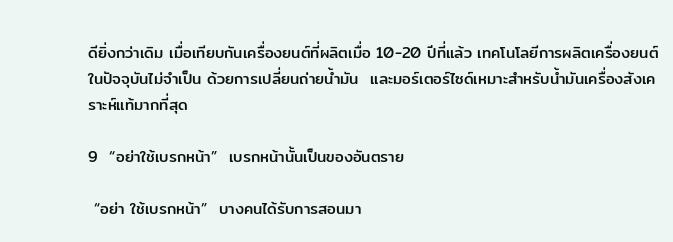ดียิ่งกว่าเดิม เมื่อเทียบกันเครื่องยนต์ที่ผลิตเมื่อ 10-20 ปีที่แล้ว เทคโนโลยีการผลิตเครื่องยนต์ในปัจจุบันไม่จำเป็น ด้วยการเปลี่ยนถ่ายน้ำมัน  และมอร์เตอร์ไซด์เหมาะสำหรับน้ำมันเครื่องสังเคราะห์แท้มากที่สุด

9  “อย่าใช้เบรกหน้า”  เบรกหน้านั้นเป็นของอันตราย

 “อย่า ใช้เบรกหน้า”  บางคนได้รับการสอนมา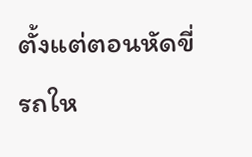ตั้งแต่ตอนหัดขี่รถให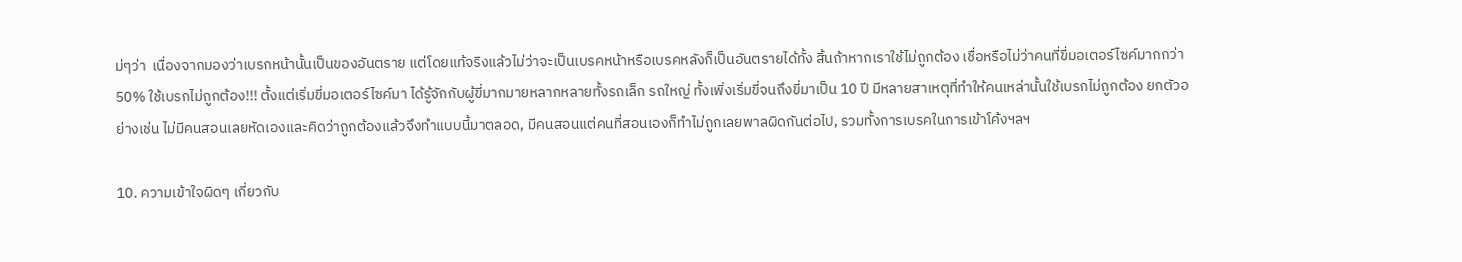ม่ๆว่า  เนื่องจากมองว่าเบรกหน้านั้นเป็นของอันตราย แต่โดยแท้จริงแล้วไม่ว่าจะเป็นเบรคหน้าหรือเบรคหลังก็เป็นอันตรายได้ทั้ง สิ้นถ้าหากเราใช้ไม่ถูกต้อง เชื่อหรือไม่ว่าคนที่ขี่มอเตอร์ไซค์มากกว่า 50% ใช้เบรกไม่ถูกต้อง!!! ตั้งแต่เริ่มขี่มอเตอร์ไซค์มา ได้รู้จักกับผู้ขี่มากมายหลากหลายทั้งรถเล็ก รถใหญ่ ทั้งเพิ่งเริ่มขี่จนถึงขี่มาเป็น 10 ปี มีหลายสาเหตุที่ทำให้คนเหล่านั้นใช้เบรกไม่ถูกต้อง ยกตัวอย่างเช่น ไม่มีคนสอนเลยหัดเองและคิดว่าถูกต้องแล้วจึงทำแบบนี้มาตลอด, มีคนสอนแต่คนที่สอนเองก็ทำไม่ถูกเลยพาลผิดกันต่อไป, รวมทั้งการเบรคในการเข้าโค้งฯลฯ

10. ความเข้าใจผิดๆ เกี่ยวกับ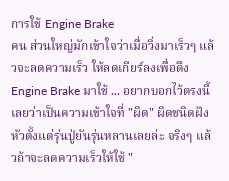การใช้ Engine Brake
คน ส่วนใหญ่มักเข้าใจว่าเมื่อวิ่งมาเร็วๆ แล้วจะลดความเร็ว ให้ลดเกียร์ลงเพื่อดึง Engine Brake มาใช้ ... อยากบอกไว้ตรงนี้เลยว่าเป็นความเข้าใจที่ "ผิด" ผิดชนิดฝังหัวตั้งแต่รุ่นปู่ยันรุ่นหลานเลยล่ะ จริงๆ แล้วถ้าจะลดความเร็วให้ใช้ "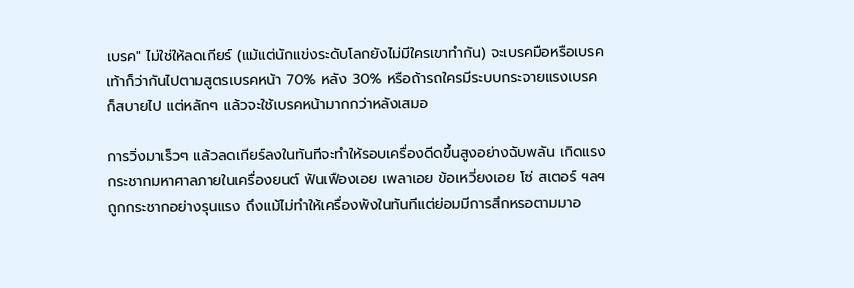เบรค" ไม่ใช่ให้ลดเกียร์ (แม้แต่นักแข่งระดับโลกยังไม่มีใครเขาทำกัน) จะเบรคมือหรือเบรคเท้าก็ว่ากันไปตามสูตรเบรคหน้า 70% หลัง 30% หรือถ้ารถใครมีระบบกระจายแรงเบรคก็สบายไป แต่หลักๆ แล้วจะใช้เบรคหน้ามากกว่าหลังเสมอ

การวิ่งมาเร็วๆ แล้วลดเกียร์ลงในทันทีจะทำให้รอบเครื่องดีดขึ้นสูงอย่างฉับพลัน เกิดแรงกระชากมหาศาลภายในเครื่องยนต์ ฟันเฟืองเอย เพลาเอย ข้อเหวี่ยงเอย โซ่ สเตอร์ ฯลฯ ถูกกระชากอย่างรุนแรง ถึงแม้ไม่ทำให้เครื่องพังในทันทีแต่ย่อมมีการสึกหรอตามมาอ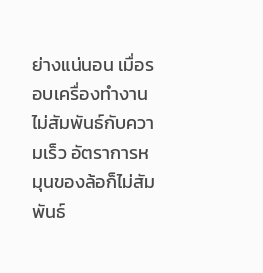ย่างแน่นอน เมื่อรอบเครื่องทำงานไม่สัมพันธ์กับความเร็ว อัตราการหมุนของล้อก็ไม่สัมพันธ์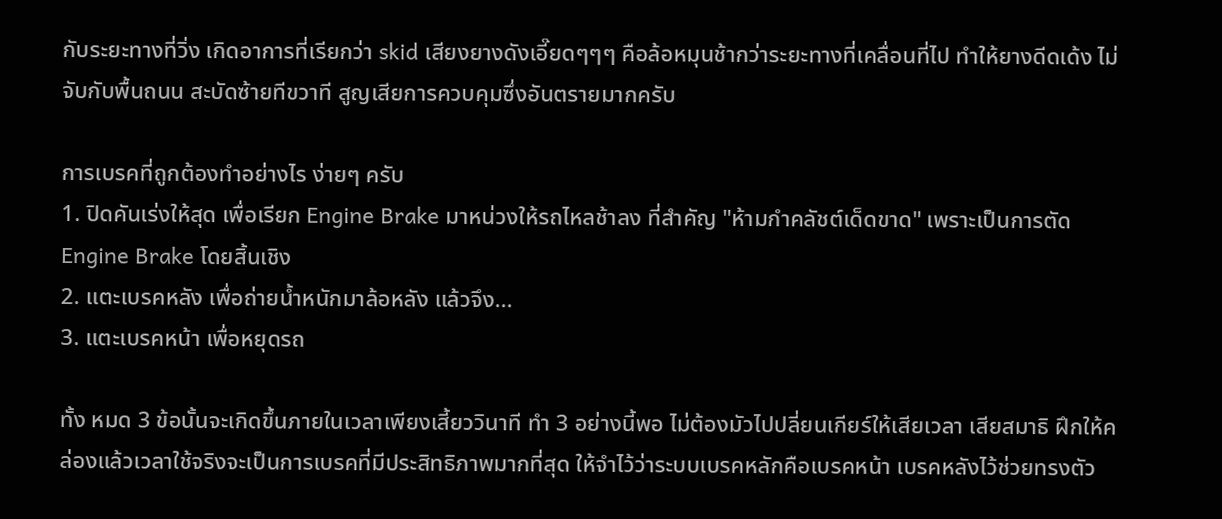กับระยะทางที่วิ่ง เกิดอาการที่เรียกว่า skid เสียงยางดังเอี๊ยดๆๆๆ คือล้อหมุนช้ากว่าระยะทางที่เคลื่อนที่ไป ทำให้ยางดีดเด้ง ไม่จับกับพื้นถนน สะบัดซ้ายทีขวาที สูญเสียการควบคุมซึ่งอันตรายมากครับ

การเบรคที่ถูกต้องทำอย่างไร ง่ายๆ ครับ
1. ปิดคันเร่งให้สุด เพื่อเรียก Engine Brake มาหน่วงให้รถไหลช้าลง ที่สำคัญ "ห้ามกำคลัชต์เด็ดขาด" เพราะเป็นการตัด Engine Brake โดยสิ้นเชิง
2. แตะเบรคหลัง เพื่อถ่ายน้ำหนักมาล้อหลัง แล้วจึง...
3. แตะเบรคหน้า เพื่อหยุดรถ

ทั้ง หมด 3 ข้อนั้นจะเกิดขึ้นภายในเวลาเพียงเสี้ยววินาที ทำ 3 อย่างนี้พอ ไม่ต้องมัวไปปลี่ยนเกียร์ให้เสียเวลา เสียสมาธิ ฝึกให้คล่องแล้วเวลาใช้จริงจะเป็นการเบรคที่มีประสิทธิภาพมากที่สุด ให้จำไว้ว่าระบบเบรคหลักคือเบรคหน้า เบรคหลังไว้ช่วยทรงตัว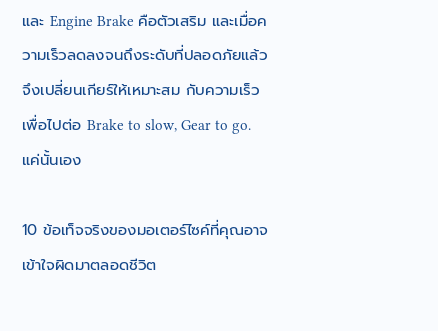และ Engine Brake คือตัวเสริม และเมื่อความเร็วลดลงจนถึงระดับที่ปลอดภัยแล้วจึงเปลี่ยนเกียร์ให้เหมาะสม กับความเร็ว  เพื่อไปต่อ Brake to slow, Gear to go. แค่นั้นเอง

10 ข้อเท็จจริงของมอเตอร์ไซค์ที่คุณอาจเข้าใจผิดมาตลอดชีวิต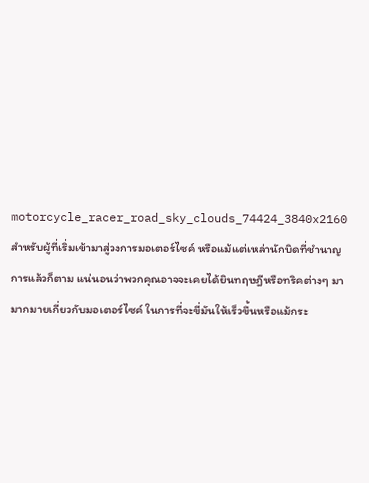motorcycle_racer_road_sky_clouds_74424_3840x2160
สำหรับผู้ที่เริ่มเข้ามาสู่วงการมอเตอร์ไซค์ หรือแม้แต่เหล่านักบิดที่ชำนาญการแล้วก็ตาม แน่นอนว่าพวกคุณอาจจะเคยได้ยินทฤษฎีหรือทริคต่างๆ มามากมายเกี่ยวกับมอเตอร์ไซค์ ในการที่จะขี่มันให้เร็วขึ้นหรือแม้กระ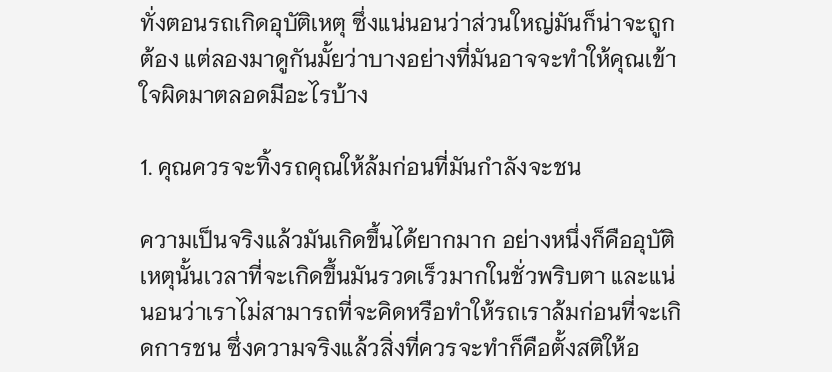ทั่งตอนรถเกิดอุบัติเหตุ ซึ่งแน่นอนว่าส่วนใหญ่มันก็น่าจะถูกต้อง แต่ลองมาดูกันมั้ยว่าบางอย่างที่มันอาจจะทำให้คุณเข้าใจผิดมาตลอดมีอะไรบ้าง

1. คุณควรจะทิ้งรถคุณให้ล้มก่อนที่มันกำลังจะชน

ความเป็นจริงแล้วมันเกิดขึ้นได้ยากมาก อย่างหนึ่งก็คืออุบัติเหตุนั้นเวลาที่จะเกิดขึ้นมันรวดเร็วมากในชั่วพริบตา และแน่นอนว่าเราไม่สามารถที่จะคิดหรือทำให้รถเราล้มก่อนที่จะเกิดการชน ซึ่งความจริงแล้วสิ่งที่ควรจะทำก็คือตั้งสติให้อ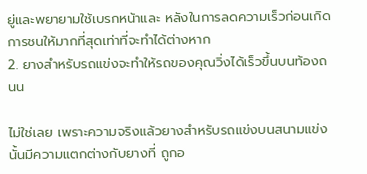ยู่และพยายามใช้เบรกหน้าและ หลังในการลดความเร็วก่อนเกิดการชนให้มากที่สุดเท่าที่จะทำได้ต่างหาก
2. ยางสำหรับรถแข่งจะทำให้รถของคุณวิ่งได้เร็วขึ้นบนท้องถนน

ไม่ใช่เลย เพราะความจริงแล้วยางสำหรับรถแข่งบนสนามแข่งนั้นมีความแตกต่างกับยางที่ ถูกอ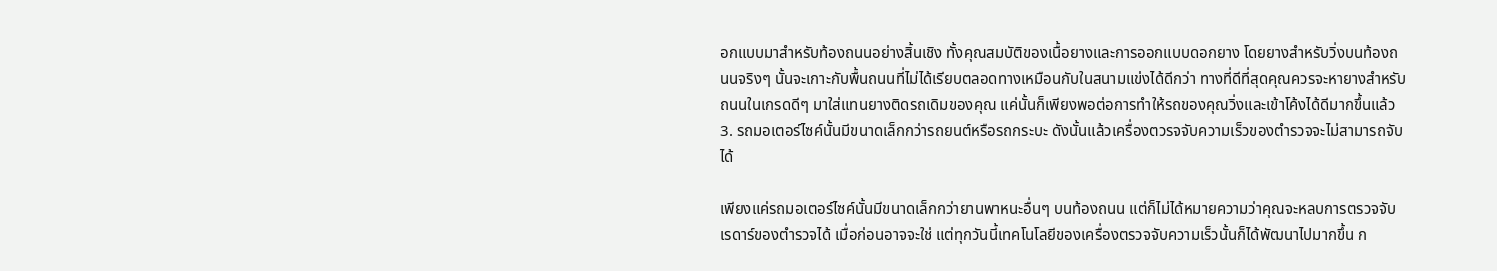อกแบบมาสำหรับท้องถนนอย่างสิ้นเชิง ทั้งคุณสมบัติของเนื้อยางและการออกแบบดอกยาง โดยยางสำหรับวิ่งบนท้องถนนจริงๆ นั้นจะเกาะกับพื้นถนนที่ไม่ได้เรียบตลอดทางเหมือนกับในสนามแข่งได้ดีกว่า ทางที่ดีที่สุดคุณควรจะหายางสำหรับถนนในเกรดดีๆ มาใส่แทนยางติดรถเดิมของคุณ แค่นั้นก็เพียงพอต่อการทำให้รถของคุณวิ่งและเข้าโค้งได้ดีมากขึ้นแล้ว
3. รถมอเตอร์ไซค์นั้นมีขนาดเล็กกว่ารถยนต์หรือรถกระบะ ดังนั้นแล้วเครื่องตวรจจับความเร็วของตำรวจจะไม่สามารถจับได้

เพียงแค่รถมอเตอร์ไซค์นั้นมีขนาดเล็กกว่ายานพาหนะอื่นๆ บนท้องถนน แต่ก็ไม่ได้หมายความว่าคุณจะหลบการตรวจจับเรดาร์ของตำรวจได้ เมื่อก่อนอาจจะใช่ แต่ทุกวันนี้เทคโนโลยีของเครื่องตรวจจับความเร็วนั้นก็ได้พัฒนาไปมากขึ้น ก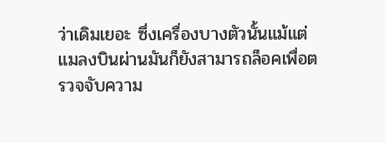ว่าเดิมเยอะ ซึ่งเครื่องบางตัวนั้นแม้แต่แมลงบินผ่านมันก็ยังสามารถล็อคเพื่อตรวจจับความ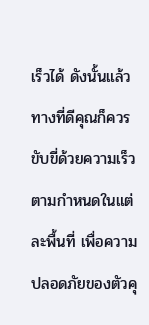เร็วได้ ดังนั้นแล้วทางที่ดีคุณก็ควรขับขี่ด้วยความเร็วตามกำหนดในแต่ละพื้นที่ เพื่อความปลอดภัยของตัวคุ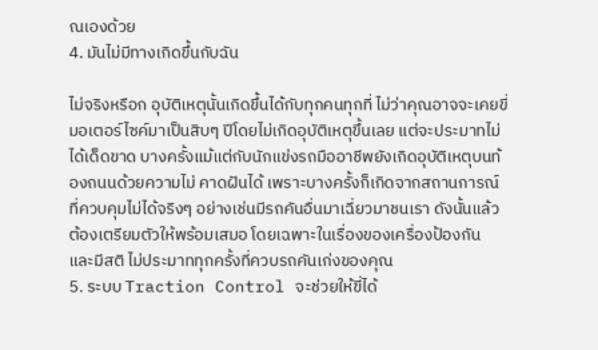ณเองด้วย
4. มันไม่มีทางเกิดขึ้นกับฉัน

ไม่จริงหรือก อุบัติเหตุนั้นเกิดขึ้นได้กับทุกคนทุกที่ ไม่ว่าคุณอาจจะเคยขี่มอเตอร์ไซค์มาเป็นสิบๆ ปีโดยไม่เกิดอุบัติเหตุขึ้นเลย แต่จะประมาทไม่ได้เด็ดขาด บางครั้งแม้แต่กับนักแข่งรถมืออาชีพยังเกิดอุบัติเหตุบนท้องถนนด้วยความไม่ คาดฝันได้ เพราะบางครั้งก็เกิดจากสถานการณ์ที่ควบคุมไม่ได้จริงๆ อย่างเช่นมีรถคันอื่นมาเฉี่ยวมาชนเรา ดังนั้นแล้วต้องเตรียมตัวให้พร้อมเสมอ โดยเฉพาะในเรื่องของเครื่องป้องกัน และมีสติ ไม่ประมาททุกครั้งที่ควบรถคันเก่งของคุณ
5. ระบบ Traction Control จะช่วยให้ขี่ได้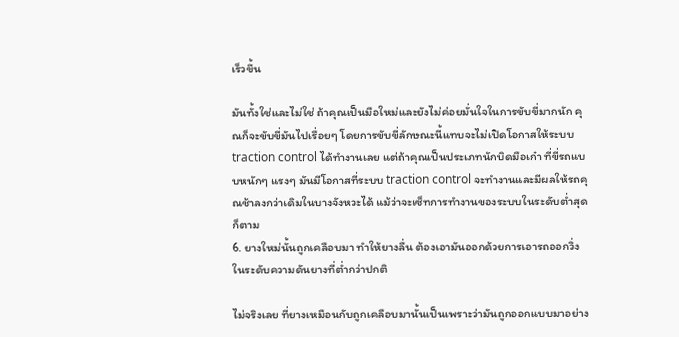เร็วขึ้น

มันทั้งใช่และไม่ใช่ ถ้าคุณเป็นมือใหม่และยังไม่ค่อยมั่นใจในการขับขี่มากนัก คุณก็จะขับขี่มันไปเรื่อยๆ โดยการขับขี่ลักษณะนี้แทบจะไม่เปิดโอกาสให้ระบบ traction control ได้ทำงานเลย แต่ถ้าคุณเป็นประเภทนักบิดมือเก๋า ที่ขี่รถแบบหนักๆ แรงๆ มันมีโอกาสที่ระบบ traction control จะทำงานและมีผลให้รถคุณช้าลงกว่าเดิมในบางจังหวะได้ แม้ว่าจะเซ็ทการทำงานของระบบในระดับต่ำสุดก็ตาม
6. ยางใหม่นั้นถูกเคลือบมา ทำให้ยางลื่น ต้องเอามันออกด้วยการเอารถออกวิ่งในระดับความดันยางที่ต่ำกว่าปกติ

ไม่จริงเลย ที่ยางเหมือนกับถูกเคลือบมานั้นเป็นเพราะว่ามันถูกออกแบบมาอย่าง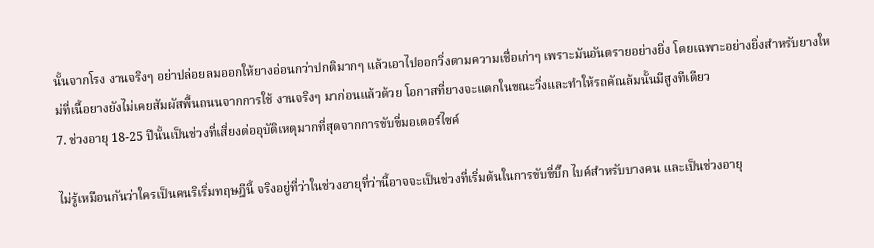นั้นจากโรง งานจริงๆ อย่าปล่อยลมออกให้ยางอ่อนกว่าปกติมากๆ แล้วเอาไปออกวิ่งตามความเชื่อเก่าๆ เพราะมันอันตรายอย่างยิ่ง โดยเฉพาะอย่างยิ่งสำหรับยางใหม่ที่เนื้อยางยังไม่เคยสัมผัสพื้นถนนจากการใช้ งานจริงๆ มาก่อนแล้วด้วย โอกาสที่ยางจะแตกในขณะวิ่งและทำให้รถคัณล้มนั้นมีสูงทีเดียว
7. ช่วงอายุ 18-25 ปีนั้นเป็นช่วงที่เสี่ยงต่ออุบัติเหตุมากที่สุดจากการขับขี่มอเตอร์ไซค์

ไม่รู้เหมือนกันว่าใครเป็นคนริเริ่มทฤษฎีนี้ จริงอยู่ที่ว่าในช่วงอายุที่ว่านี้อาจจะเป็นช่วงที่เริ่มต้นในการขับขี่บิ๊ก ไบค์สำหรับบางคน และเป็นช่วงอายุ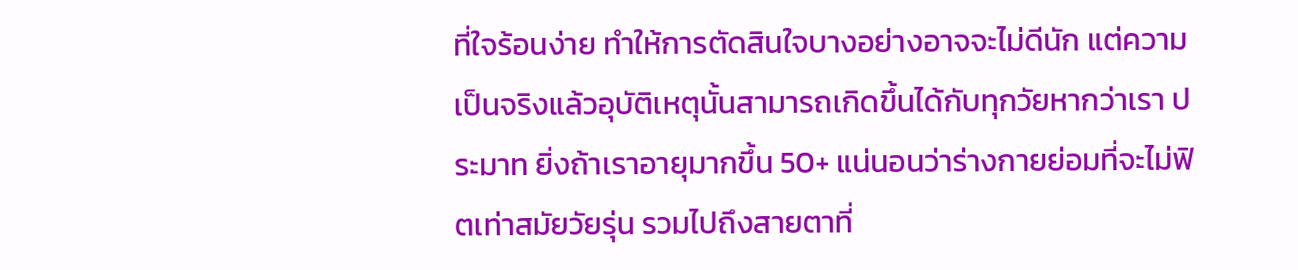ที่ใจร้อนง่าย ทำให้การตัดสินใจบางอย่างอาจจะไม่ดีนัก แต่ความเป็นจริงแล้วอุบัติเหตุนั้นสามารถเกิดขึ้นได้กับทุกวัยหากว่าเรา ประมาท ยิ่งถ้าเราอายุมากขึ้น 50+ แน่นอนว่าร่างกายย่อมที่จะไม่ฟิตเท่าสมัยวัยรุ่น รวมไปถึงสายตาที่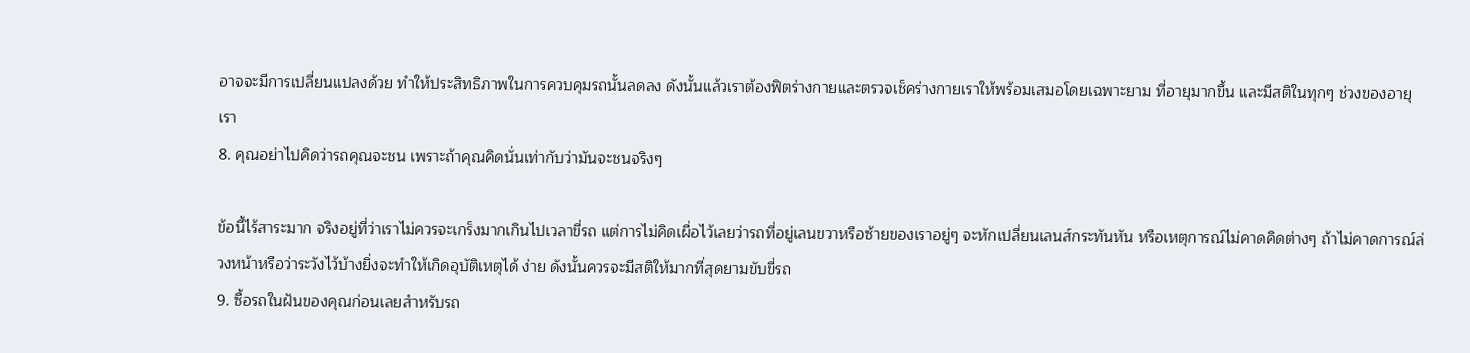อาจจะมีการเปลี่ยนแปลงด้วย ทำให้ประสิทธิภาพในการควบคุมรถนั้นลดลง ดังนั้นแล้วเราต้องฟิตร่างกายและตรวจเช็คร่างกายเราให้พร้อมเสมอโดยเฉพาะยาม ที่อายุมากขึ้น และมีสติในทุกๆ ช่วงของอายุเรา
8. คุณอย่าไปคิดว่ารถคุณจะชน เพราะถ้าคุณคิดนั่นเท่ากับว่ามันจะชนจริงๆ

ข้อนี้ไร้สาระมาก จริงอยู่ที่ว่าเราไม่ควรจะเกร็งมากเกินไปเวลาขี่รถ แต่การไม่คิดเผื่อไว้เลยว่ารถที่อยู่เลนขวาหรือซ้ายของเราอยู่ๆ จะหักเปลี่ยนเลนส์กระทันหัน หรือเหตุการณ์ไม่คาดคิดต่างๆ ถ้าไม่คาดการณ์ล่วงหน้าหรือว่าระวังไว้บ้างยิ่งจะทำให้เกิดอุบัติเหตุได้ ง่าย ดังนั้นควรจะมีสติให้มากที่สุดยามขับขี่รถ
9. ซื้อรถในฝันของคุณก่อนเลยสำหรับรถ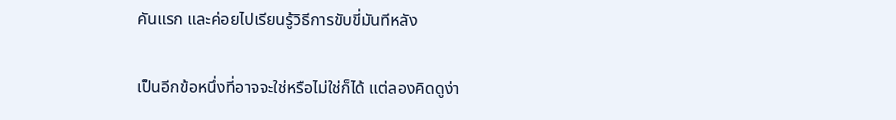คันแรก และค่อยไปเรียนรู้วิธีการขับขี่มันทีหลัง

เป็นอีกข้อหนึ่งที่อาจจะใช่หรือไม่ใช่ก็ได้ แต่ลองคิดดูง่า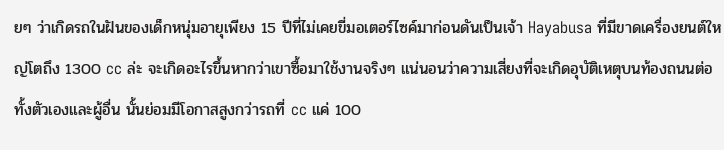ยๆ ว่าเกิดรถในฝันของเด็กหนุ่มอายุเพียง 15 ปีที่ไม่เคยขี่มอเตอร์ไซค์มาก่อนดันเป็นเจ้า Hayabusa ที่มีขาดเครื่องยนต์ใหญ่โตถึง 1300 cc ล่ะ จะเกิดอะไรขึ้นหากว่าเขาซื้อมาใช้งานจริงๆ แน่นอนว่าความเสี่ยงที่จะเกิดอุบัติเหตุบนท้องถนนต่อทั้งตัวเองและผู้อื่น นั้นย่อมมีโอกาสสูงกว่ารถที่ cc แค่ 100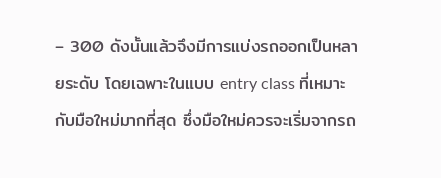– 300 ดังนั้นแล้วจึงมีการแบ่งรถออกเป็นหลายระดับ โดยเฉพาะในแบบ entry class ที่เหมาะกับมือใหม่มากที่สุด ซึ่งมือใหม่ควรจะเริ่มจากรถ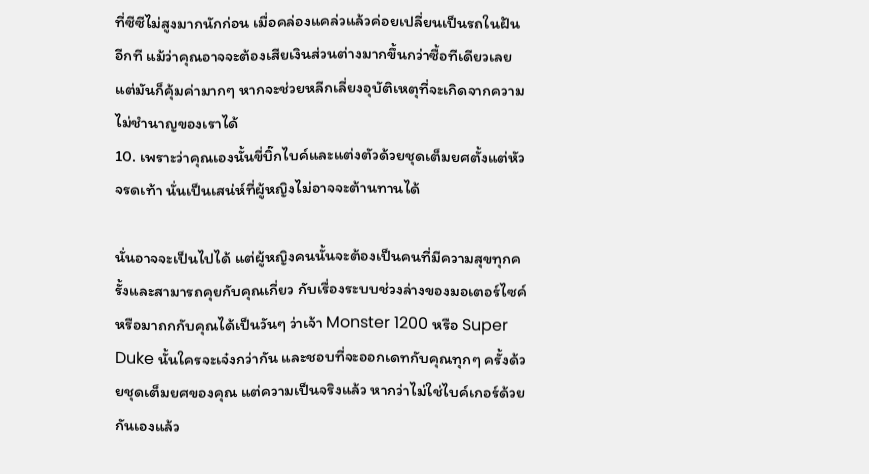ที่ซีซีไม่สูงมากนักก่อน เมื่อคล่องแคล่วแล้วค่อยเปลี่ยนเป็นรถในฝันอีกที แม้ว่าคุณอาจจะต้องเสียเงินส่วนต่างมากขึ้นกว่าซื้อทีเดียวเลย แต่มันก็คุ้มค่ามากๆ หากจะช่วยหลีกเลี่ยงอุบัติเหตุที่จะเกิดจากความไม่ชำนาญของเราได้
10. เพราะว่าคุณเองนั้นขี่บิ๊กไบค์และแต่งตัวด้วยชุดเต็มยศตั้งแต่หัวจรดเท้า นั่นเป็นเสน่ห์ที่ผู้หญิงไม่อาจจะต้านทานได้

นั่นอาจจะเป็นไปได้ แต่ผู้หญิงคนนั้นจะต้องเป็นคนที่มีความสุขทุกครั้งและสามารถคุยกับคุณเกี่ยว กับเรื่องระบบช่วงล่างของมอเตอร์ไซค์ หรือมาถกกับคุณได้เป็นวันๆ ว่าเจ้า Monster 1200 หรือ Super Duke นั้นใครจะเจ๋งกว่ากัน และชอบที่จะออกเดทกับคุณทุกๆ ครั้งด้วยชุดเต็มยศของคุณ แต่ความเป็นจริงแล้ว หากว่าไม่ใช่ไบค์เกอร์ด้วยกันเองแล้ว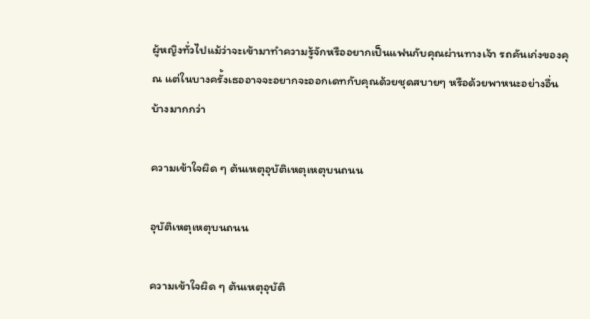ผู้หญิงทั่วไปแม้ว่าจะเข้ามาทำความรู้จักหรืออยากเป็นแฟนกับคุณผ่านทางเจ้า รถคันเก่งของคุณ แต่ในบางครั้งเธออาจจะอยากจะออกเดทกับคุณด้วยชุดสบายๆ หรือด้วยพาหนะอย่างอื่นบ้างมากกว่า

ความเข้าใจผิด ๆ ต้นเหตุอุบัติเหตุเหตุบนถนน

อุบัติเหตุเหตุบนถนน

ความเข้าใจผิด ๆ ต้นเหตุอุบัติ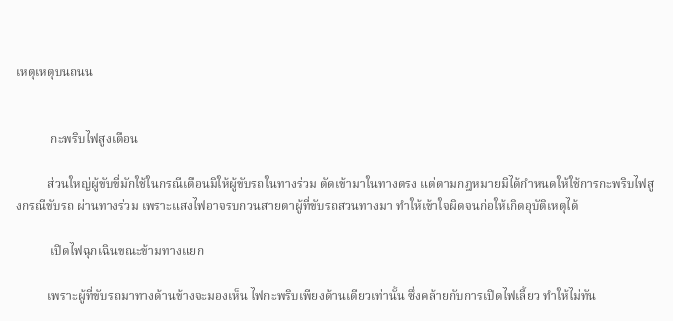เหตุเหตุบนถนน


           กะพริบไฟสูงเตือน

          ส่วนใหญ่ผู้ขับขี่มักใช้ในกรณีเตือนมิให้ผู้ขับรถในทางร่วม ตัดเข้ามาในทางตรง แต่ตามกฎหมายมิได้กำหนดให้ใช้การกะพริบไฟสูงกรณีขับรถ ผ่านทางร่วม เพราะแสงไฟอาจรบกวนสายตาผู้ที่ขับรถสวนทางมา ทำให้เข้าใจผิดจนก่อให้เกิดอุบัติเหตุได้

           เปิดไฟฉุกเฉินขณะข้ามทางแยก

          เพราะผู้ที่ขับรถมาทางด้านข้างจะมองเห็น ไฟกะพริบเพียงด้านเดียวเท่านั้น ซึ่งคล้ายกับการเปิดไฟเลี้ยว ทำให้ไม่ทัน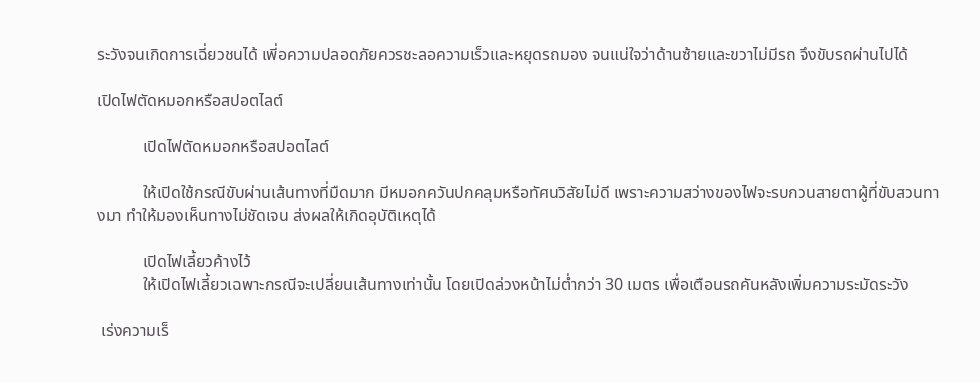ระวังจนเกิดการเฉี่ยวชนได้ เพี่อความปลอดภัยควรชะลอความเร็วและหยุดรถมอง จนแน่ใจว่าด้านซ้ายและขวาไม่มีรถ จึงขับรถผ่านไปได้

เปิดไฟตัดหมอกหรือสปอตไลต์

           เปิดไฟตัดหมอกหรือสปอตไลต์

           ให้เปิดใช้กรณีขับผ่านเส้นทางที่มืดมาก มีหมอกควันปกคลุมหรือทัศนวิสัยไม่ดี เพราะความสว่างของไฟจะรบกวนสายตาผู้ที่ขับสวนทางมา ทำให้มองเห็นทางไม่ชัดเจน ส่งผลให้เกิดอุบัติเหตุได้

           เปิดไฟเลี้ยวค้างไว้
           ให้เปิดไฟเลี้ยวเฉพาะกรณีจะเปลี่ยนเส้นทางเท่านั้น โดยเปิดล่วงหน้าไม่ต่ำกว่า 30 เมตร เพื่อเตือนรถคันหลังเพิ่มความระมัดระวัง

 เร่งความเร็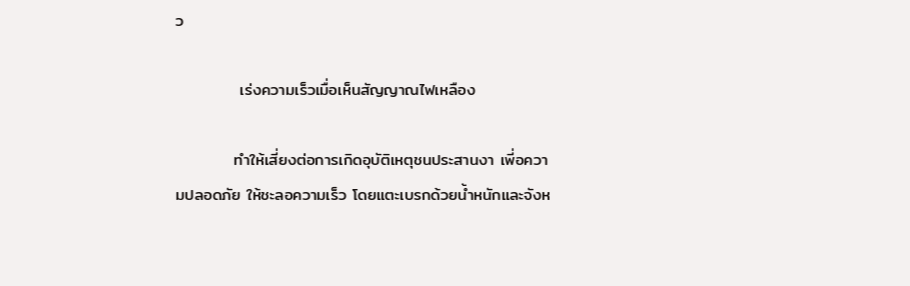ว

           เร่งความเร็วเมื่อเห็นสัญญาณไฟเหลือง

          ทำให้เสี่ยงต่อการเกิดอุบัติเหตุชนประสานงา เพี่อความปลอดภัย ให้ชะลอความเร็ว โดยแตะเบรกด้วยน้ำหนักและจังห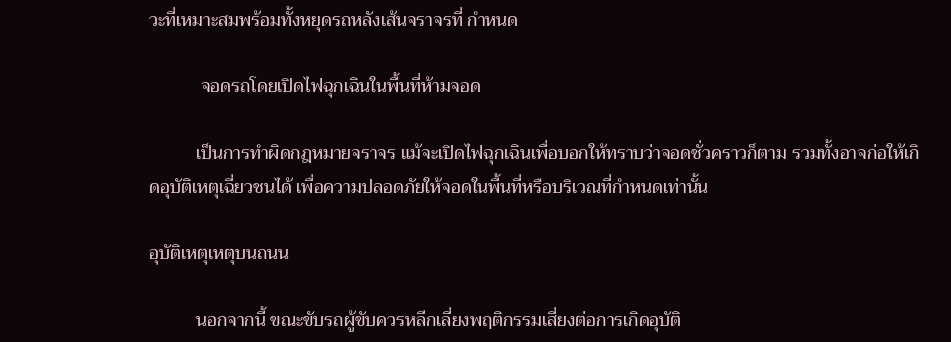วะที่เหมาะสมพร้อมทั้งหยุดรถหลังเส้นจราจรที่ กำหนด

           จอดรถโดยเปิดไฟฉุกเฉินในพื้นที่ห้ามจอด

          เป็นการทำผิดกฎหมายจราจร แม้จะเปิดไฟฉุกเฉินเพื่อบอกให้ทราบว่าจอดชั่วคราวก็ตาม รวมทั้งอาจก่อให้เกิดอุบัติเหตุเฉี่ยวชนได้ เพื่อความปลอดภัยให้จอดในพื้นที่หรือบริเวณที่กำหนดเท่านั้น

อุบัติเหตุเหตุบนถนน

          นอกจากนี้ ขณะขับรถผู้ขับควรหลีกเลี่ยงพฤติกรรมเสี่ยงต่อการเกิดอุบัติ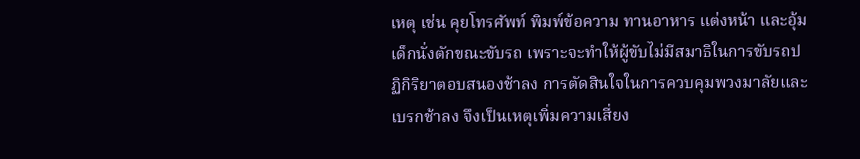เหตุ เช่น คุยโทรศัพท์ พิมพ์ข้อความ ทานอาหาร แต่งหน้า และอุ้มเด็กนั่งตักขณะขับรถ เพราะจะทำให้ผู้ขับไม่มีสมาธิในการขับรถปฏิกิริยาตอบสนองช้าลง การตัดสินใจในการควบคุมพวงมาลัยและเบรกช้าลง จึงเป็นเหตุเพิ่มความเสี่ยง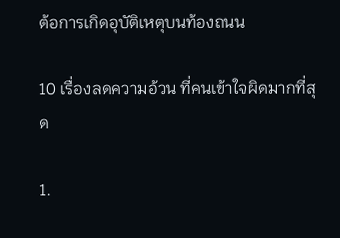ต้อการเกิดอุบัติเหตุบนท้องถนน

10 เรื่องลดความอ้วน ที่คนเข้าใจผิดมากที่สุด

1.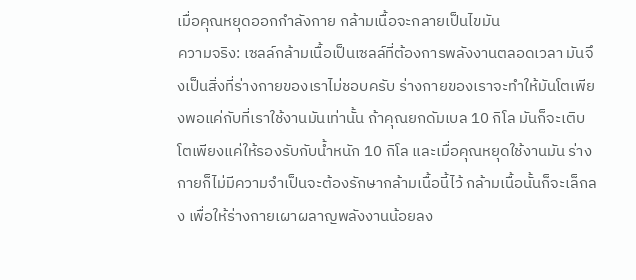เมื่อคุณหยุดออกกำลังกาย กล้ามเนื้อจะกลายเป็นไขมัน
ความจริง: เซลล์กล้ามเนื้อเป็นเซลล์ที่ต้องการพลังงานตลอดเวลา มันจึงเป็นสิ่งที่ร่างกายของเราไม่ชอบครับ ร่างกายของเราจะทำให้มันโตเพียงพอแค่กับที่เราใช้งานมันเท่านั้น ถ้าคุณยกดัมเบล 10 กิโล มันก็จะเติบโตเพียงแค่ให้รองรับกับน้ำหนัก 10 กิโล และเมื่อคุณหยุดใช้งานมัน ร่างกายก็ไม่มีความจำเป็นจะต้องรักษากล้ามเนื้อนี้ไว้ กล้ามเนื้อนั้นก็จะเล็กลง เพื่อให้ร่างกายเผาผลาญพลังงานน้อยลง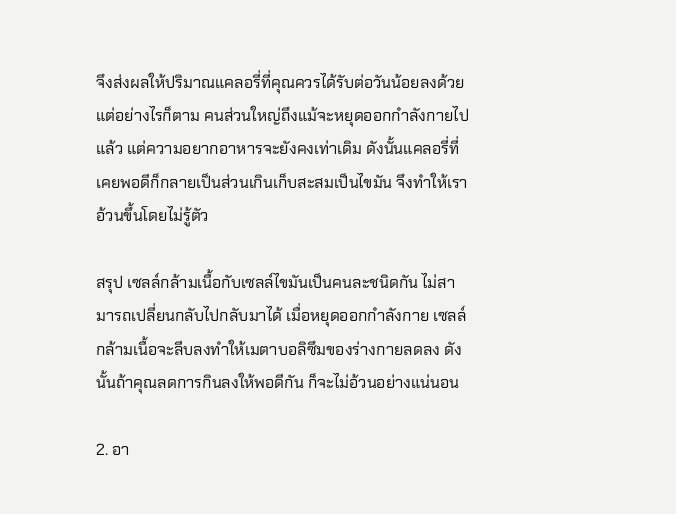จึงส่งผลให้ปริมาณแคลอรี่ที่คุณควรได้รับต่อวันน้อยลงด้วย
แต่อย่างไรก็ตาม คนส่วนใหญ่ถึงแม้จะหยุดออกกำลังกายไปแล้ว แต่ความอยากอาหารจะยังคงเท่าเดิม ดังนั้นแคลอรี่ที่เคยพอดีก็กลายเป็นส่วนเกินเก็บสะสมเป็นไขมัน จึงทำให้เราอ้วนขึ้นโดยไม่รู้ตัว

สรุป เซลล์กล้ามเนื้อกับเซลล์ไขมันเป็นคนละชนิดกัน ไม่สามารถเปลี่ยนกลับไปกลับมาได้ เมื่อหยุดออกกำลังกาย เซลล์กล้ามเนื้อจะลีบลงทำให้เมตาบอลิซึมของร่างกายลดลง ดังนั้นถ้าคุณลดการกินลงให้พอดีกัน ก็จะไม่อ้วนอย่างแน่นอน

2. อา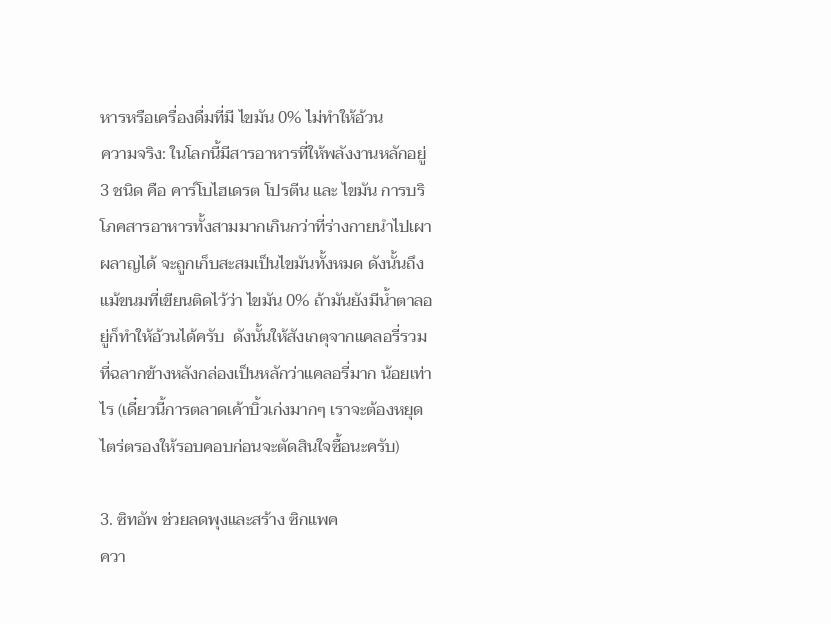หารหรือเครื่องดื่มที่มี ไขมัน 0% ไม่ทำให้อ้วน
ความจริง: ในโลกนี้มีสารอาหารที่ให้พลังงานหลักอยู่ 3 ชนิด คือ คาร์โบไฮเดรต โปรตีน และ ไขมัน การบริโภคสารอาหารทั้งสามมากเกินกว่าที่ร่างกายนำไปเผาผลาญได้ จะถูกเก็บสะสมเป็นไขมันทั้งหมด ดังนั้นถึงแม้ขนมที่เขียนติดไว้ว่า ไขมัน 0% ถ้ามันยังมีน้ำตาลอยู่ก็ทำให้อ้วนได้ครับ  ดังนั้นให้สังเกตุจากแคลอรี่รวม ที่ฉลากข้างหลังกล่องเป็นหลักว่าแคลอรี่มาก น้อยเท่าไร (เดี๋ยวนี้การตลาดเค้าบิ้วเก่งมากๆ เราจะต้องหยุดไตร่ตรองให้รอบคอบก่อนจะตัดสินใจซื้อนะครับ)

3. ซิทอัพ ช่วยลดพุงและสร้าง ซิกแพค
ควา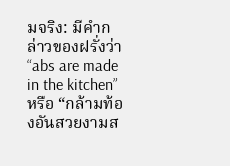มจริง: มีคำกล่าวของฝรั่งว่า “abs are made in the kitchen” หรือ “กล้ามท้องอันสวยงามส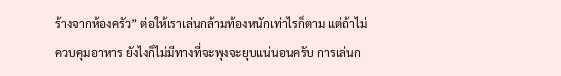ร้างจากห้องครัว” ต่อให้เราเล่นกล้ามท้องหนักเท่าไรก็ตาม แต่ถ้าไม่ควบคุมอาหาร ยังไงก็ไม่มีทางที่จะพุงจะยุบแน่นอนครับ การเล่นก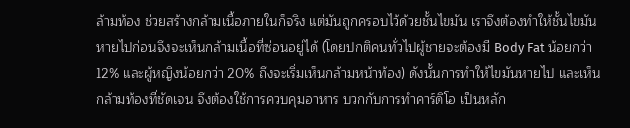ล้ามท้อง ช่วยสร้างกล้ามเนื้อภายในก็จริง แต่มันถูกครอบไว้ด้วยชั้นไขมัน เราจึงต้องทำให้ชั้นไขมันหายไปก่อนจึงจะเห็นกล้ามเนื้อที่ซ่อนอยู่ได้ (โดยปกติคนทั่วไปผู้ชายจะต้องมี Body Fat น้อยกว่า 12% และผู้หญิงน้อยกว่า 20% ถึงจะเริ่มเห็นกล้ามหน้าท้อง) ดังนั้นการทำให้ไขมันหายไป และเห็นกล้ามท้องที่ชัดเจน จึงต้องใช้การควบคุมอาหาร บวกกับการทำคาร์ดิโอ เป็นหลัก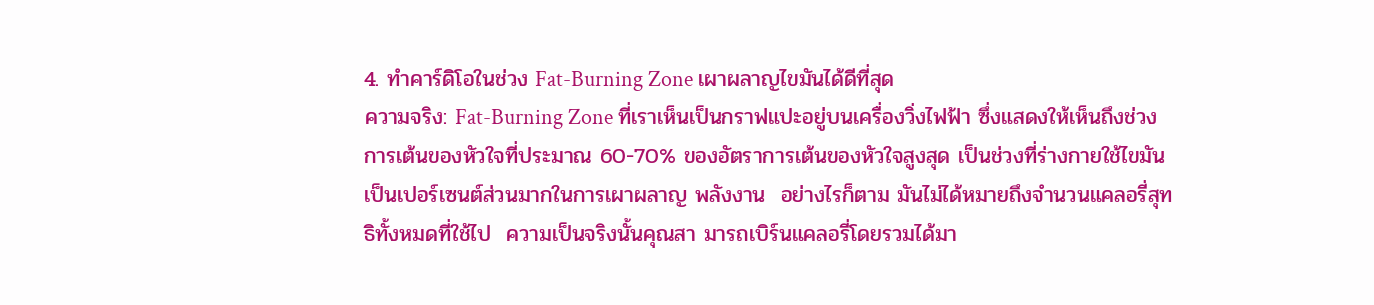4. ทำคาร์ดิโอในช่วง Fat-Burning Zone เผาผลาญไขมันได้ดีที่สุด
ความจริง: Fat-Burning Zone ที่เราเห็นเป็นกราฟแปะอยู่บนเครื่องวิ่งไฟฟ้า ซึ่งแสดงให้เห็นถึงช่วงการเต้นของหัวใจที่ประมาณ 60-70% ของอัตราการเต้นของหัวใจสูงสุด เป็นช่วงที่ร่างกายใช้ไขมันเป็นเปอร์เซนต์ส่วนมากในการเผาผลาญ พลังงาน  อย่างไรก็ตาม มันไม่ได้หมายถึงจำนวนแคลอรี่สุทธิทั้งหมดที่ใช้ไป  ความเป็นจริงนั้นคุณสา มารถเบิร์นแคลอรี่โดยรวมได้มา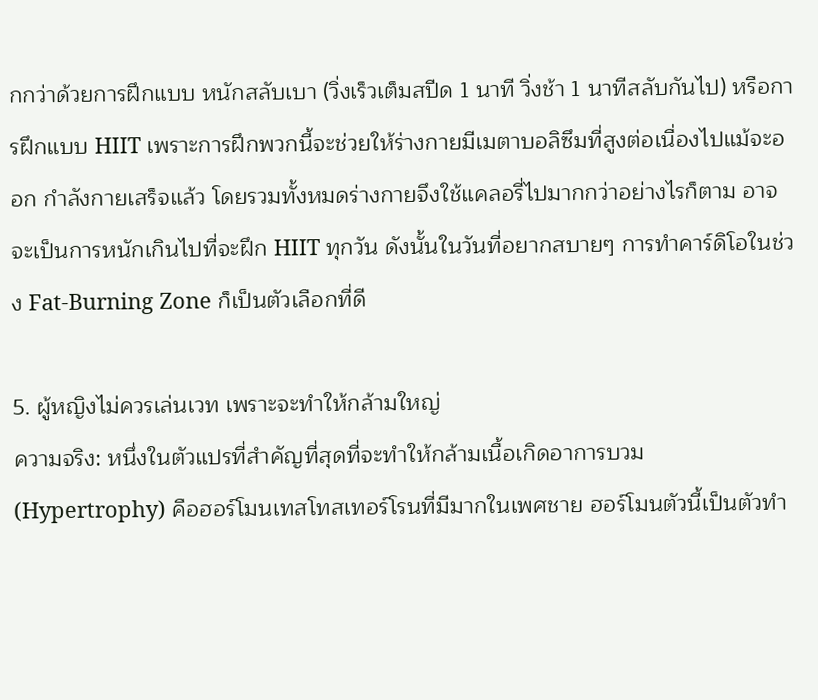กกว่าด้วยการฝึกแบบ หนักสลับเบา (วิ่งเร็วเต็มสปีด 1 นาที วิ่งช้า 1 นาทีสลับกันไป) หรือการฝึกแบบ HIIT เพราะการฝึกพวกนี้จะช่วยให้ร่างกายมีเมตาบอลิซึมที่สูงต่อเนื่องไปแม้จะออก กำลังกายเสร็จแล้ว โดยรวมทั้งหมดร่างกายจึงใช้แคลอรี่ไปมากกว่าอย่างไรก็ตาม อาจจะเป็นการหนักเกินไปที่จะฝึก HIIT ทุกวัน ดังนั้นในวันที่อยากสบายๆ การทำคาร์ดิโอในช่วง Fat-Burning Zone ก็เป็นตัวเลือกที่ดี

5. ผู้หญิงไม่ควรเล่นเวท เพราะจะทำให้กล้ามใหญ่
ความจริง: หนึ่งในตัวแปรที่สำคัญที่สุดที่จะทำให้กล้ามเนื้อเกิดอาการบวม (Hypertrophy) คือฮอร์โมนเทสโทสเทอร์โรนที่มีมากในเพศชาย ฮอร์โมนตัวนี้เป็นตัวทำ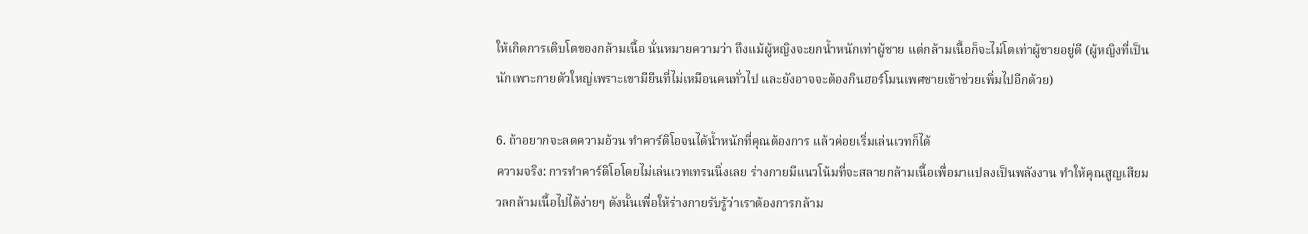ให้เกิดการเติบโตของกล้ามเนื้อ นั่นหมายความว่า ถึงแม้ผู้หญิงจะยกน้ำหนักเท่าผู้ชาย แต่กล้ามเนื้อก็จะไม่โตเท่าผู้ชายอยู่ดี (ผู้หญิงที่เป็นนักเพาะกายตัวใหญ่เพราะเขามียีนที่ไม่เหมือนคนทั่วไป และยังอาจจะต้องกินฮอร์โมนเพศชายเข้าช่วยเพิ่มไปอีกด้วย)

6. ถ้าอยากจะลดความอ้วน ทำคาร์ดิโอจนได้น้ำหนักที่คุณต้องการ แล้วค่อยเริ่มเล่นเวทก็ได้
ความจริง: การทำคาร์ดิโอโดยไม่เล่นเวทเทรนนิ่งเลย ร่างกายมีแนวโน้มที่จะสลายกล้ามเนื้อเพื่อมาแปลงเป็นพลังงาน ทำให้คุณสูญเสียมวลกล้ามเนื้อไปได้ง่ายๆ ดังนั้นเพื่อให้ร่างกายรับรู้ว่าเราต้องการกล้าม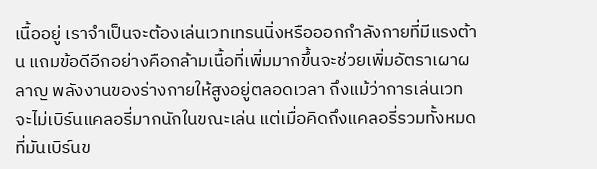เนื้ออยู่ เราจำเป็นจะต้องเล่นเวทเทรนนิ่งหรือออกกำลังกายที่มีแรงต้าน แถมข้อดีอีกอย่างคือกล้ามเนื้อที่เพิ่มมากขึ้นจะช่วยเพิ่มอัตราเผาผลาญ พลังงานของร่างกายให้สูงอยู่ตลอดเวลา ถึงแม้ว่าการเล่นเวทจะไม่เบิร์นแคลอรี่มากนักในขณะเล่น แต่เมื่อคิดถึงแคลอรี่รวมทั้งหมดที่มันเบิร์นข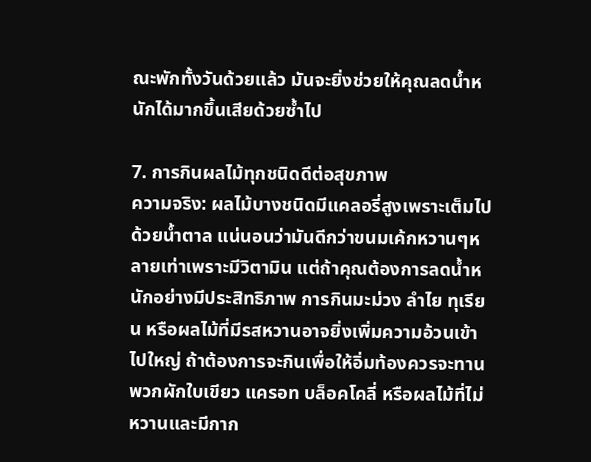ณะพักทั้งวันด้วยแล้ว มันจะยิ่งช่วยให้คุณลดน้ำหนักได้มากขึ้นเสียด้วยซ้ำไป

7. การกินผลไม้ทุกชนิดดีต่อสุขภาพ
ความจริง: ผลไม้บางชนิดมีแคลอรี่สูงเพราะเต็มไปด้วยน้ำตาล แน่นอนว่ามันดีกว่าขนมเค้กหวานๆหลายเท่าเพราะมีวิตามิน แต่ถ้าคุณต้องการลดน้ำหนักอย่างมีประสิทธิภาพ การกินมะม่วง ลำไย ทุเรียน หรือผลไม้ที่มีรสหวานอาจยิ่งเพิ่มความอ้วนเข้าไปใหญ่ ถ้าต้องการจะกินเพื่อให้อิ่มท้องควรจะทานพวกผักใบเขียว แครอท บล็อคโคลี่ หรือผลไม้ที่ไม่หวานและมีกาก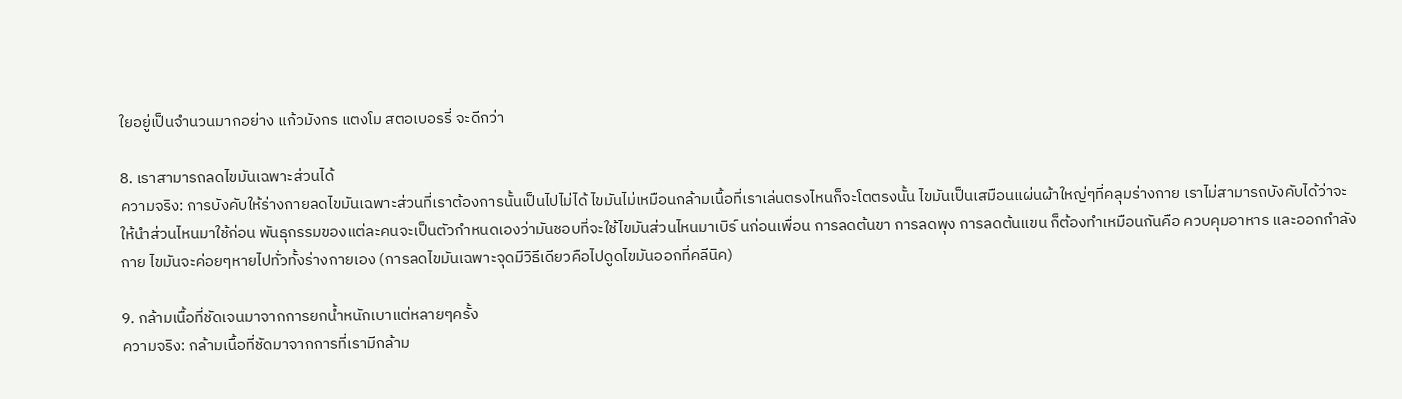ใยอยู่เป็นจำนวนมากอย่าง แก้วมังกร แตงโม สตอเบอรรี่ จะดีกว่า

8. เราสามารถลดไขมันเฉพาะส่วนได้
ความจริง: การบังคับให้ร่างกายลดไขมันเฉพาะส่วนที่เราต้องการนั้นเป็นไปไม่ได้ ไขมันไม่เหมือนกล้ามเนื้อที่เราเล่นตรงไหนก็จะโตตรงนั้น ไขมันเป็นเสมือนแผ่นผ้าใหญ่ๆที่คลุมร่างกาย เราไม่สามารถบังคับได้ว่าจะให้นำส่วนไหนมาใช้ก่อน พันธุกรรมของแต่ละคนจะเป็นตัวกำหนดเองว่ามันชอบที่จะใช้ไขมันส่วนไหนมาเบิร์ นก่อนเพื่อน การลดต้นขา การลดพุง การลดต้นแขน ก็ต้องทำเหมือนกันคือ ควบคุมอาหาร และออกกำลังกาย ไขมันจะค่อยๆหายไปทั่วทั้งร่างกายเอง (การลดไขมันเฉพาะจุดมีวิธีเดียวคือไปดูดไขมันออกที่คลีนิค)

9. กล้ามเนื้อที่ชัดเจนมาจากการยกน้ำหนักเบาแต่หลายๆครั้ง
ความจริง: กล้ามเนื้อที่ชัดมาจากการที่เรามีกล้าม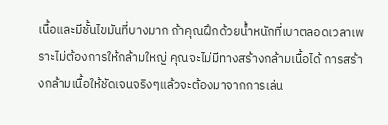เนื้อและมีชั้นไขมันที่บางมาก ถ้าคุณฝึกด้วยน้ำหนักที่เบาตลอดเวลาเพราะไม่ต้องการให้กล้ามใหญ่ คุณจะไม่มีทางสร้างกล้ามเนื้อได้ การสร้างกล้ามเนื้อให้ชัดเจนจริงๆแล้วจะต้องมาจากการเล่น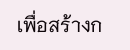เพื่อสร้างก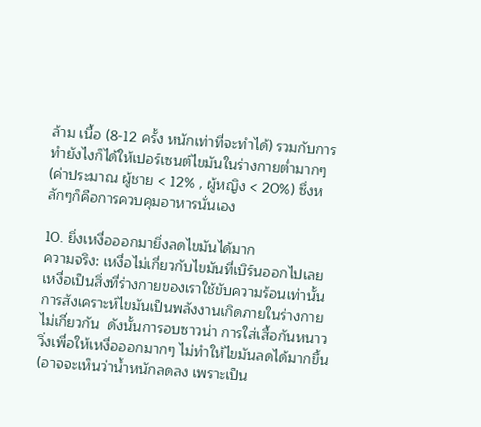ล้าม เนื้อ (8-12 ครั้ง หนักเท่าที่จะทำได้) รวมกับการทำยังไงก็ได้ให้เปอร์เซนต์ไขมันในร่างกายต่ำมากๆ (ค่าประมาณ ผู้ชาย < 12% , ผู้หญิง < 20%) ซึ่งหลักๆก็คือการควบคุมอาหารนั่นเอง

10. ยิ่งเหงื่อออกมายิ่งลดไขมันได้มาก
ความจริง: เหงื่อไม่เกี่ยวกับไขมันที่เบิร์นออกไปเลย เหงื่อเป็นสิ่งที่ร่างกายของเราใช้ขับความร้อนเท่านั้น การสังเคราะห์ไขมันเป็นพลังงานเกิดภายในร่างกาย ไม่เกี่ยวกัน  ดังนั้นการอบซาวน่า การใส่เสื้อกันหนาววิ่งเพื่อให้เหงื่อออกมากๆ ไม่ทำให้ไขมันลดได้มากขึ้น (อาจจะเห็นว่าน้ำหนักลดลง เพราะเป็น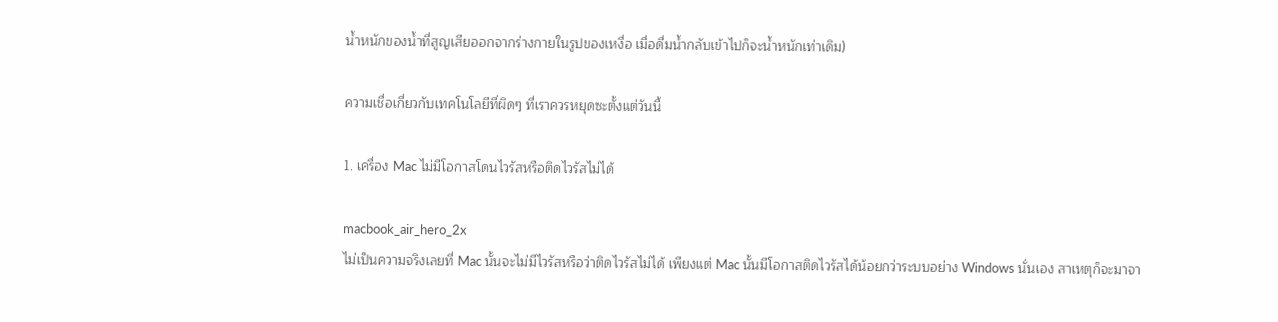น้ำหนักของน้ำที่สูญเสียออกจากร่างกายในรูปของเหงื่อ เมื่อดื่มน้ำกลับเข้าไปก็จะน้ำหนักเท่าเดิม)

ความเชื่อเกี่ยวกับเทคโนโลยีที่ผิดๆ ที่เราควรหยุดซะตั้งแต่วันนี้

1. เครื่อง Mac ไม่มีโอกาสโดนไวรัสหรือติดไวรัสไม่ได้

macbook_air_hero_2x
ไม่เป็นความจริงเลยที่ Mac นั้นจะไม่มีไวรัสหรือว่าติดไวรัสไม่ได้ เพียงแต่ Mac นั้นมีโอกาสติดไวรัสได้น้อยกว่าระบบอย่าง Windows นั่นเอง สาเหตุก็จะมาจา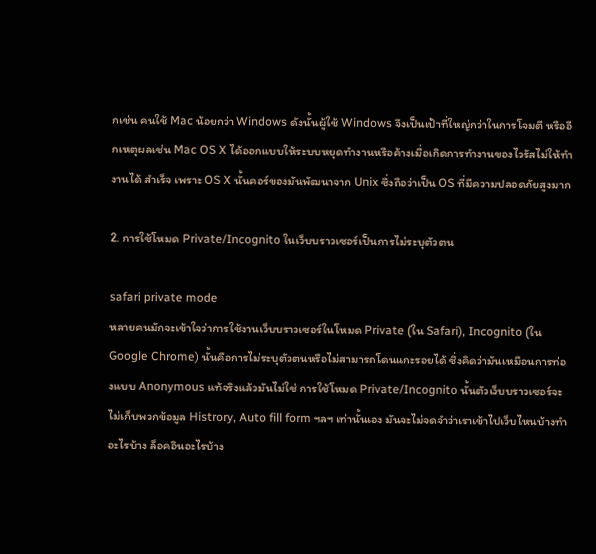กเช่น คนใช้ Mac น้อยกว่า Windows ดังนั้นผู้ใช้ Windows จึงเป็นเป้าที่ใหญ่กว่าในการโจมตี หรืออีกเหตุผลเช่น Mac OS X ได้ออกแบบให้ระบบหยุดทำงานหรือค้างเมื่อเกิดการทำงานของไวรัสไม่ให้ทำงานได้ สำเร็จ เพราะ OS X นั้นคอร์ของมันพัฒนาจาก Unix ซึ่งถือว่าเป็น OS ที่มีความปลอดภัยสูงมาก

2. การใช้โหมด Private/Incognito ในเว็บบราวเซอร์เป็นการไม่ระบุตัวตน

safari private mode
หลายคนมักจะเข้าใจว่าการใช้งานเว็บบราวเซอร์ในโหมด Private (ใน Safari), Incognito (ใน Google Chrome) นั้นคือการไม่ระบุตัวตนหรือไม่สามารถโดนแกะรอยได้ ซึ่งคิดว่ามันเหมือนการท่องแบบ Anonymous แท้จริงแล้วมันไม่ใช่ การใช้โหมด Private/Incognito นั้นตัวเว็บบราวเซอร์จะไม่เก็บพวกข้อมูล Histrory, Auto fill form ฯลฯ เท่านั้นเอง มันจะไม่จดจำว่าเราเข้าไปเว็บไหนบ้างทำอะไรบ้าง ล็อคอินอะไรบ้าง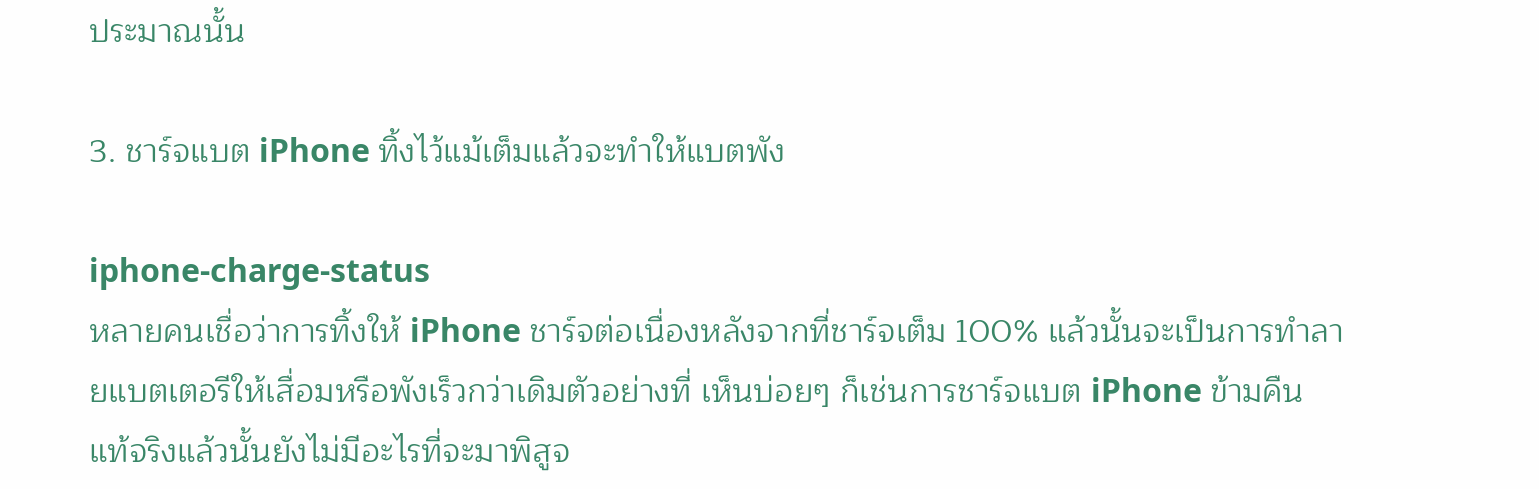ประมาณนั้น

3. ชาร์จแบต iPhone ทิ้งไว้แม้เต็มแล้วจะทำให้แบตพัง

iphone-charge-status
หลายคนเชื่อว่าการทิ้งให้ iPhone ชาร์จต่อเนื่องหลังจากที่ชาร์จเต็ม 100% แล้วนั้นจะเป็นการทำลายแบตเตอรีให้เสื่อมหรือพังเร็วกว่าเดิมตัวอย่างที่ เห็นบ่อยๆ ก็เช่นการชาร์จแบต iPhone ข้ามคืน แท้จริงแล้วนั้นยังไม่มีอะไรที่จะมาพิสูจ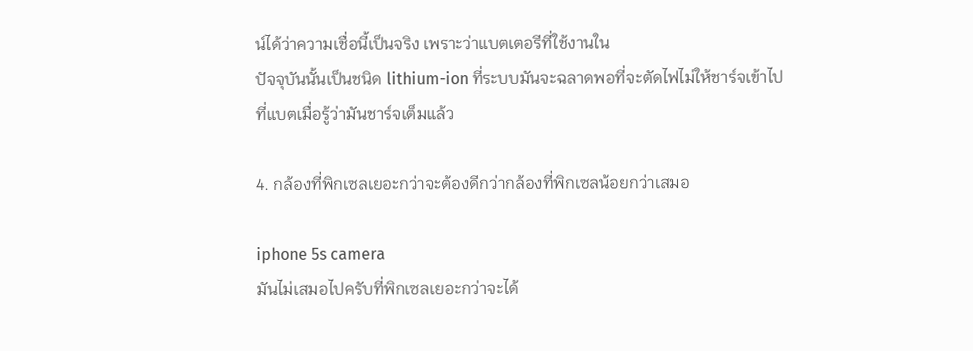น์ได้ว่าความเชื่อนี้เป็นจริง เพราะว่าแบตเตอรีที่ใช้งานใน
ปัจจุบันนั้นเป็นชนิด lithium-ion ที่ระบบมันจะฉลาดพอที่จะตัดไฟไม่ให้ชาร์จเข้าไปที่แบตเมื่อรู้ว่ามันชาร์จเต็มแล้ว

4. กล้องที่พิกเซลเยอะกว่าจะต้องดีกว่ากล้องที่พิกเซลน้อยกว่าเสมอ

iphone 5s camera
มันไม่เสมอไปครับที่พิกเซลเยอะกว่าจะได้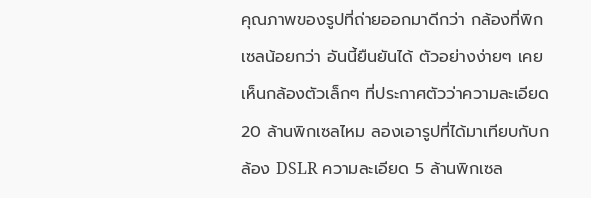คุณภาพของรูปที่ถ่ายออกมาดีกว่า กล้องที่พิกเซลน้อยกว่า อันนี้ยืนยันได้ ตัวอย่างง่ายๆ เคยเห็นกล้องตัวเล็กๆ ที่ประกาศตัวว่าความละเอียด 20 ล้านพิกเซลไหม ลองเอารูปที่ได้มาเทียบกับกล้อง DSLR ความละเอียด 5 ล้านพิกเซล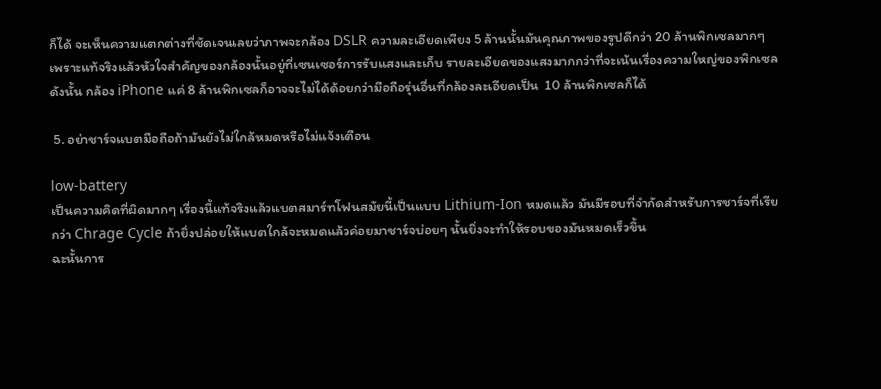ก็ได้ จะเห็นความแตกต่างที่ชัดเจนเลยว่าภาพจะกล้อง DSLR ความละเอียดเพียง 5 ล้านนั้นมันคุณภาพของรูปดีกว่า 20 ล้านพิกเซลมากๆ
เพราะแท้จริงแล้วหัวใจสำคัญของกล้องนั้นอยู่ที่เซนเซอร์การรับแสงและเก็บ รายละเอียดของแสงมากกว่าที่จะเน้นเรื่องความใหญ่ของพิกเซล ดังนั้น กล้อง iPhone แค่ 8 ล้านพิกเซลก็อาจจะไม่ได้ด้อยกว่ามือถือรุ่นอื่นที่กล้องละเอียดเป็น  10 ล้านพิกเซลก็ได้

 5. อย่าชาร์จแบตมือถือถ้ามันยังไม่ใกล้หมดหรือไม่แจ้งเตือน

low-battery
เป็นความคิดที่ผิดมากๆ เรื่องนี้แท้จริงแล้วแบตสมาร์ทโฟนสมัยนี้เป็นแบบ Lithium-Ion หมดแล้ว มันมีรอบที่จำกัดสำหรับการชาร์จที่เรียกว่า Chrage Cycle ถ้ายิ่งปล่อยให้แบตใกล้จะหมดแล้วค่อยมาชาร์จบ่อยๆ นั้นยิ่งจะทำให้รอบของมันหมดเร็วขึ้น
ฉะนั้นการ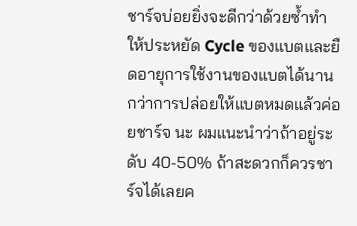ชาร์จบ่อยยิ่งจะดีกว่าด้วยซ้ำทำให้ประหยัด Cycle ของแบตและยืดอายุการใช้งานของแบตได้นานกว่าการปล่อยให้แบตหมดแล้วค่อยชาร์จ นะ ผมแนะนำว่าถ้าอยู่ระดับ 40-50% ถ้าสะดวกก็ควรชาร์จได้เลยค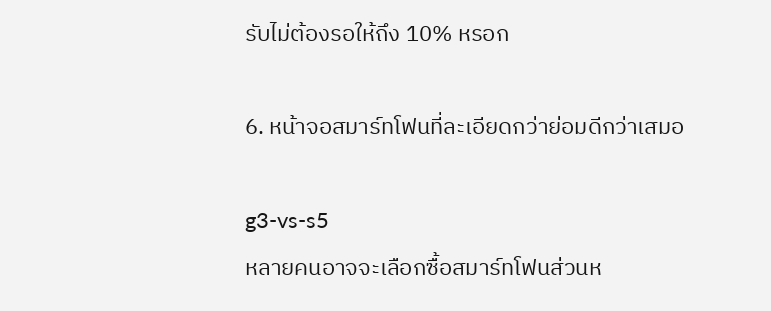รับไม่ต้องรอให้ถึง 10% หรอก

6. หน้าจอสมาร์ทโฟนที่ละเอียดกว่าย่อมดีกว่าเสมอ

g3-vs-s5
หลายคนอาจจะเลือกซื้อสมาร์ทโฟนส่วนห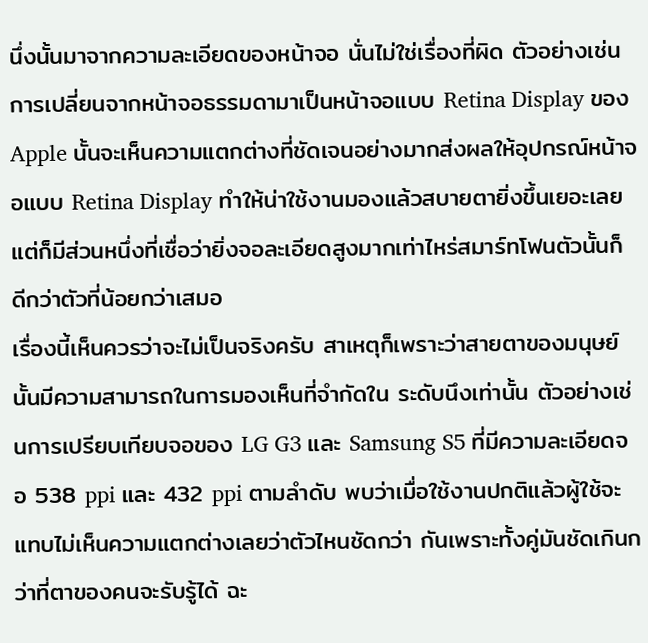นึ่งนั้นมาจากความละเอียดของหน้าจอ นั่นไม่ใช่เรื่องที่ผิด ตัวอย่างเช่น การเปลี่ยนจากหน้าจอธรรมดามาเป็นหน้าจอแบบ Retina Display ของ Apple นั้นจะเห็นความแตกต่างที่ชัดเจนอย่างมากส่งผลให้อุปกรณ์หน้าจอแบบ Retina Display ทำให้น่าใช้งานมองแล้วสบายตายิ่งขึ้นเยอะเลย แต่ก็มีส่วนหนึ่งที่เชื่อว่ายิ่งจอละเอียดสูงมากเท่าไหร่สมาร์ทโฟนตัวนั้นก็ ดีกว่าตัวที่น้อยกว่าเสมอ
เรื่องนี้เห็นควรว่าจะไม่เป็นจริงครับ สาเหตุก็เพราะว่าสายตาของมนุษย์นั้นมีความสามารถในการมองเห็นที่จำกัดใน ระดับนึงเท่านั้น ตัวอย่างเช่นการเปรียบเทียบจอของ LG G3 และ Samsung S5 ที่มีความละเอียดจอ 538 ppi และ 432 ppi ตามลำดับ พบว่าเมื่อใช้งานปกติแล้วผู้ใช้จะแทบไม่เห็นความแตกต่างเลยว่าตัวไหนชัดกว่า กันเพราะทั้งคู่มันชัดเกินกว่าที่ตาของคนจะรับรู้ได้ ฉะ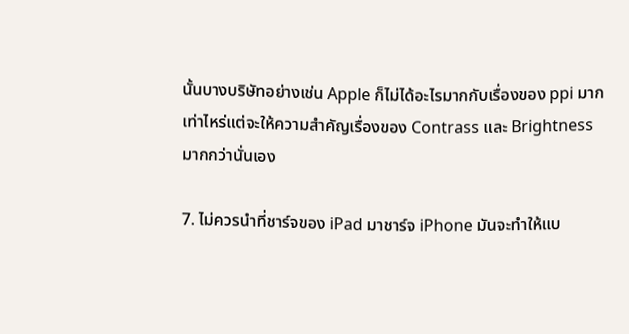นั้นบางบริษัทอย่างเช่น Apple ก็ไม่ได้อะไรมากกับเรื่องของ ppi มากเท่าไหร่แต่จะให้ความสำคัญเรื่องของ Contrass และ Brightness มากกว่านั่นเอง

7. ไม่ควรนำที่ชาร์จของ iPad มาชาร์จ iPhone มันจะทำให้แบ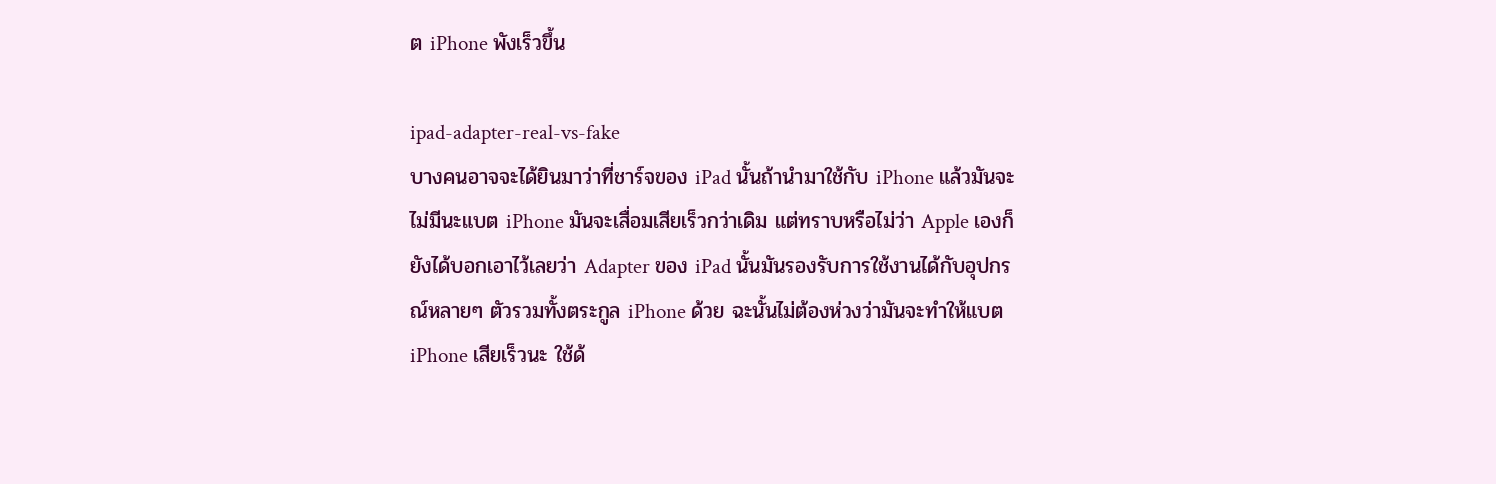ต iPhone พังเร็วขึ้น

ipad-adapter-real-vs-fake
บางคนอาจจะได้ยินมาว่าที่ชาร์จของ iPad นั้นถ้านำมาใช้กับ iPhone แล้วมันจะไม่มีนะแบต iPhone มันจะเสื่อมเสียเร็วกว่าเดิม แต่ทราบหรือไม่ว่า Apple เองก็ยังได้บอกเอาไว้เลยว่า Adapter ของ iPad นั้นมันรองรับการใช้งานได้กับอุปกรณ์หลายๆ ตัวรวมทั้งตระกูล iPhone ด้วย ฉะนั้นไม่ต้องห่วงว่ามันจะทำให้แบต iPhone เสียเร็วนะ ใช้ด้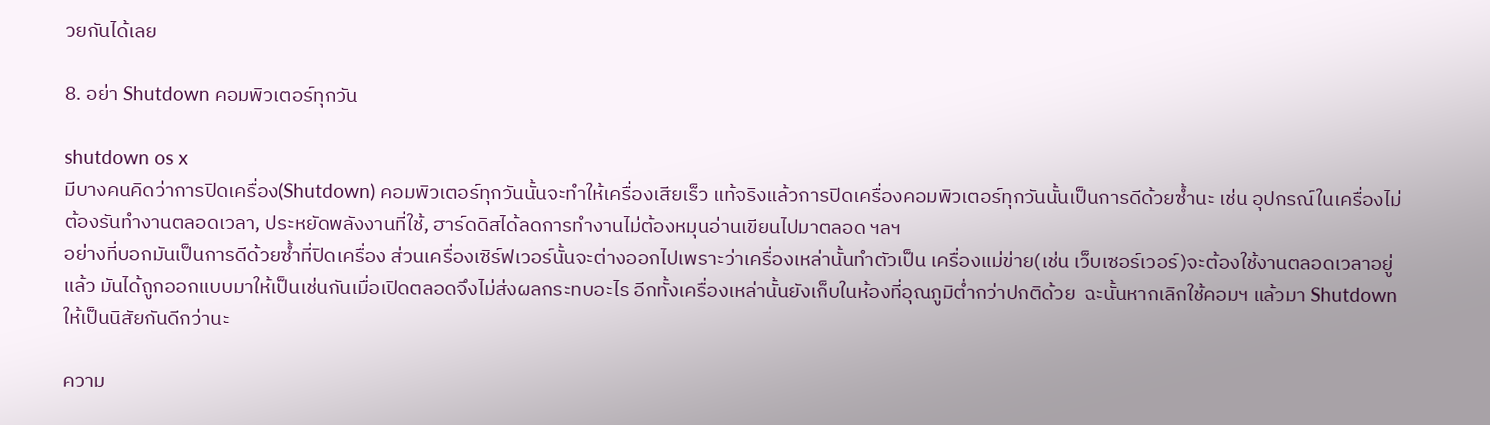วยกันได้เลย

8. อย่า Shutdown คอมพิวเตอร์ทุกวัน

shutdown os x
มีบางคนคิดว่าการปิดเครื่อง(Shutdown) คอมพิวเตอร์ทุกวันนั้นจะทำให้เครื่องเสียเร็ว แท้จริงแล้วการปิดเครื่องคอมพิวเตอร์ทุกวันนั้นเป็นการดีด้วยซ้ำนะ เช่น อุปกรณ์ในเครื่องไม่ต้องรันทำงานตลอดเวลา, ประหยัดพลังงานที่ใช้, ฮาร์ดดิสได้ลดการทำงานไม่ต้องหมุนอ่านเขียนไปมาตลอด ฯลฯ
อย่างที่บอกมันเป็นการดีด้วยซ้ำที่ปิดเครื่อง ส่วนเครื่องเซิร์ฟเวอร์นั้นจะต่างออกไปเพราะว่าเครื่องเหล่านั้นทำตัวเป็น เครื่องแม่ข่าย(เช่น เว็บเซอร์เวอร์)จะต้องใช้งานตลอดเวลาอยู่แล้ว มันได้ถูกออกแบบมาให้เป็นเช่นกันเมื่อเปิดตลอดจึงไม่ส่งผลกระทบอะไร อีกทั้งเครื่องเหล่านั้นยังเก็บในห้องที่อุณภูมิต่ำกว่าปกติด้วย  ฉะนั้นหากเลิกใช้คอมฯ แล้วมา Shutdown ให้เป็นนิสัยกันดีกว่านะ

ความ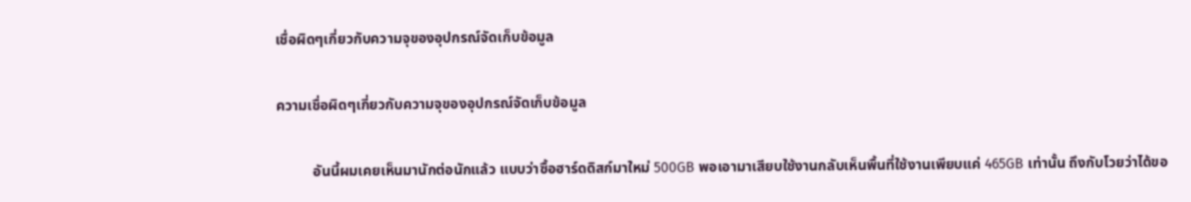เชื่อผิดๆเกี่ยวกับความจุของอุปกรณ์จัดเก็บข้อมูล

ความเชื่อผิดๆเกี่ยวกับความจุของอุปกรณ์จัดเก็บข้อมูล

          อันนี้ผมเคยเห็นมานักต่อนักแล้ว แบบว่าซื้อฮาร์ดดิสก์มาใหม่ 500GB พอเอามาเสียบใช้งานกลับเห็นพื้นที่ใช้งานเพียบแค่ 465GB เท่านั้น ถึงกับโวยว่าได้ขอ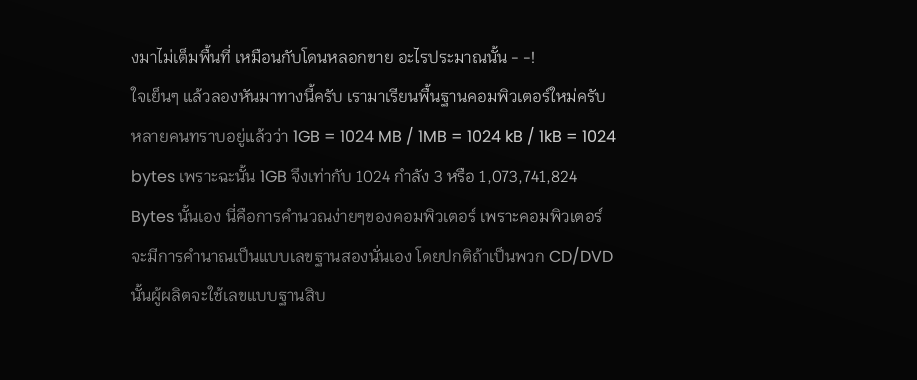งมาไม่เต็มพื้นที่ เหมือนกับโดนหลอกขาย อะไรประมาณนั้น - -!
ใจเย็นๆ แล้วลองหันมาทางนี้ครับ เรามาเรียนพื้นฐานคอมพิวเตอร์ใหม่ครับ หลายคนทราบอยู่แล้วว่า 1GB = 1024 MB / 1MB = 1024 kB / 1kB = 1024 bytes เพราะฉะนั้น 1GB จึงเท่ากับ 1024 กำลัง 3 หรือ 1,073,741,824 Bytes นั้นเอง นี่คือการคำนวณง่ายๆของคอมพิวเตอร์ เพราะคอมพิวเตอร์จะมีการคำนาณเป็นแบบเลขฐานสองนั่นเอง โดยปกติถ้าเป็นพวก CD/DVD นั้นผู้ผลิตจะใช้เลขแบบฐานสิบ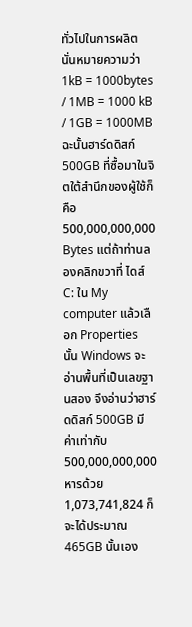ทั่วไปในการผลิต นั่นหมายความว่า 1kB = 1000bytes / 1MB = 1000 kB / 1GB = 1000MB ฉะนั้นฮาร์ดดิสก์ 500GB ที่ซื้อมาในจิตใต้สำนึกของผู้ใช้ก็คือ 500,000,000,000 Bytes แต่ถ้าท่านลองคลิกขวาที่ ไดส์ C: ใน My computer แล้วเลือก Properties นั้น Windows จะอ่านพื้นที่เป็นเลขฐานสอง จึงอ่านว่าฮาร์ดดิสก์ 500GB มีค่าเท่ากับ 500,000,000,000 หารด้วย 1,073,741,824 ก็จะได้ประมาณ 465GB นั้นเอง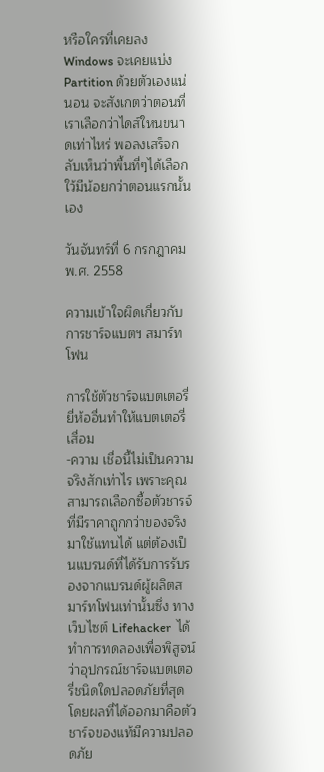หรือใครที่เคยลง Windows จะเคยแบ่ง Partition ด้วยตัวเองแน่นอน จะสังเกตว่าตอนที่เราเลือกว่าไดส์ใหนขนาดเท่าไหร่ พอลงเสร็จกลับเห็นว่าพื้นที่ๆได้เลือกใว้มีน้อยกว่าตอนแรกนั้นเอง

วันจันทร์ที่ 6 กรกฎาคม พ.ศ. 2558

ความเข้าใจผิดเกี่ยวกับการชาร์จแบตฯ สมาร์ทโฟน

การใช้ตัวชาร์จแบตเตอรี่ยี่ห้ออื่นทำให้แบตเตอรี่เสื่อม
-ความ เชื่อนี้ไม่เป็นความจริงสักเท่าไร เพราะคุณสามารถเลือกซื้อตัวชารจ์ที่มีราคาถูกกว่าของจริงมาใช้แทนได้ แต่ต้องเป็นแบรนด์ที่ได้รับการรับรองจากแบรนด์ผู้ผลิตสมาร์ทโฟนเท่านั้นซึ่ง ทางเว็บไซต์ Lifehacker  ได้ทำการทดลองเพื่อพิสูจน์ว่าอุปกรณ์ชาร์จแบตเตอรี่ชนิดใดปลอดภัยที่สุด โดยผลที่ได้ออกมาคือตัวชาร์จของแท้มีความปลอดภัย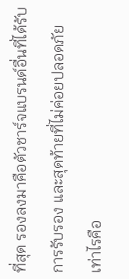ที่สุด รองลงมาคือตัวชาร์จแบรนด์อื่นที่ได้รับการรับรอง และสุดท้ายที่ไม่ค่อยปลอดภัยเท่าไรคือ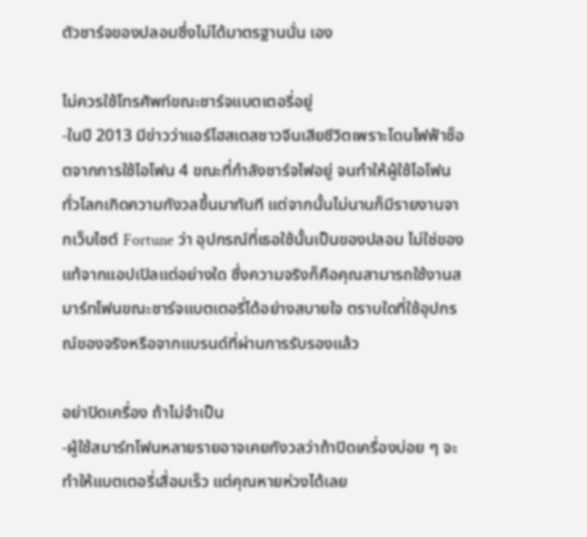ตัวชาร์จของปลอมซึ่งไม่ได้มาตรฐานนั่น เอง

ไม่ควรใช้โทรศัพท์ขณะชาร์จแบตเตอรี่อยู่
-ในปี 2013 มีข่าวว่าแอร์โฮสเตสชาวจีนเสียชีวิตเพราะโดนไฟฟ้าช็อตจากการใช้ไอโฟน 4 ขณะที่กำลังชาร์จไฟอยู่ จนทำให้ผู้ใช้ไอโฟนทั่วโลกเกิดความกังวลขึ้นมาทันที แต่จากนั้นไม่นานก็มีรายงานจากเว็บไซต์ Fortune ว่า อุปกรณ์ที่เธอใช้นั้นเป็นของปลอม ไม่ใช่ของแท้จากแอปเปิลแต่อย่างใด ซึ่งความจริงก็คือคุณสามารถใช้งานสมาร์ทโฟนขณะชาร์จแบตเตอรี่ได้อย่างสบายใจ ตราบใดที่ใช้อุปกรณ์ของจริงหรือจากแบรนด์ที่ผ่านการรับรองแล้ว

อย่าปิดเครื่อง ถ้าไม่จำเป็น
-ผู้ใช้สมาร์ทโฟนหลายรายอาจเคยกังวลว่าถ้าปิดเครื่องบ่อย ๆ จะทำให้แบตเตอรี่เสื่อมเร็ว แต่คุณหายห่วงได้เลย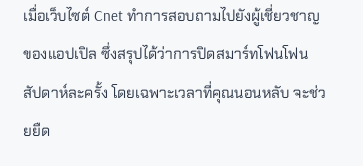เมื่อเว็บไซต์ Cnet ทำการสอบถามไปยังผู้เชี่ยวชาญของแอปเปิล ซึ่งสรุปได้ว่าการปิดสมาร์ทโฟนโฟนสัปดาห์ละครั้ง โดยเฉพาะเวลาที่คุณนอนหลับ จะช่วยยืด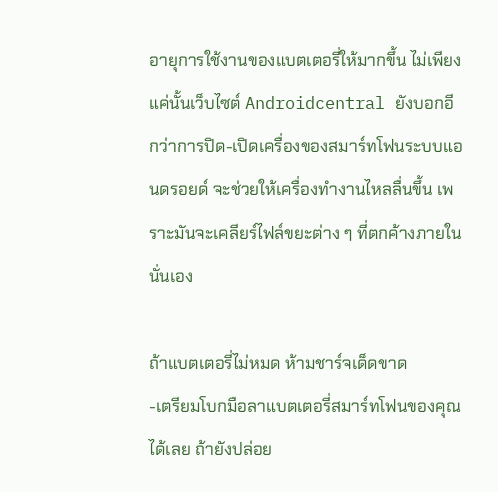อายุการใช้งานของแบตเตอรี่ให้มากขึ้น ไม่เพียงแค่นั้นเว็บไซต์ Androidcentral ยังบอกอีกว่าการปิด-เปิดเครื่องของสมาร์ทโฟนระบบแอนดรอยด์ จะช่วยให้เครื่องทำงานไหลลื่นขึ้น เพราะมันจะเคลียร์ไฟล์ขยะต่าง ๆ ที่ตกค้างภายในนั่นเอง

ถ้าแบตเตอรี่ไม่หมด ห้ามชาร์จเด็ดขาด
-เตรียมโบกมือลาแบตเตอรี่สมาร์ทโฟนของคุณได้เลย ถ้ายังปล่อย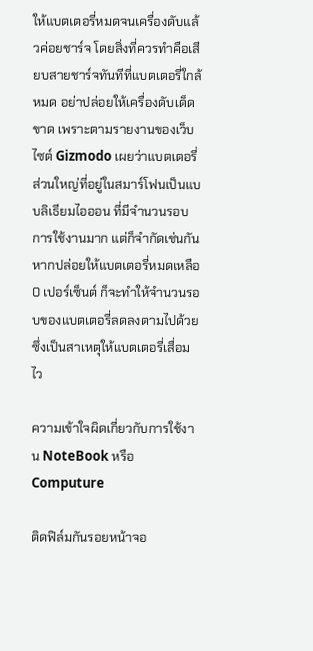ให้แบตเตอรี่หมดจนเครื่องดับแล้วค่อยชาร์จ โดยสิ่งที่ควรทำคือเสียบสายชาร์จทันทีที่แบตเตอรี่ใกล้หมด อย่าปล่อยให้เครื่องดับเด็ดขาด เพราะตามรายงานของเว็บไซต์ Gizmodo เผยว่าแบตเตอรี่ส่วนใหญ่ที่อยู่ในสมาร์โฟนเป็นแบบลิเธียมไอออน ที่มีจำนวนรอบการใช้งานมาก แต่ก็จำกัดเช่นกัน หากปล่อยให้แบตเตอรี่หมดเหลือ 0 เปอร์เซ็นต์ ก็จะทำให้จำนวนรอบของแบตเตอรี่ลดลงตามไปด้วย ซึ่งเป็นสาเหตุให้แบตเตอรี่เสื่อมไว

ความเข้าใจผิดเกี่ยวกับการใช้งาน NoteBook หรือ Computure

ติดฟิล์มกันรอยหน้าจอ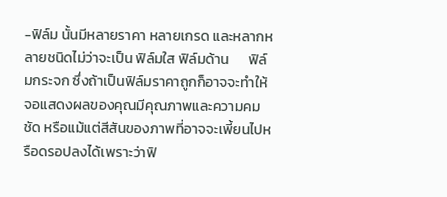-ฟิล์ม นั้นมีหลายราคา หลายเกรด และหลากหลายชนิดไม่ว่าจะเป็น ฟิล์มใส ฟิล์มด้าน      ฟิล์มกระจก ซึ่งถ้าเป็นฟิล์มราคาถูกก็อาจจะทำให้จอแสดงผลของคุณมีคุณภาพและความคมชัด หรือแม้แต่สีสันของภาพที่อาจจะเพี้ยนไปหรือดรอปลงได้เพราะว่าฟิ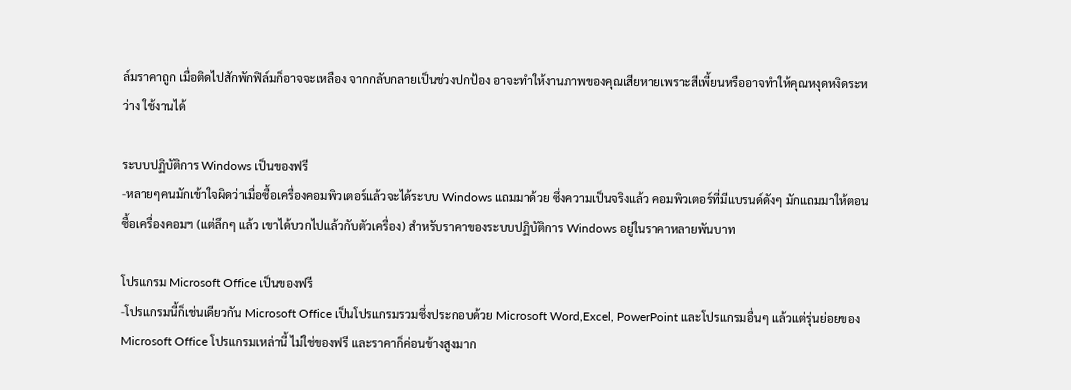ล์มราคาถูก เมื่อติดไปสักพักฟิล์มก็อาจจะเหลือง จากกลับกลายเป็นช่วงปกป้อง อาจะทำให้งานภาพของคุณเสียหายเพราะสีเพี้ยนหรืออาจทำให้คุณหงุดหงิดระหว่าง ใช้งานได้

ระบบปฏิบัติการ Windows เป็นของฟรี
-หลายๆคนมักเข้าใจผิดว่าเมื่อซื้อเครื่องคอมพิวเตอร์แล้วจะได้ระบบ Windows แถมมาด้วย ซึ่งความเป็นจริงแล้ว คอมพิวเตอร์ที่มีแบรนด์ดังๆ มักแถมมาให้ตอนซื้อเครื่องคอมฯ (แต่ลึกๆ แล้ว เขาได้บวกไปแล้วกับตัวเครื่อง) สำหรับราคาของระบบปฏิบัติการ Windows อยู่ในราคาหลายพันบาท

โปรแกรม Microsoft Office เป็นของฟรี
-โปรแกรมนี้ก็เช่นเดียวกัน Microsoft Office เป็นโปรแกรมรวมซึ่งประกอบด้วย Microsoft Word,Excel, PowerPoint และโปรแกรมอื่นๆ แล้วแต่รุ่นย่อยของ Microsoft Office โปรแกรมเหล่านี้ ไม่ใช่ของฟรี และราคาก็ค่อนข้างสูงมาก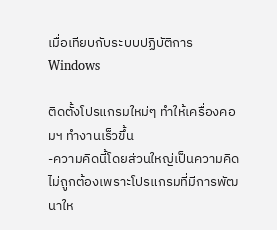เมื่อเทียบกับระบบปฏิบัติการ Windows

ติดตั้งโปรแกรมใหม่ๆ ทำให้เครื่องคอมฯ ทำงานเร็วขึ้น
-ความคิดนี้โดยส่วนใหญ่เป็นความคิดไม่ถูกต้องเพราะโปรแกรมที่มีการพัฒนาให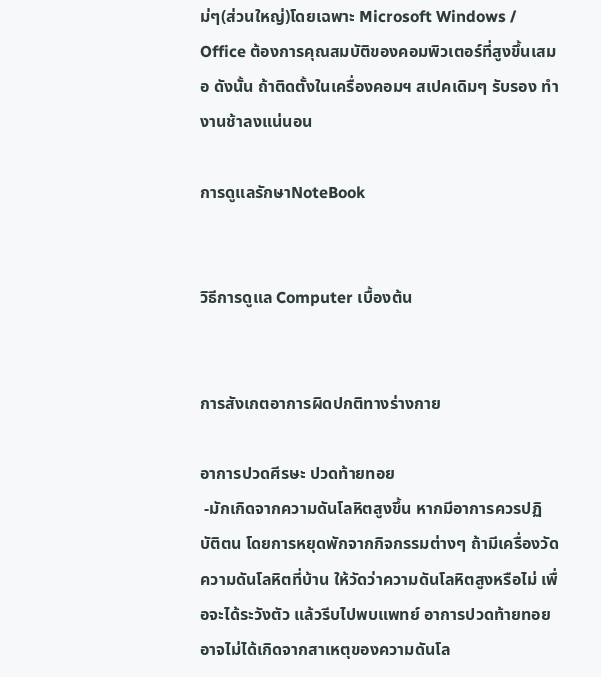ม่ๆ(ส่วนใหญ่)โดยเฉพาะ Microsoft Windows / Office ต้องการคุณสมบัติของคอมพิวเตอร์ที่สูงขึ้นเสมอ ดังนั้น ถ้าติดตั้งในเครื่องคอมฯ สเปคเดิมๆ รับรอง ทำงานช้าลงแน่นอน

การดูแลรักษาNoteBook


วิธีการดูแล Computer เบื้องต้น


การสังเกตอาการผิดปกติทางร่างกาย

อาการปวดศีรษะ ปวดท้ายทอย
 -มักเกิดจากความดันโลหิตสูงขึ้น หากมีอาการควรปฏิบัติตน โดยการหยุดพักจากกิจกรรมต่างๆ ถ้ามีเครื่องวัดความดันโลหิตที่บ้าน ให้วัดว่าความดันโลหิตสูงหรือไม่ เพื่อจะได้ระวังตัว แล้วรีบไปพบแพทย์ อาการปวดท้ายทอยอาจไม่ได้เกิดจากสาเหตุของความดันโล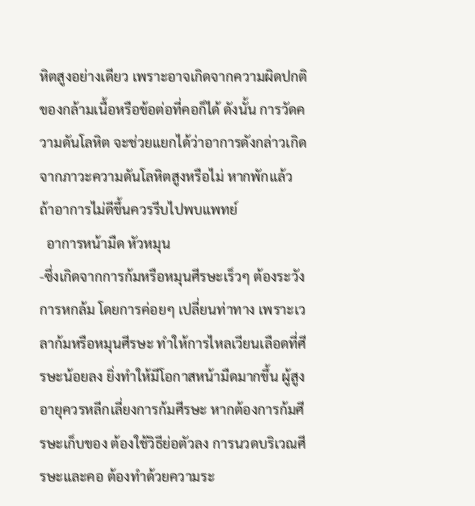หิตสูงอย่างเดียว เพราะอาจเกิดจากความผิดปกติของกล้ามเนื้อหรือข้อต่อที่คอก็ได้ ดังนั้น การวัดความดันโลหิต จะช่วยแยกได้ว่าอาการดังกล่าวเกิดจากภาวะความดันโลหิตสูงหรือไม่ หากพักแล้ว ถ้าอาการไม่ดีขึ้นควรรีบไปพบแพทย์
  อาการหน้ามืด หัวหมุน
-ซึ่งเกิดจากการก้มหรือหมุนศีรษะเร็วๆ ต้องระวังการหกล้ม โดยการค่อยๆ เปลี่ยนท่าทาง เพราะเวลาก้มหรือหมุนศีรษะ ทำให้การไหลเวียนเลือดที่ศีรษะน้อยลง ยิ่งทำให้มีโอกาสหน้ามืดมากขึ้น ผู้สูงอายุควรหลีกเลี่ยงการก้มศีรษะ หากต้องการก้มศีรษะเก็บของ ต้องใช้วิธีย่อตัวลง การนวดบริเวณศีรษะและคอ ต้องทำด้วยความระ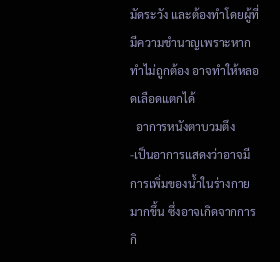มัดระวัง และต้องทำโดยผู้ที่มีความชำนาญเพราะหากทำไม่ถูกต้อง อาจทำให้หลอดเลือดแตกได้
  อาการหนังตาบวมตึง
-เป็นอาการแสดงว่าอาจมีการเพิ่มของน้ำในร่างกายมากขึ้น ซึ่งอาจเกิดจากการกิ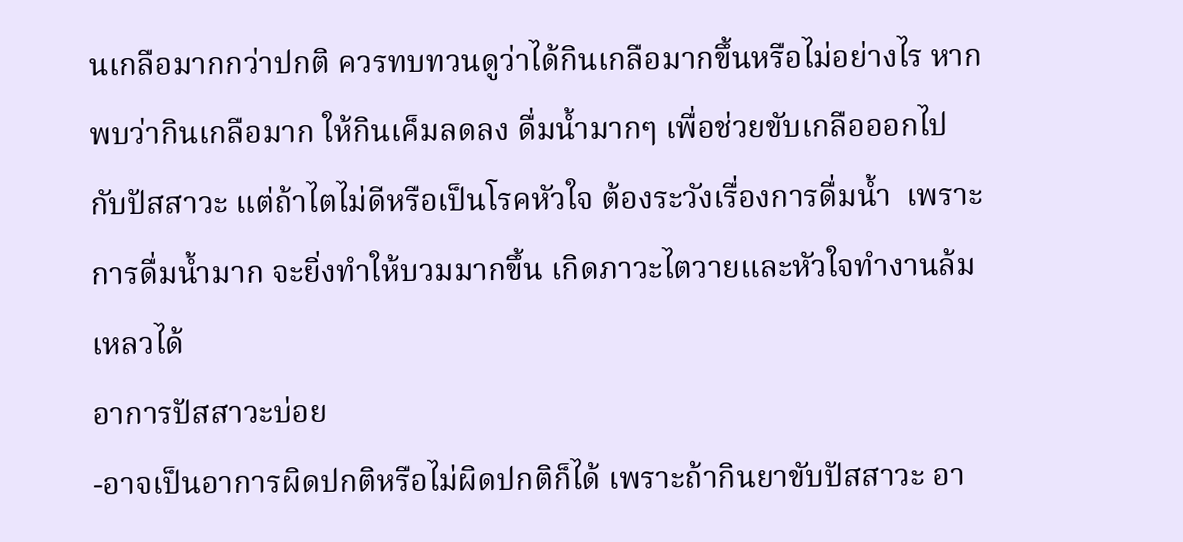นเกลือมากกว่าปกติ ควรทบทวนดูว่าได้กินเกลือมากขึ้นหรือไม่อย่างไร หากพบว่ากินเกลือมาก ให้กินเค็มลดลง ดื่มน้ำมากๆ เพื่อช่วยขับเกลือออกไปกับปัสสาวะ แต่ถ้าไตไม่ดีหรือเป็นโรคหัวใจ ต้องระวังเรื่องการดื่มน้ำ  เพราะการดื่มน้ำมาก จะยิ่งทำให้บวมมากขึ้น เกิดภาวะไตวายและหัวใจทำงานล้มเหลวได้
อาการปัสสาวะบ่อย
-อาจเป็นอาการผิดปกติหรือไม่ผิดปกติก็ได้ เพราะถ้ากินยาขับปัสสาวะ อา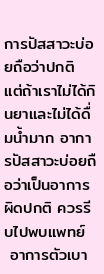การปัสสาวะบ่อยถือว่าปกติ แต่ถ้าเราไม่ได้กินยาและไม่ได้ดื่มน้ำมาก อาการปัสสาวะบ่อยถือว่าเป็นอาการผิดปกติ ควรรีบไปพบแพทย์
 อาการตัวเบา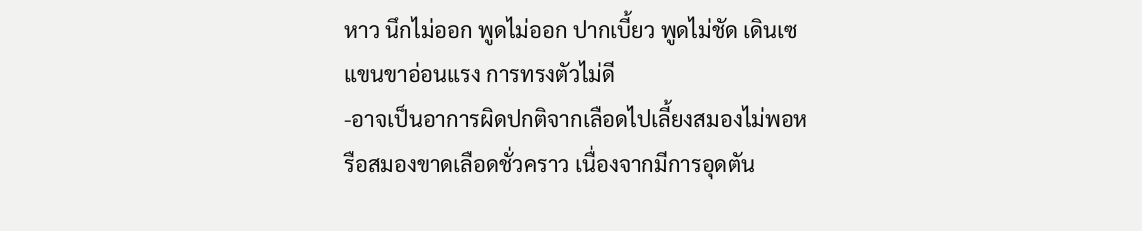หาว นึกไม่ออก พูดไม่ออก ปากเบี้ยว พูดไม่ชัด เดินเซ แขนขาอ่อนแรง การทรงตัวไม่ดี
-อาจเป็นอาการผิดปกติจากเลือดไปเลี้ยงสมองไม่พอหรือสมองขาดเลือดชั่วคราว เนื่องจากมีการอุดตัน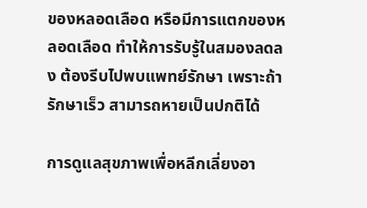ของหลอดเลือด หรือมีการแตกของหลอดเลือด ทำให้การรับรู้ในสมองลดลง ต้องรีบไปพบแพทย์รักษา เพราะถ้ารักษาเร็ว สามารถหายเป็นปกติได้

การดูแลสุขภาพเพื่อหลีกเลี่ยงอา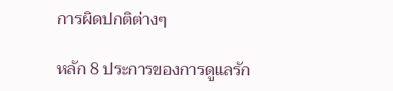การผิดปกติต่างๆ

หลัก 8 ประการของการดูแลรัก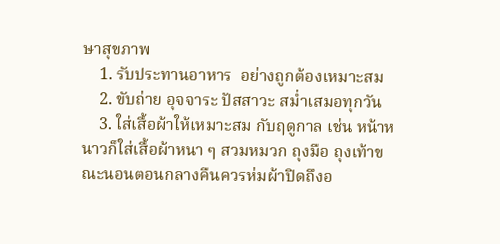ษาสุขภาพ
    1. รับประทานอาหาร  อย่างถูกต้องเหมาะสม
    2. ขับถ่าย อุจจาระ ปัสสาวะ สม่ำเสมอทุกวัน
    3. ใส่เสื้อผ้าให้เหมาะสม กับฤดูกาล เช่น หน้าหนาวก็ใส่เสื้อผ้าหนา ๆ สวมหมวก ถุงมือ ถุงเท้าขณะนอนตอนกลางคืนควรห่มผ้าปิดถึงอ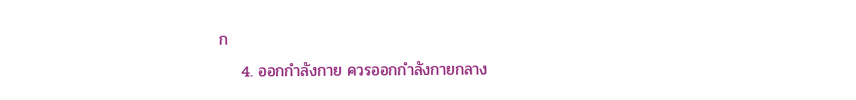ก
    4. ออกกำลังกาย ควรออกกำลังกายกลาง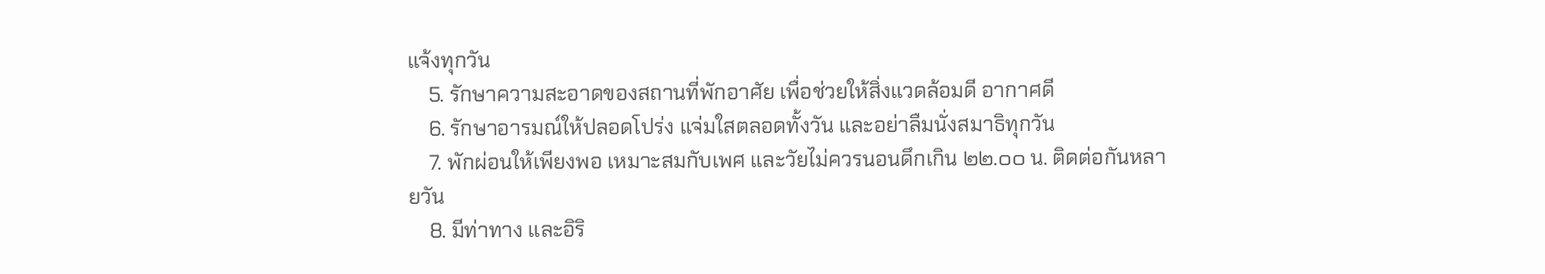แจ้งทุกวัน
    5. รักษาความสะอาดของสถานที่พักอาศัย เพื่อช่วยให้สิ่งแวดล้อมดี อากาศดี
    6. รักษาอารมณ์ให้ปลอดโปร่ง แจ่มใสตลอดทั้งวัน และอย่าลืมนั่งสมาธิทุกวัน
    7. พักผ่อนให้เพียงพอ เหมาะสมกับเพศ และวัยไม่ควรนอนดึกเกิน ๒๒.๐๐ น. ติดต่อกันหลายวัน
    8. มีท่าทาง และอิริ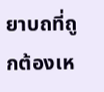ยาบถที่ถูกต้องเห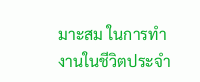มาะสม ในการทำงานในชีวิตประจำ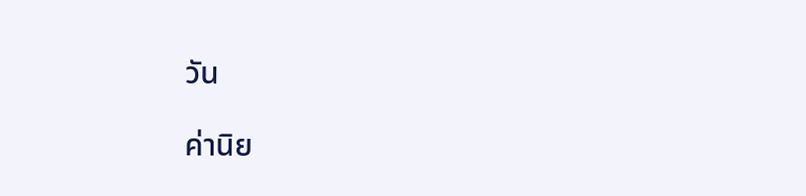วัน

ค่านิย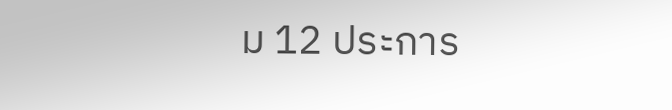ม 12 ประการ